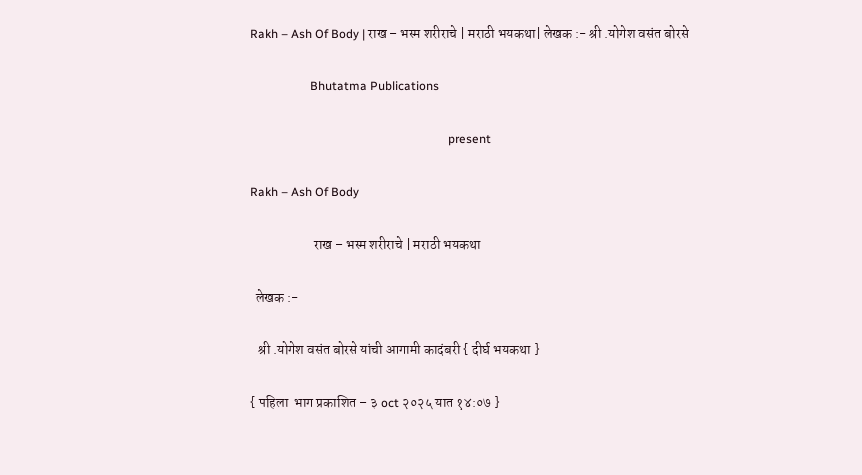Rakh – Ash Of Body | राख – भस्म शरीराचे | मराठी भयकथा| लेखक :- श्री .योगेश वसंत बोरसे

                    Bhutatma Publications

                                                                  present

Rakh – Ash Of Body

                       राख – भस्म शरीराचे | मराठी भयकथा

  लेखक :-

   श्री .योगेश वसंत बोरसे यांची आगामी कादंबरी { दीर्घ भयकथा }

{ पहिला  भाग प्रकाशित – ३ oct २०२५ यात १४:०७ }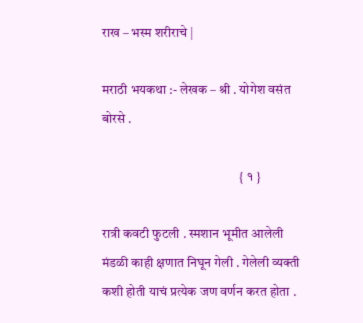राख – भस्म शरीराचे |

मराठी भयकथा :- लेखक – श्री . योगेश वसंत बोरसे .

                                                    { १ }

रात्री कवटी फुटली . स्मशान भूमीत आलेली मंडळी काही क्षणात निघून गेली . गेलेली व्यक्ती  कशी होती याचं प्रत्येक जण वर्णन करत होता .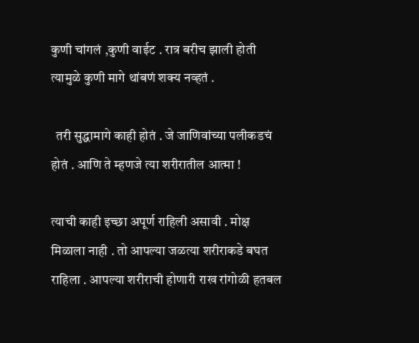कुणी चांगलं ,कुणी वाईट . रात्र बरीच झाली होती त्यामुळे कुणी मागे थांबणं शक्य नव्हतं .

  तरी सुद्धामागे काही होतं . जे जाणिवांच्या पलीकडचं होतं . आणि ते म्हणजे त्या शरीरातील आत्मा !

त्याची काही इच्छा अपूर्ण राहिली असावी . मोक्ष मिळाला नाही . तो आपल्या जळत्या शरीराकडे बघत राहिला . आपल्या शरीराची होणारी राख रांगोळी हतबल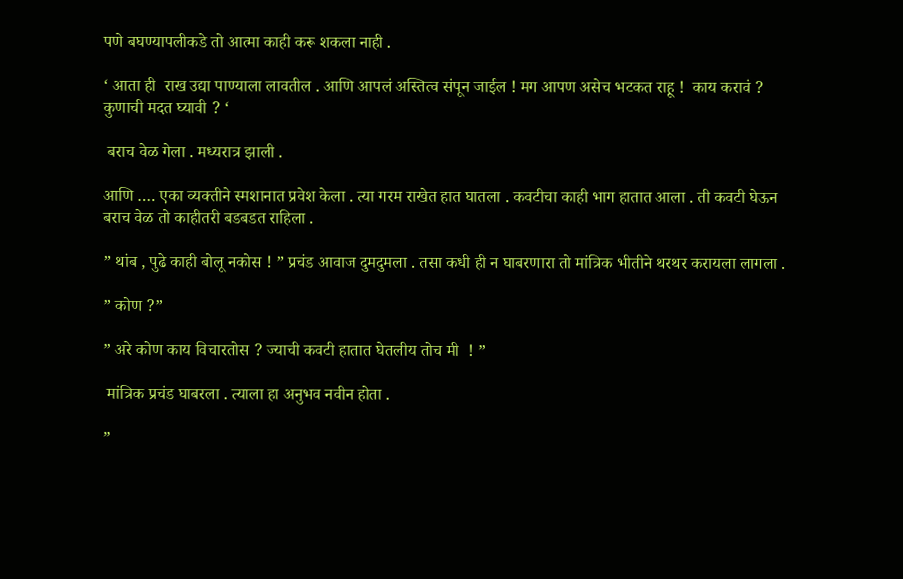पणे बघण्यापलीकडे तो आत्मा काही करू शकला नाही .

‘ आता ही  राख उद्या पाण्याला लावतील . आणि आपलं अस्तित्व संपून जाईल ! मग आपण असेच भटकत राहू !  काय करावं ? कुणाची मदत घ्यावी ? ‘

 बराच वेळ गेला . मध्यरात्र झाली .

आणि …. एका व्यक्तीने स्मशानात प्रवेश केला . त्या गरम राखेत हात घातला . कवटीचा काही भाग हातात आला . ती कवटी घेऊन बराच वेळ तो काहीतरी बडबडत राहिला .

” थांब , पुढे काही बोलू नकोस ! ” प्रचंड आवाज दुमदुमला . तसा कधी ही न घाबरणारा तो मांत्रिक भीतीने थरथर करायला लागला .

” कोण ?”

” अरे कोण काय विचारतोस ? ज्याची कवटी हातात घेतलीय तोच मी  ! ”

 मांत्रिक प्रचंड घाबरला . त्याला हा अनुभव नवीन होता .

”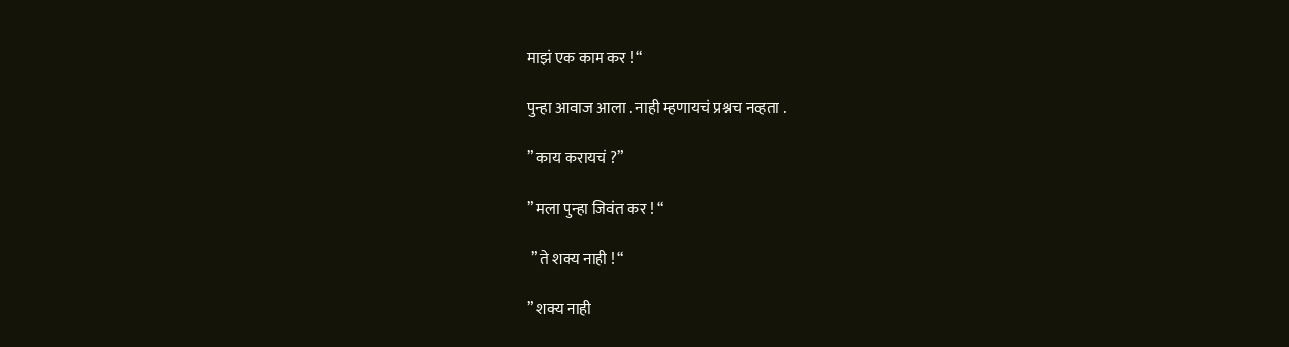माझं एक काम कर ! “

पुन्हा आवाज आला . नाही म्हणायचं प्रश्नच नव्हता .

” काय करायचं ?”

” मला पुन्हा जिवंत कर ! “

 ” ते शक्य नाही ! “

” शक्य नाही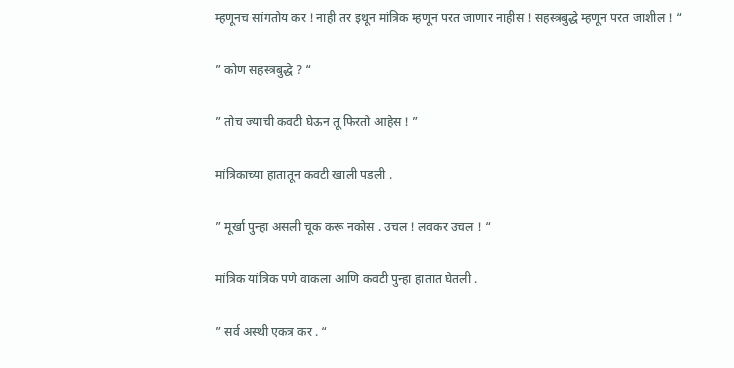म्हणूनच सांगतोय कर ! नाही तर इथून मांत्रिक म्हणून परत जाणार नाहीस ! सहस्त्रबुद्धे म्हणून परत जाशील ! “

” कोण सहस्त्रबुद्धे ? “

” तोच ज्याची कवटी घेऊन तू फिरतो आहेस ! ”

मांत्रिकाच्या हातातून कवटी खाली पडली .

” मूर्खा पुन्हा असली चूक करू नकोस . उचल ! लवकर उचल ! “

मांत्रिक यांत्रिक पणे वाकला आणि कवटी पुन्हा हातात घेतली .

” सर्व अस्थी एकत्र कर . “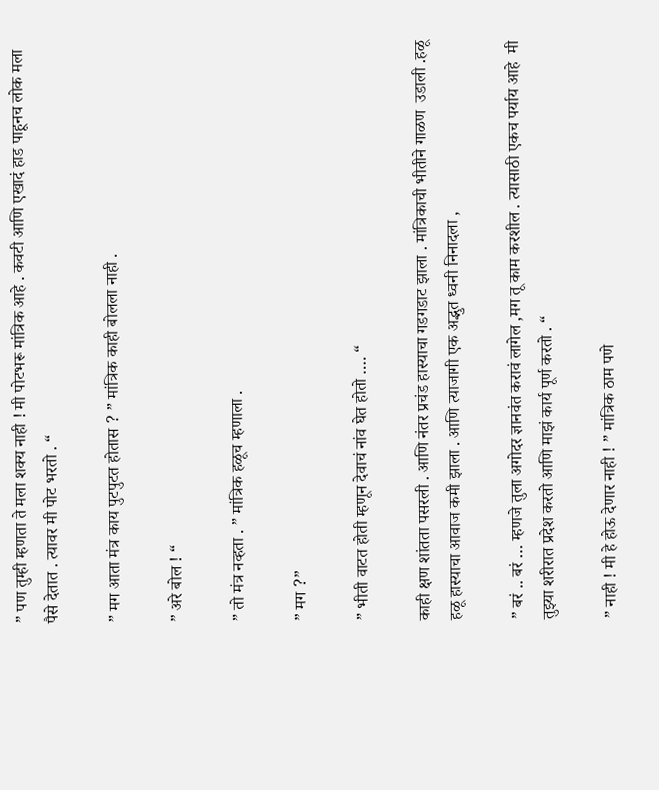” पण तुम्ही म्हणता ते मला शक्य नाही ! मी पोटभरू मांत्रिक आहे . कवटी आणि एखादं हाड पाहूनच लोक मला पैसे देतात . त्यावर मी पोट भरतो . “

” मग आता मंत्र काय पुटपुटत होतास ? ” मांत्रिक काही बोलला नाही .

” अरे बोल ! “

” तो मंत्र नव्हता . ” मांत्रिक हळूच म्हणाला .

” मग ?”

” भीती वाटत होती म्हणून देवाचं नांव घेत होतो …. “

काही क्षण शांतता पसरली . आणि नंतर प्रचंड हास्याचा गडगडाट झाला . मांत्रिकाची भीतीने गाळण  उडाली .हळू हळू हास्याचा आवाज कमी झाला . आणि त्याजागी एक अद्भुत ध्वनी निनादला ,

” बरं .. बरं … म्हणजे तुला अगोदर ज्ञानवंत करावं लागेल ,मग तू काम करशील . त्यासाठी एकच पर्याय आहे  मी तुझ्या शरीरात प्रदेश करतो आणि माझं कार्य पूर्ण करतो . “

” नाही ! मी हे होऊ देणार नाही ! ” मांत्रिक ठाम पणे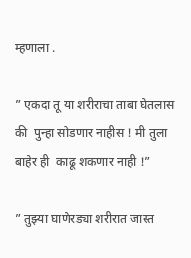म्हणाला .

” एकदा तू या शरीराचा ताबा घेतलास की  पुन्हा सोडणार नाहीस ! मी तुला बाहेर ही  काढू शकणार नाही !”

” तुझ्या घाणेरड्या शरीरात जास्त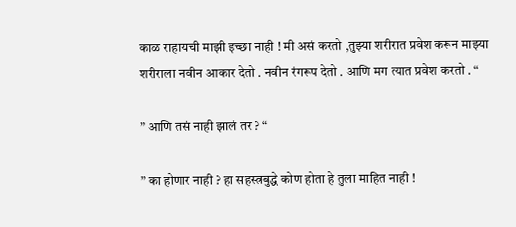काळ राहायची माझी इच्छा नाही ! मी असं करतो ,तुझ्या शरीरात प्रवेश करून माझ्या शरीराला नवीन आकार देतो . नवीन रंगरूप देतो . आणि मग त्यात प्रवेश करतो . “

” आणि तसं नाही झालं तर ? “

” का होणार नाही ? हा सहस्त्रबुद्धे कोण होता हे तुला माहित नाही !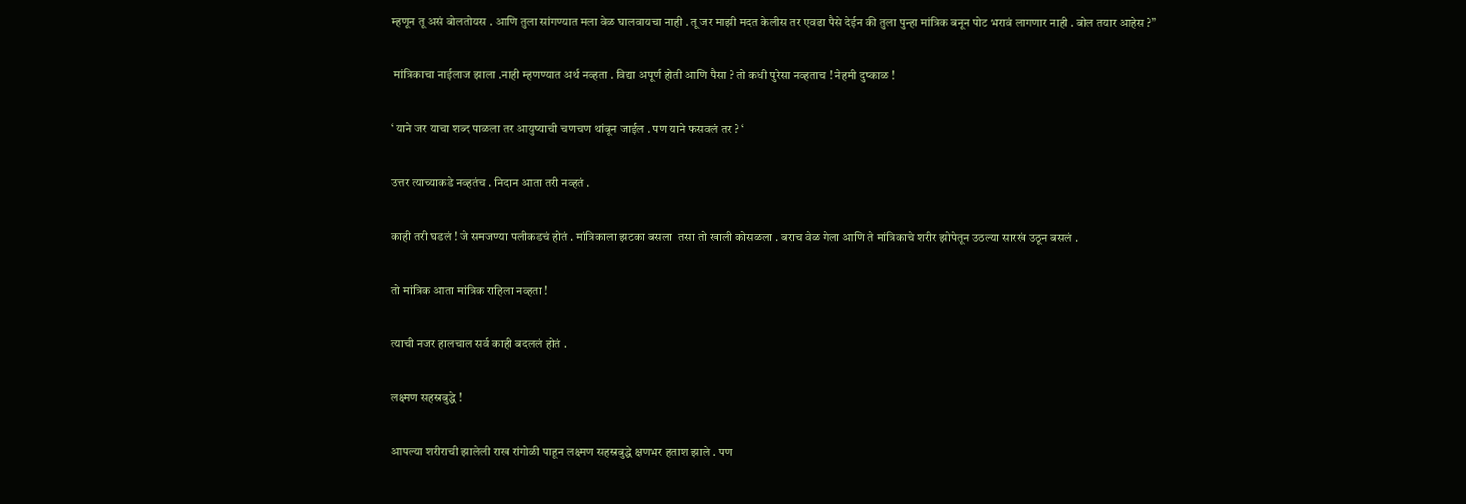म्हणून तू असं बोलतोयस . आणि तुला सांगण्यात मला वेळ घालवायचा नाही . तू जर माझी मदत केलीस तर एवढा पैसे देईन की तुला पुन्हा मांत्रिक बनून पोट भरावं लागणार नाही . बोल तयार आहेस ?”

 मांत्रिकाचा नाईलाज झाला .नाही म्हणण्यात अर्थ नव्हता . विद्या अपूर्ण होती आणि पैसा ? तो कधी पुरेसा नव्हताच ! नेहमी दुष्काळ !

‘ याने जर याचा शब्द पाळला तर आयुष्याची चणचण थांबून जाईल . पण याने फसवलं तर ? ‘

उत्तर त्याच्याकडे नव्हतंच . निदान आता तरी नव्हतं .

काही तरी घडलं ! जे समजण्या पलीकडचं होतं . मांत्रिकाला झटका बसला  तसा तो खाली कोसळला . बराच वेळ गेला आणि ते मांत्रिकाचे शरीर झोपेतून उठल्या सारखं उठून बसलं .

तो मांत्रिक आता मांत्रिक राहिला नव्हता !

त्याची नजर हालचाल सर्व काही बदललं होतं .

लक्ष्मण सहस्रबुद्धे !

आपल्या शरीराची झालेली राख रांगोळी पाहून लक्ष्मण सहस्रबुद्धे क्षणभर हताश झाले . पण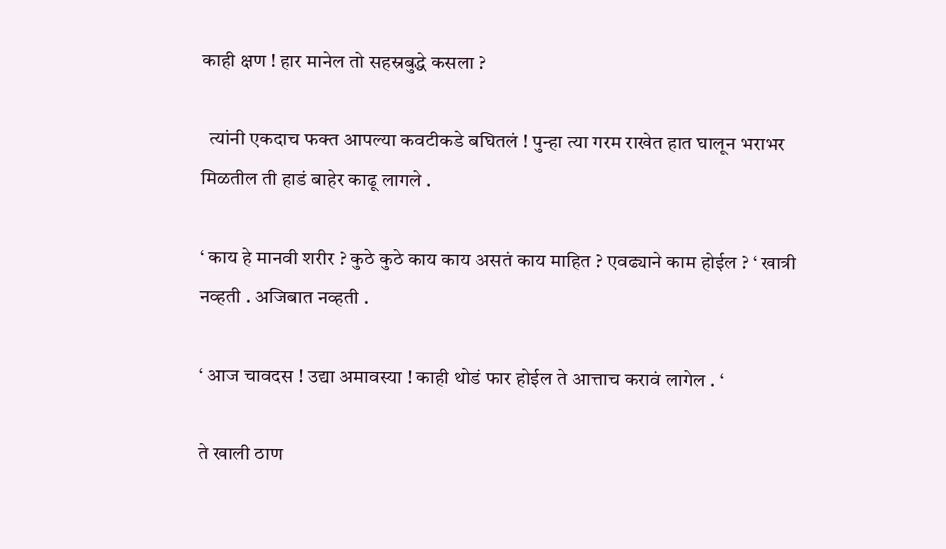काही क्षण ! हार मानेल तो सहस्रबुद्धे कसला ?

  त्यांनी एकदाच फक्त आपल्या कवटीकडे बघितलं ! पुन्हा त्या गरम राखेत हात घालून भराभर मिळतील ती हाडं बाहेर काढू लागले .

‘ काय हे मानवी शरीर ? कुठे कुठे काय काय असतं काय माहित ? एवढ्याने काम होईल ? ‘ खात्री नव्हती . अजिबात नव्हती .

‘ आज चावदस ! उद्या अमावस्या ! काही थोडं फार होईल ते आत्ताच करावं लागेल . ‘

ते खाली ठाण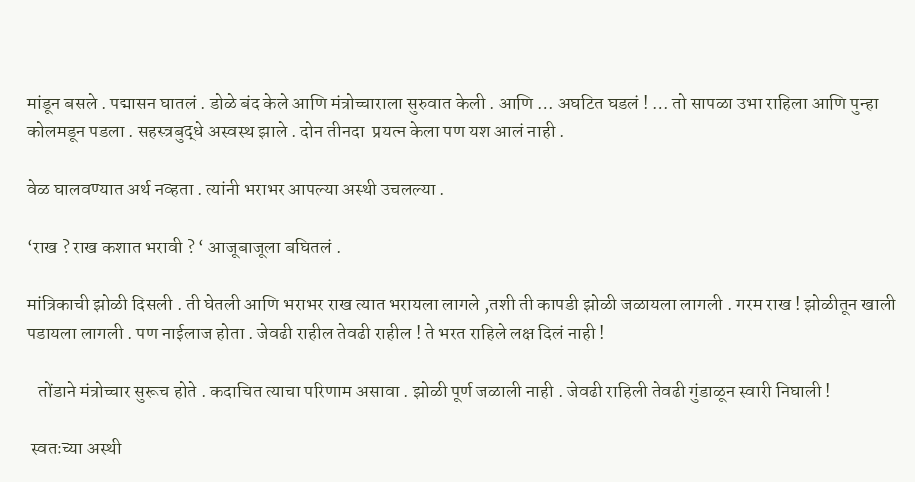मांडून बसले . पद्मासन घातलं . डोळे बंद केले आणि मंत्रोच्चाराला सुरुवात केली . आणि … अघटित घडलं ! … तो सापळा उभा राहिला आणि पुन्हा कोलमडून पडला . सहस्त्रबुद्धे अस्वस्थ झाले . दोन तीनदा  प्रयत्न केला पण यश आलं नाही .

वेळ घालवण्यात अर्थ नव्हता . त्यांनी भराभर आपल्या अस्थी उचलल्या .

‘राख ? राख कशात भरावी ? ‘ आजूबाजूला बघितलं .

मांत्रिकाची झोळी दिसली . ती घेतली आणि भराभर राख त्यात भरायला लागले ,तशी ती कापडी झोळी जळायला लागली . गरम राख ! झोळीतून खाली पडायला लागली . पण नाईलाज होता . जेवढी राहील तेवढी राहील ! ते भरत राहिले लक्ष दिलं नाही !

   तोंडाने मंत्रोच्चार सुरूच होते . कदाचित त्याचा परिणाम असावा . झोळी पूर्ण जळाली नाही . जेवढी राहिली तेवढी गुंडाळून स्वारी निघाली !

 स्वतःच्या अस्थी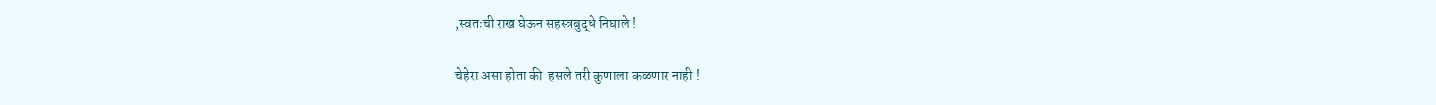,स्वतःची राख घेऊन सहस्त्रबुद्धे निघाले !

चेहेरा असा होता की  हसले तरी कुणाला कळणार नाही !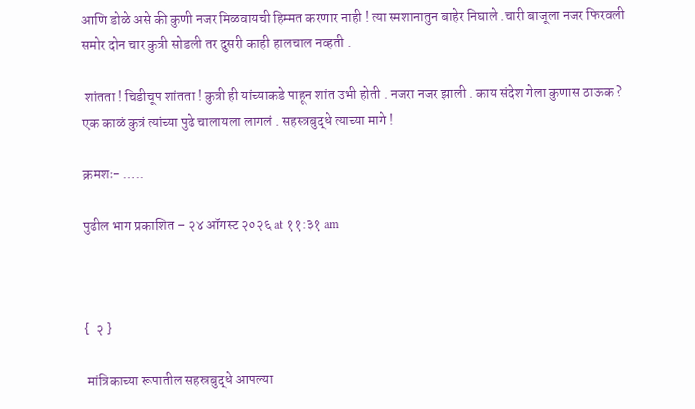आणि डोळे असे की कुणी नजर मिळवायची हिम्मत करणार नाही ! त्या स्मशानातुन बाहेर निघाले .चारी बाजूला नजर फिरवली समोर दोन चार कुत्री सोडली तर दुसरी काही हालचाल नव्हती .

 शांतता ! चिडीचूप शांतता ! कुत्री ही यांच्याकडे पाहून शांत उभी होती . नजरा नजर झाली . काय संदेश गेला कुणास ठाऊक ? एक काळं कुत्रं त्यांच्या पुढे चालायला लागलं . सहस्त्रबुद्धे त्याच्या मागे !

क्रमशः- …..

पुढील भाग प्रकाशित – २४ ऑगस्ट २०२६ at ११:३१ am



{  २ }

 मांत्रिकाच्या रूपातील सहस्रबुद्धे आपल्या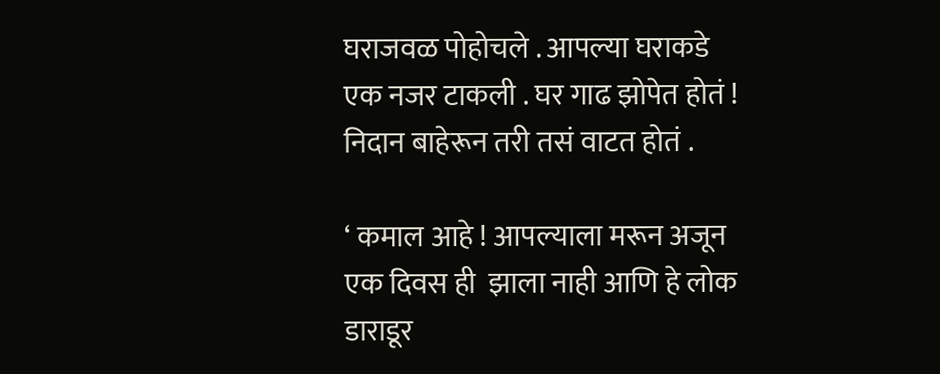घराजवळ पोहोचले . आपल्या घराकडे एक नजर टाकली . घर गाढ झोपेत होतं ! निदान बाहेरून तरी तसं वाटत होतं .

‘ कमाल आहे ! आपल्याला मरून अजून एक दिवस ही  झाला नाही आणि हे लोक डाराडूर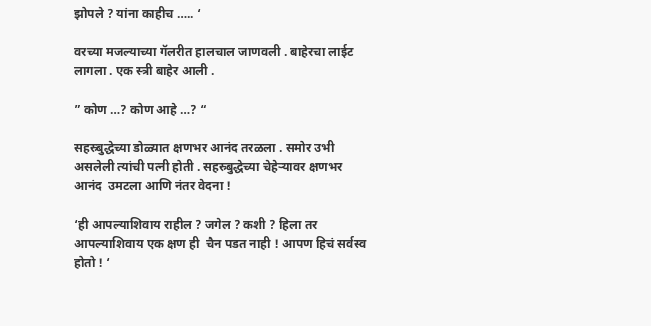झोपले ? यांना काहीच ….. ‘

वरच्या मजल्याच्या गॅलरीत हालचाल जाणवली . बाहेरचा लाईट लागला . एक स्त्री बाहेर आली .

” कोण …? कोण आहे …? “

सहस्र्बुद्धेच्या डोळ्यात क्षणभर आनंद तरळला . समोर उभी असलेली त्यांची पत्नी होती . सहस्र्बुद्धेच्या चेहेऱ्यावर क्षणभर आनंद  उमटला आणि नंतर वेदना !

‘ही आपल्याशिवाय राहील ? जगेल ? कशी ? हिला तर आपल्याशिवाय एक क्षण ही  चैन पडत नाही ! आपण हिचं सर्वस्व होतो ! ‘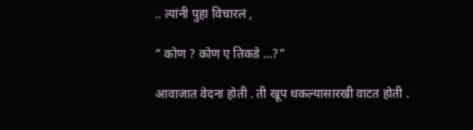.. त्यांनी पुहा विचारलं ,

” कोण ? कोण ए तिकडे …?”

आवाजात वेदना होती . ती खूप थकल्यासारखी वाटत होती .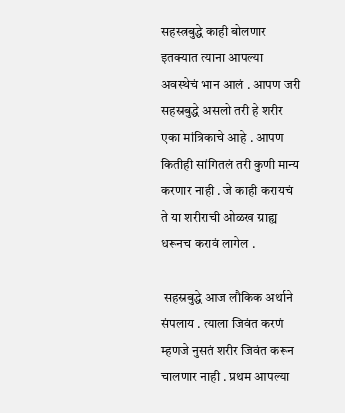सहस्त्रबुद्धे काही बोलणार इतक्यात त्याना आपल्या अवस्थेचं भान आलं . आपण जरी सहस्रबुद्धे असलो तरी हे शरीर एका मांत्रिकाचे आहे . आपण कितीही सांगितलं तरी कुणी मान्य करणार नाही . जे काही करायचं ते या शरीराची ओळख ग्राह्य धरूनच करावं लागेल .

 सहस्रबुद्धे आज लौकिक अर्थाने संपलाय . त्याला जिवंत करणं म्हणजे नुसतं शरीर जिवंत करून चालणार नाही . प्रथम आपल्या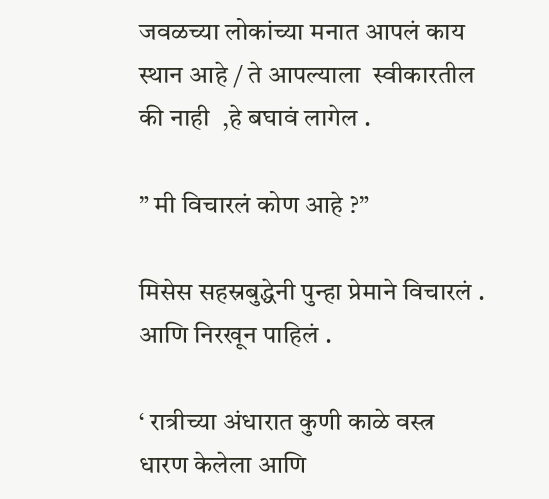जवळच्या लोकांच्या मनात आपलं काय स्थान आहे / ते आपल्याला  स्वीकारतील की नाही  ,हे बघावं लागेल .

” मी विचारलं कोण आहे ?”

मिसेस सहस्रबुद्धेनी पुन्हा प्रेमाने विचारलं . आणि निरखून पाहिलं .

‘ रात्रीच्या अंधारात कुणी काळे वस्त्र धारण केलेला आणि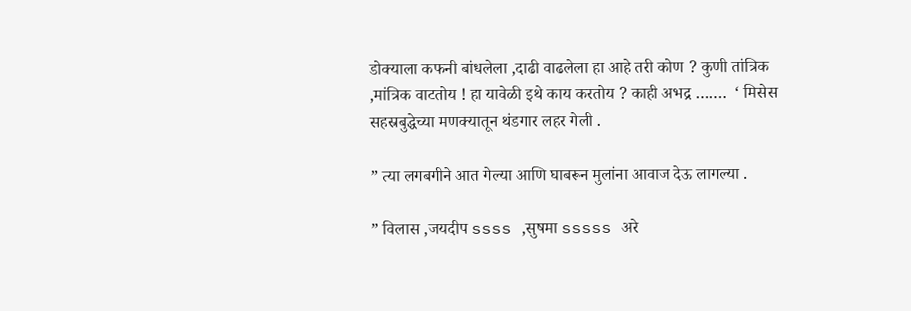डोक्याला कफनी बांधलेला ,दाढी वाढलेला हा आहे तरी कोण ? कुणी तांत्रिक ,मांत्रिक वाटतोय ! हा यावेळी इथे काय करतोय ? काही अभद्र …….  ‘ मिसेस सहस्रबुद्धेच्या मणक्यातून थंडगार लहर गेली .

” त्या लगबगीने आत गेल्या आणि घाबरून मुलांना आवाज देऊ लागल्या .

” विलास ,जयदीप ssss ,सुषमा sssss अरे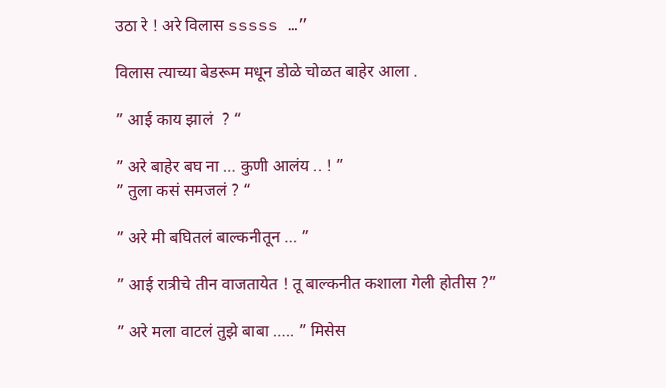उठा रे ! अरे विलास sssss …”

विलास त्याच्या बेडरूम मधून डोळे चोळत बाहेर आला .

” आई काय झालं  ? “

” अरे बाहेर बघ ना … कुणी आलंय .. ! ”
” तुला कसं समजलं ? “

” अरे मी बघितलं बाल्कनीतून … ”

” आई रात्रीचे तीन वाजतायेत ! तू बाल्कनीत कशाला गेली होतीस ?”

” अरे मला वाटलं तुझे बाबा ….. ” मिसेस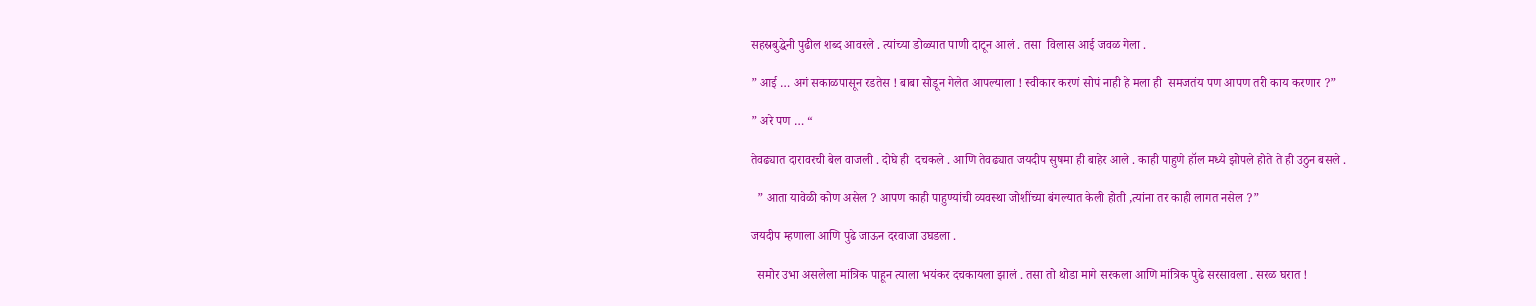सहस्रबुद्धेनी पुढील शब्द आवरले . त्यांच्या डोळ्यात पाणी दाटून आलं . तसा  विलास आई जवळ गेला .

” आई … अगं सकाळपासून रडतेस ! बाबा सोडून गेलेत आपल्याला ! स्वीकार करणं सोपं नाही हे मला ही  समजतंय पण आपण तरी काय करणार ?”

” अरे पण … “

तेवढ्यात दारावरची बेल वाजली . दोघे ही  दचकले . आणि तेवढ्यात जयदीप सुषमा ही बाहेर आले . काही पाहुणे हॉल मध्ये झोपले होते ते ही उठुन बसले .

  ” आता यावेळी कोण असेल ? आपण काही पाहुण्यांची व्यवस्था जोशींच्या बंगल्यात केली होती ,त्यांना तर काही लागत नसेल ?”

जयदीप म्हणाला आणि पुढे जाऊन दरवाजा उघडला .

  समोर उभा असलेला मांत्रिक पाहून त्याला भयंकर दचकायला झालं . तसा तो थोडा मागे सरकला आणि मांत्रिक पुढे सरसावला . सरळ घरात !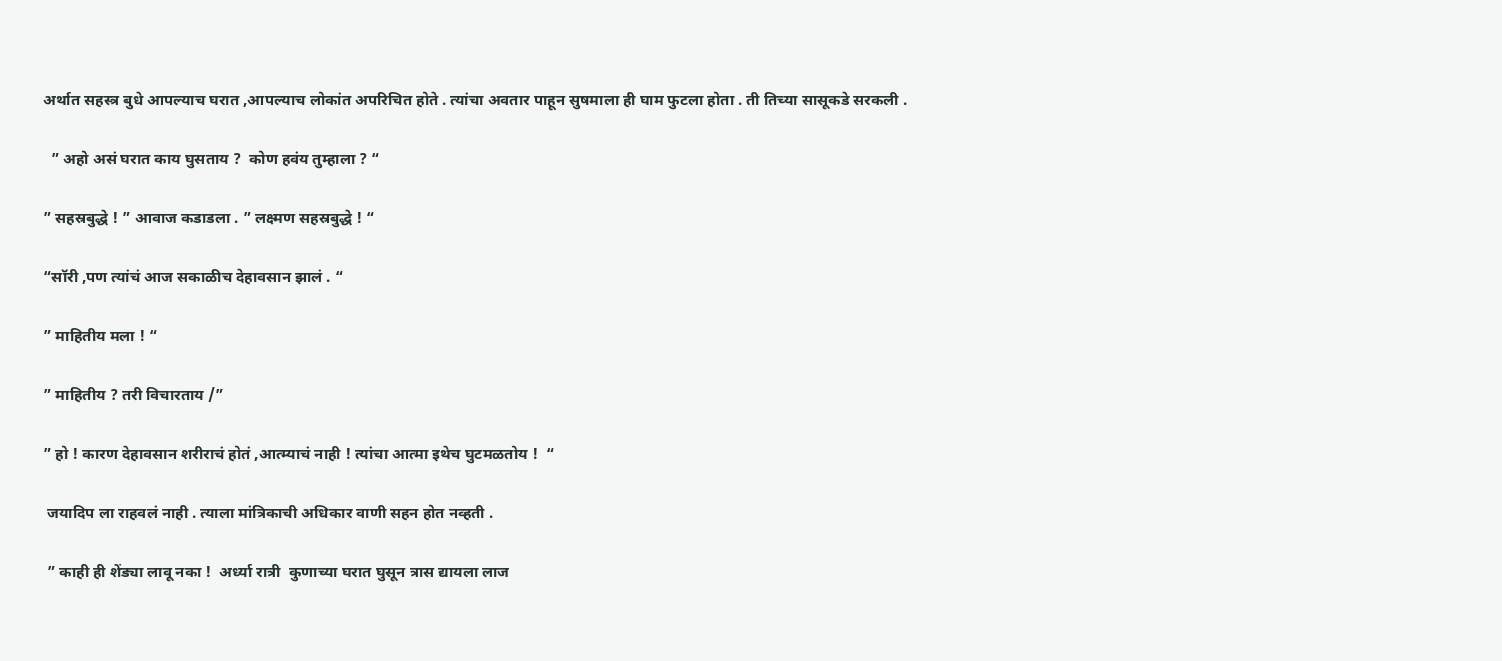अर्थात सहस्त्र बुधे आपल्याच घरात ,आपल्याच लोकांत अपरिचित होते . त्यांचा अवतार पाहून सुषमाला ही घाम फुटला होता . ती तिच्या सासूकडे सरकली .

  ” अहो असं घरात काय घुसताय ?  कोण हवंय तुम्हाला ? “

” सहस्रबुद्धे ! ” आवाज कडाडला . ” लक्ष्मण सहस्रबुद्धे ! “

“सॉरी ,पण त्यांचं आज सकाळीच देहावसान झालं . “

” माहितीय मला ! “

” माहितीय ? तरी विचारताय /”

” हो ! कारण देहावसान शरीराचं होतं ,आत्म्याचं नाही ! त्यांचा आत्मा इथेच घुटमळतोय !  “

 जयादिप ला राहवलं नाही . त्याला मांत्रिकाची अधिकार वाणी सहन होत नव्हती .

 ” काही ही शेंड्या लावू नका !  अर्ध्या रात्री  कुणाच्या घरात घुसून त्रास द्यायला लाज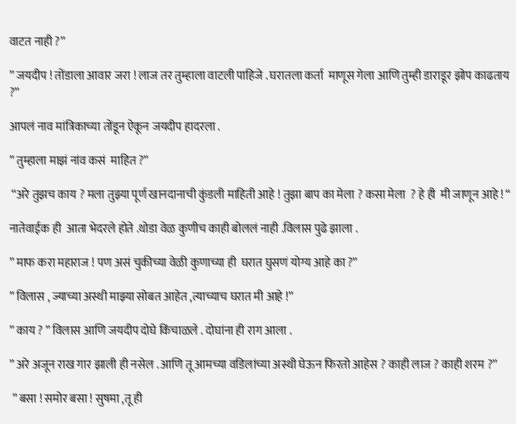वाटत नाही ?”

” जयदीप ! तोंडाला आवार जरा ! लाज तर तुम्हाला वाटली पाहिजे . घरातला कर्ता  माणूस गेला आणि तुम्ही डाराडूर झोप काढताय ?”

आपलं नाव मांत्रिकाच्या तोंडून ऐकून जयदीप हादरला .

” तुम्हाला माझं नांव कसं  माहित ?”

 “अरे तुझच काय ? मला तुझ्या पूर्ण खानदानाची कुंडली माहिती आहे ! तुझा बाप का मेला ? कसा मेला  ? हे ही  मी जाणून आहे ! “

नातेवाईक ही  आता भेदरले होते .थोडा वेळ कुणीच काही बोललं नाही .विलास पुढे झाला .

” माफ करा महाराज ! पण असं चुकीच्या वेळी कुणाच्या ही  घरात घुसणं योग्य आहे का ?”

” विलास , ज्याच्या अस्थी माझ्या सोबत आहेत ,त्याच्याच घरात मी आहे !”

” काय ? ” विलास आणि जयदीप दोघे किंचाळले . दोघांना ही राग आला .

” अरे अजून राख गार झाली ही नसेल . आणि तू आमच्या वडिलांच्या अस्थी घेऊन फिरतो आहेस ? काही लाज ? काही शरम ?”

 ” बसा ! समोर बसा ! सुषमा ,तू ही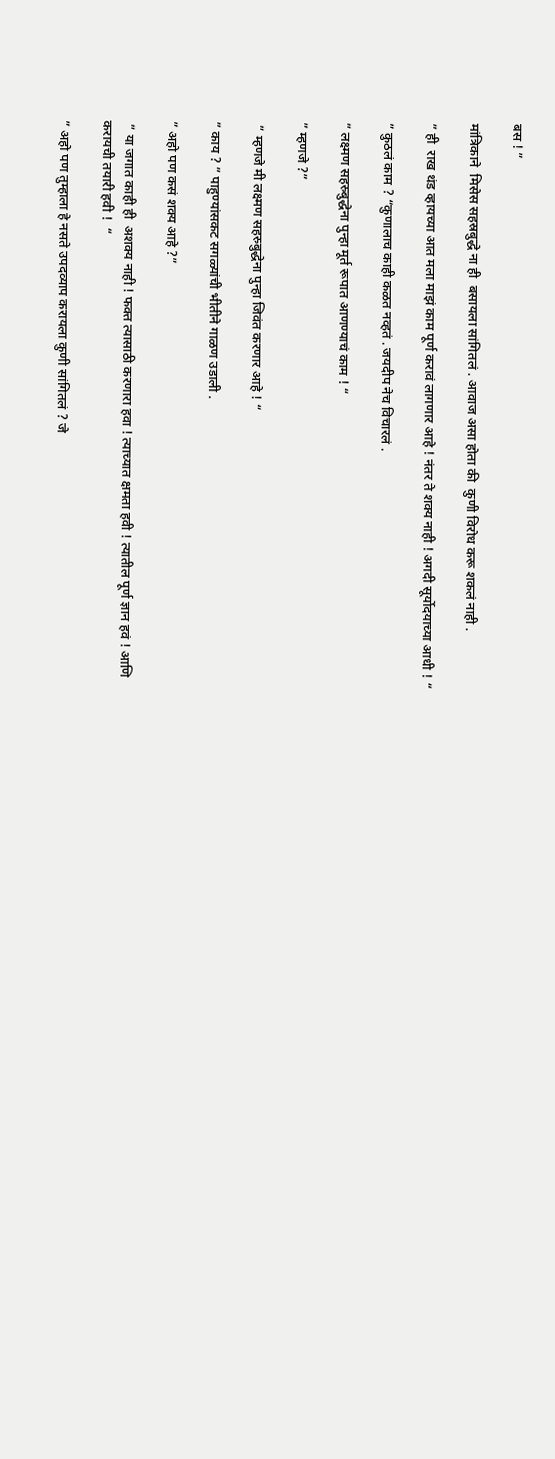बस ! ”

मांत्रिकाने  मिसेस सहस्रबुद्धे ना ही  बसायला सांगितलं . आवाज असा होता की  कुणी विरोध करू शकलं नाही .

” ही  राख थंड व्हायच्या आत मला माझं काम पूर्ण करावं लागणार आहे ! नंतर ते शक्य नाही ! अगदी सूर्योदयाच्या आधी ! “

” कुठलं काम ? “कुणालाच काही कळत नव्हतं . जयदीप नेच विचारलं .

” लक्ष्मण सहस्र्बुद्धेना पुन्हा मूर्त रूपात आणण्याचं काम ! “

” म्हणजे ?”

 ” म्हणजे मी लक्ष्मण सहस्र्बुद्धेना पुन्हा जिवंत करणार आहे ! “

” काय ? ” पाहुण्यांसकट सगळ्यांची भीतीने गाळण उडाली .

” अहो पण कसं शक्य आहे ?”

 ” या जगात काही ही  अशक्य नाही ! फक्त त्यासाठी करणारा हवा ! त्याच्यात क्षमता हवी ! त्यातील पूर्ण ज्ञान हवं ! आणि करायची तयारी हवी !  “

” अहो पण तुम्हाला हे नसते उपदव्याप करायला कुणी सांगितलं ? जे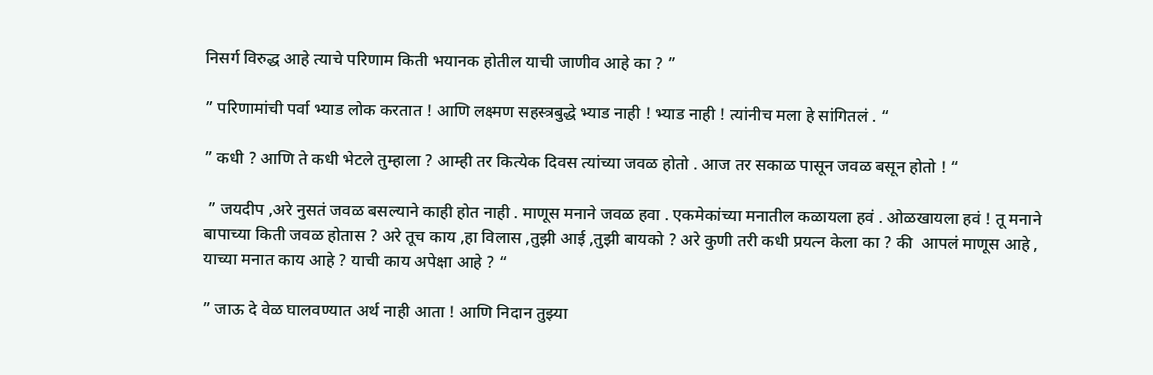निसर्ग विरुद्ध आहे त्याचे परिणाम किती भयानक होतील याची जाणीव आहे का ? ”

” परिणामांची पर्वा भ्याड लोक करतात ! आणि लक्ष्मण सहस्त्रबुद्धे भ्याड नाही ! भ्याड नाही ! त्यांनीच मला हे सांगितलं . “

” कधी ? आणि ते कधी भेटले तुम्हाला ? आम्ही तर कित्येक दिवस त्यांच्या जवळ होतो . आज तर सकाळ पासून जवळ बसून होतो ! “

 ” जयदीप ,अरे नुसतं जवळ बसल्याने काही होत नाही . माणूस मनाने जवळ हवा . एकमेकांच्या मनातील कळायला हवं . ओळखायला हवं ! तू मनाने बापाच्या किती जवळ होतास ? अरे तूच काय ,हा विलास ,तुझी आई ,तुझी बायको ? अरे कुणी तरी कधी प्रयत्न केला का ? की  आपलं माणूस आहे , याच्या मनात काय आहे ? याची काय अपेक्षा आहे ? “

” जाऊ दे वेळ घालवण्यात अर्थ नाही आता ! आणि निदान तुझ्या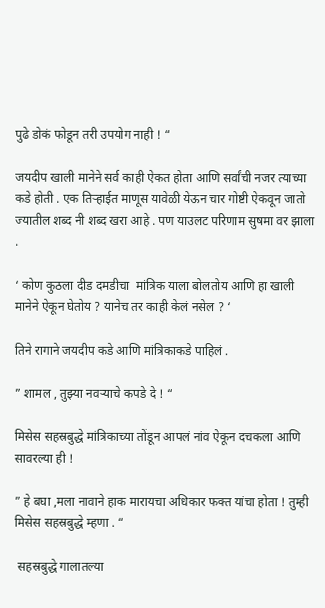पुढे डोकं फोडून तरी उपयोग नाही ! “

जयदीप खाली मानेने सर्व काही ऐकत होता आणि सर्वांची नजर त्याच्या कडे होती . एक तिऱ्हाईत माणूस यावेळी येऊन चार गोष्टी ऐकवून जातो ज्यातील शब्द नी शब्द खरा आहे . पण याउलट परिणाम सुषमा वर झाला .

‘ कोण कुठला दीड दमडीचा  मांत्रिक याला बोलतोय आणि हा खाली मानेने ऐकून घेतोय ? यानेच तर काही केलं नसेल ? ‘

तिने रागाने जयदीप कडे आणि मांत्रिकाकडे पाहिलं .

” शामल , तुझ्या नवऱ्याचे कपडे दे ! “

मिसेस सहस्रबुद्धे मांत्रिकाच्या तोंडून आपलं नांव ऐकून दचकला आणि सावरल्या ही !

” हे बघा ,मला नावाने हाक मारायचा अधिकार फक्त यांचा होता ! तुम्ही मिसेस सहस्रबुद्धे म्हणा . “

 सहस्रबुद्धे गालातल्या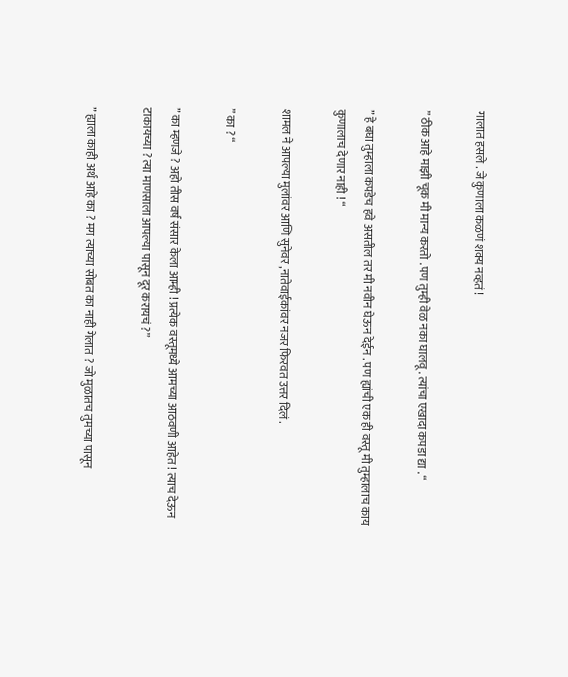गालात हसले . जे कुणाला कळणं शक्य नव्हतं !

” ठीक आहे माझी चूक मी मान्य करतो . पण तुम्ही वेळ नका घालवू . त्यांचा एखादा कपडा द्या . “

” हे बघा तुम्हाला कपडेच हवे असतील तर मी नवीन घेऊन देईन . पण ह्यांची एक ही वस्तू मी तुम्हालाच काय कुणालाच देणार नाही ! “

शामल ने आपल्या मुलांवर आणि सुनेवर ,नातेवाईकांवर नजर फिरवत उत्तर दिलं .

” का ? “

” का म्हणजे ? अहो तीस वर्ष संसार केला आम्ही ! प्रत्येक वस्तूमध्ये आमच्या आठवणी आहेत ! त्याच देऊन टाकायच्या ? त्या माणसाला आपल्या पासून दूर करायचं ?”

” ह्याला काही अर्थ आहे का ? मग त्याच्या सोबत का नाही गेलात ? जो मुळातच तुमच्या पासून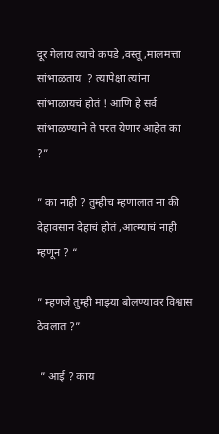दूर गेलाय त्याचे कपडे ,वस्तू ,मालमत्ता सांभाळताय  ? त्यापेक्षा त्यांना सांभाळायचं होतं ! आणि हे सर्व सांभाळण्याने ते परत येणार आहेत का ?”

” का नाही ? तुम्हीच म्हणालात ना की  देहावसान देहाचं होतं ,आत्म्याचं नाही म्हणून ? “

” म्हणजे तुम्ही माझ्या बोलण्यावर विश्वास ठेवलात ?”

 ” आई ? काय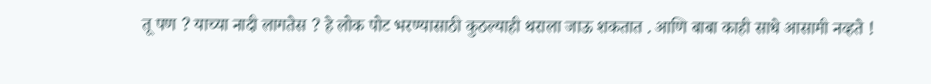तू पण ? याच्या नादी लागतेस ? हे लोक पोट भरण्यासाठी कुठल्याही थराला जाऊ शकतात . आणि बाबा काही साधे आसामी नव्हते !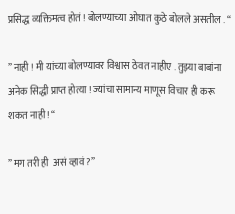प्रसिद्ध व्यक्तिमत्व होतं ! बोलण्याच्या ओघात कुठे बोलले असतील . “

” नाही ! मी यांच्या बोलण्यावर विश्वास ठेवत नाहीए . तुझ्या बाबांना अनेक सिद्धी प्राप्त होत्या ! ज्यांचा सामान्य माणूस विचार ही करू शकत नाही ! “

” मग तरी ही  असं व्हावं ?”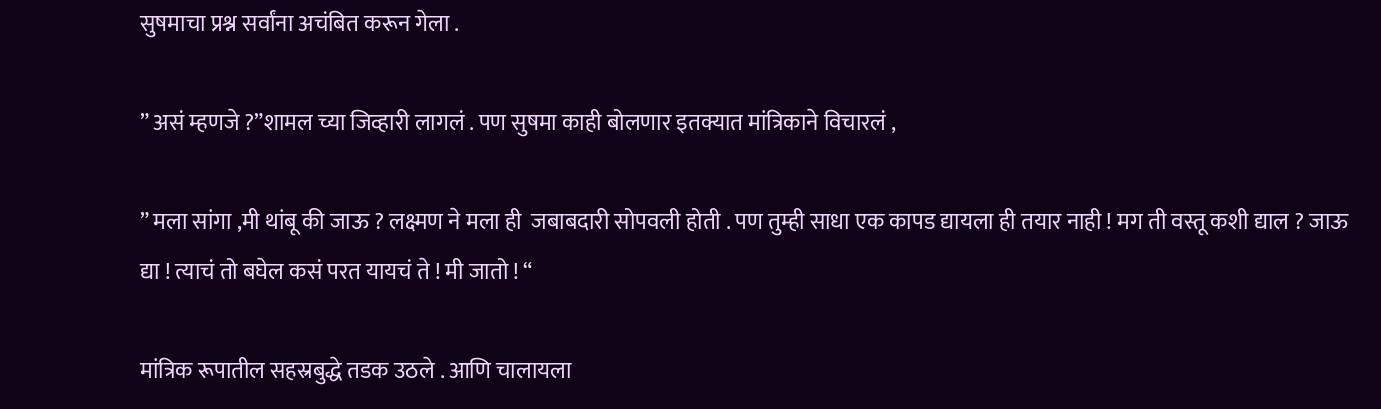सुषमाचा प्रश्न सर्वांना अचंबित करून गेला .

” असं म्हणजे ?”शामल च्या जिव्हारी लागलं . पण सुषमा काही बोलणार इतक्यात मांत्रिकाने विचारलं ,

” मला सांगा ,मी थांबू की जाऊ ? लक्ष्मण ने मला ही  जबाबदारी सोपवली होती . पण तुम्ही साधा एक कापड द्यायला ही तयार नाही ! मग ती वस्तू कशी द्याल ? जाऊ द्या ! त्याचं तो बघेल कसं परत यायचं ते ! मी जातो ! “

मांत्रिक रूपातील सहस्रबुद्धे तडक उठले . आणि चालायला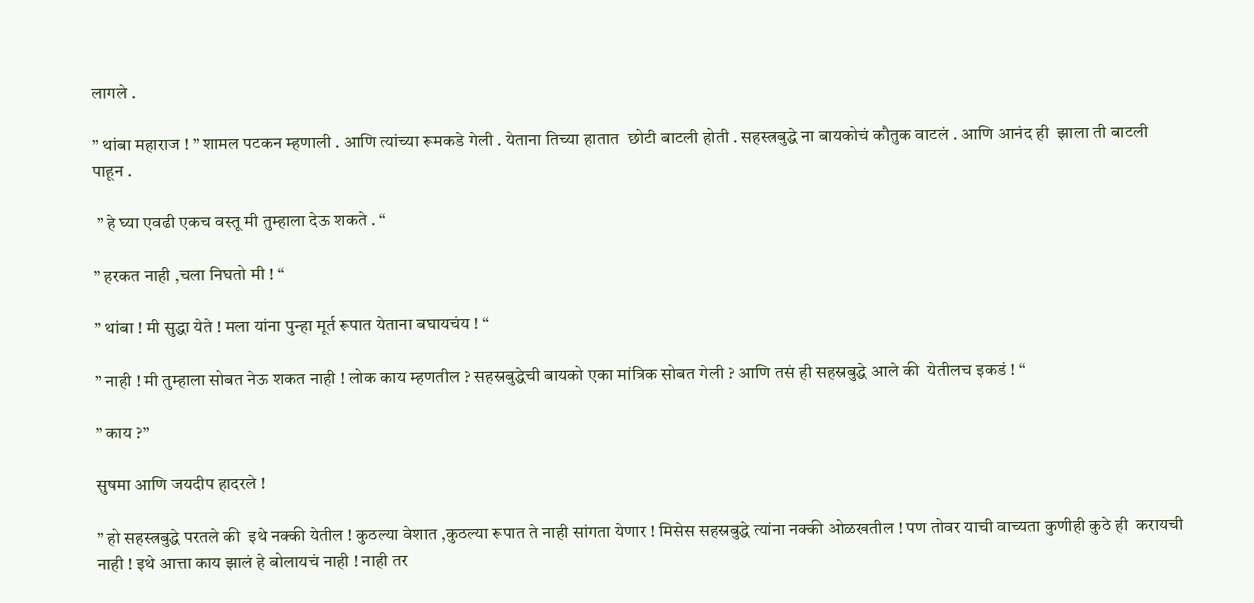लागले .

” थांबा महाराज ! ” शामल पटकन म्हणाली . आणि त्यांच्या रूमकडे गेली . येताना तिच्या हातात  छोटी बाटली होती . सहस्त्रबुद्धे ना बायकोचं कौतुक वाटलं . आणि आनंद ही  झाला ती बाटली पाहून .

 ” हे घ्या एवढी एकच वस्तू मी तुम्हाला देऊ शकते . “

” हरकत नाही ,चला निघतो मी ! “

” थांबा ! मी सुद्धा येते ! मला यांना पुन्हा मूर्त रूपात येताना बघायचंय ! “

” नाही ! मी तुम्हाला सोबत नेऊ शकत नाही ! लोक काय म्हणतील ? सहस्रबुद्धेची बायको एका मांत्रिक सोबत गेली ? आणि तसं ही सहस्रबुद्धे आले की  येतीलच इकडं ! “

” काय ?”

सुषमा आणि जयदीप हादरले !

” हो सहस्त्रबुद्धे परतले की  इथे नक्की येतील ! कुठल्या वेशात ,कुठल्या रूपात ते नाही सांगता येणार ! मिसेस सहस्रबुद्धे त्यांना नक्की ओळखतील ! पण तोवर याची वाच्यता कुणीही कुठे ही  करायची नाही ! इथे आत्ता काय झालं हे बोलायचं नाही ! नाही तर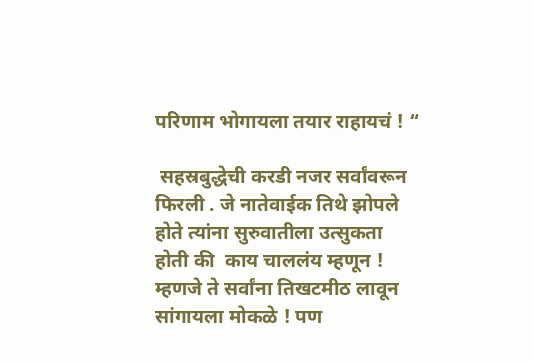परिणाम भोगायला तयार राहायचं ! “

 सहस्रबुद्धेची करडी नजर सर्वांवरून फिरली . जे नातेवाईक तिथे झोपले होते त्यांना सुरुवातीला उत्सुकता होती की  काय चाललंय म्हणून ! म्हणजे ते सर्वांना तिखटमीठ लावून सांगायला मोकळे ! पण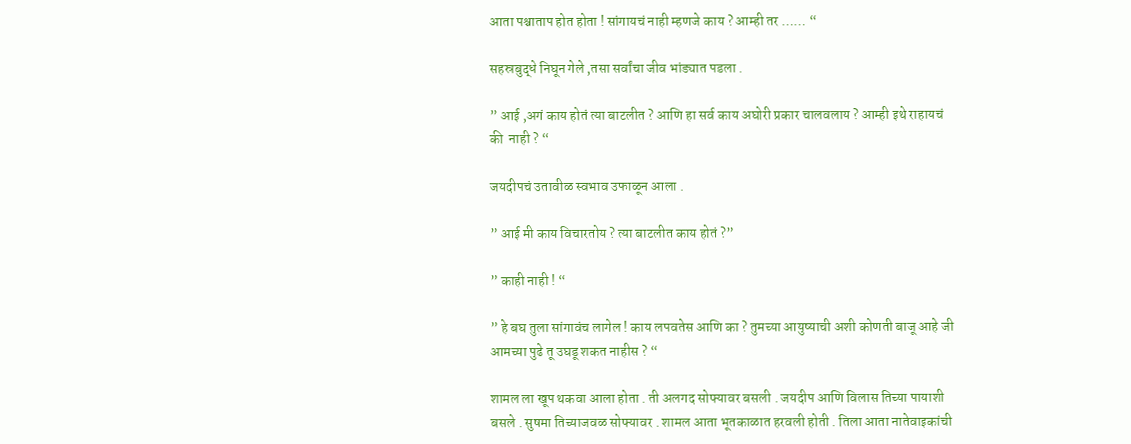आता पश्चाताप होत होता ! सांगायचं नाही म्हणजे काय ? आम्ही तर …… “

सहस्रबुद्धे निघून गेले ,तसा सर्वांचा जीव भांड्यात पडला .

” आई ,अगं काय होतं त्या बाटलीत ? आणि हा सर्व काय अघोरी प्रकार चालवलाय ? आम्ही इथे राहायचं की  नाही ? “

जयदीपचं उतावीळ स्वभाव उफाळून आला .

” आई मी काय विचारतोय ? त्या बाटलीत काय होतं ?”

” काही नाही ! “

” हे बघ तुला सांगावंच लागेल ! काय लपवतेस आणि का ? तुमच्या आयुष्याची अशी कोणती बाजू आहे जी आमच्या पुढे तू उघडू शकत नाहीस ? “

शामल ला खूप थकवा आला होता . ती अलगद सोफ्यावर बसली . जयदीप आणि विलास तिच्या पायाशी बसले . सुषमा तिच्याजवळ सोफ्यावर . शामल आता भूतकाळात हरवली होती . तिला आता नातेवाइकांची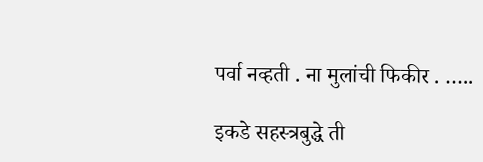पर्वा नव्हती . ना मुलांची फिकीर . …..

इकडे सहस्त्रबुद्धे ती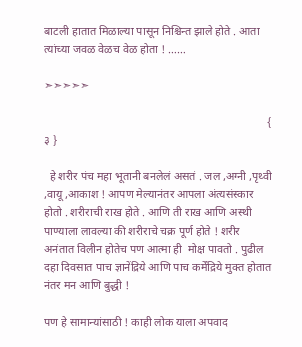बाटली हातात मिळाल्या पासून निश्चिन्त झाले होते . आता त्यांच्या जवळ वेळच वेळ होता ! ……

➣➣➣➣➣

                                                                              { ३ }

  हे शरीर पंच महा भूतानी बनलेलं असतं . जल ,अग्नी ,पृथ्वी ,वायू ,आकाश ! आपण मेल्यानंतर आपला अंत्यसंस्कार होतो . शरीराची राख होते . आणि ती राख आणि अस्थी पाण्याला लावल्या की शरीराचे चक्र पूर्ण होते ! शरीर अनंतात विलीन होतेच पण आत्मा ही  मोक्ष पावतो . पुढील दहा दिवसात पाच ज्ञानेंद्रिये आणि पाच कर्मेंद्रिये मुक्त होतात नंतर मन आणि बुद्धी !

पण हे सामान्यांसाठी ! काही लोक याला अपवाद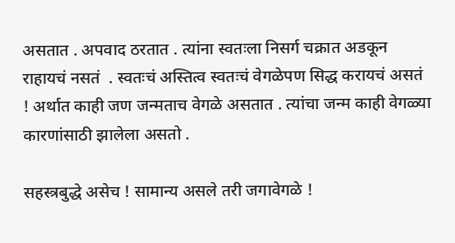असतात . अपवाद ठरतात . त्यांना स्वतःला निसर्ग चक्रात अडकून राहायचं नसतं  . स्वतःचं अस्तित्व स्वतःचं वेगळेपण सिद्ध करायचं असतं ! अर्थात काही जण जन्मताच वेगळे असतात . त्यांचा जन्म काही वेगळ्या कारणांसाठी झालेला असतो .

सहस्त्रबुद्धे असेच ! सामान्य असले तरी जगावेगळे !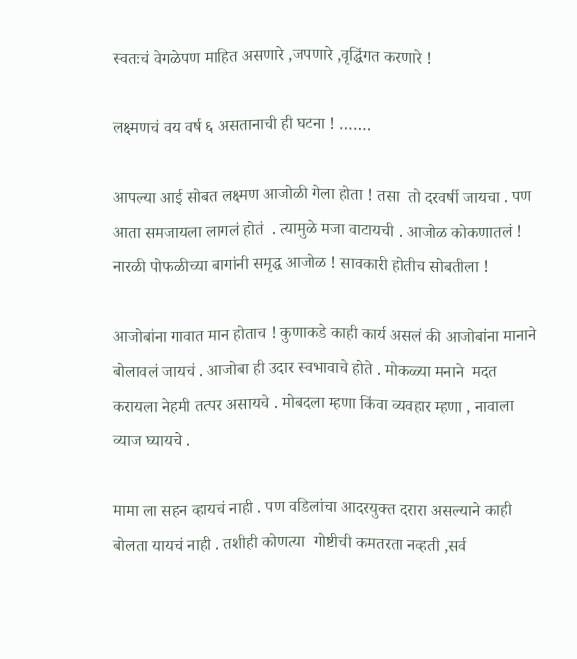स्वतःचं वेगळेपण माहित असणारे ,जपणारे ,वृद्धिंगत करणारे !

लक्ष्मणचं वय वर्ष ६ असतानाची ही घटना ! …….

आपल्या आई सोबत लक्ष्मण आजोळी गेला होता ! तसा  तो दरवर्षी जायचा . पण आता समजायला लागलं होतं  . त्यामुळे मजा वाटायची . आजोळ कोकणातलं ! नारळी पोफळीच्या बागांनी समृद्ध आजोळ ! सावकारी होतीच सोबतीला !

आजोबांना गावात मान होताच ! कुणाकडे काही कार्य असलं की आजोबांना मानाने बोलावलं जायचं . आजोबा ही उदार स्वभावाचे होते . मोकळ्या मनाने  मदत करायला नेहमी तत्पर असायचे . मोबदला म्हणा किंवा व्यवहार म्हणा , नावाला व्याज घ्यायचे .

मामा ला सहन व्हायचं नाही . पण वडिलांचा आदरयुक्त दरारा असल्याने काही बोलता यायचं नाही . तशीही कोणत्या  गोष्टीची कमतरता नव्हती ,सर्व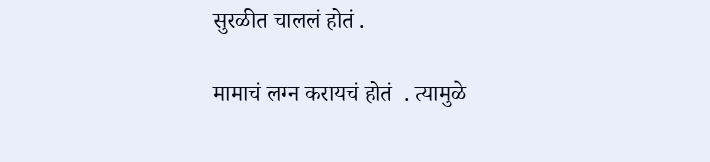सुरळीत चाललं होतं .

मामाचं लग्न करायचं होतं  . त्यामुळे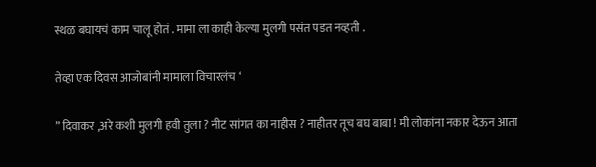स्थळ बघायचं काम चालू होतं . मामा ला काही केल्या मुलगी पसंत पडत नव्हती .

तेव्हा एक दिवस आजोबांनी मामाला विचारलंच ‘

” दिवाकर ,अरे कशी मुलगी हवी तुला ? नीट सांगत का नाहीस ? नाहीतर तूच बघ बाबा ! मी लोकांना नकार देऊन आता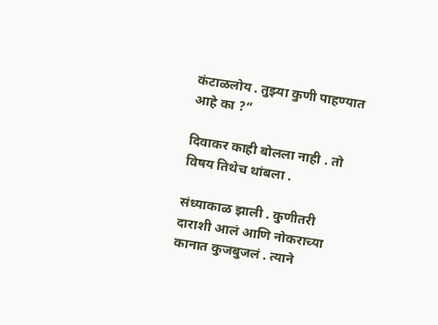कंटाळलोय . तुझ्या कुणी पाहण्यात आहे का ?”

दिवाकर काही बोलला नाही . तो विषय तिथेच थांबला .

संध्याकाळ झाली . कुणीतरी दाराशी आलं आणि नोकराच्या कानात कुजबुजलं . त्याने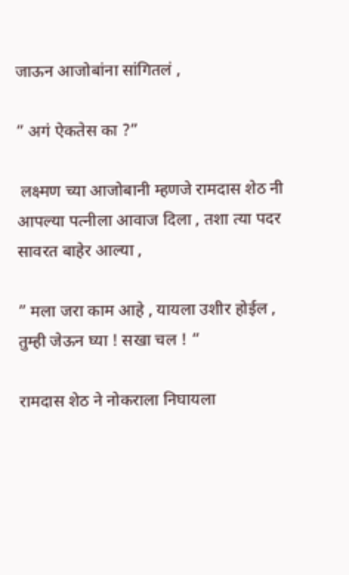जाऊन आजोबांना सांगितलं ,

” अगं ऐकतेस का ?”

 लक्ष्मण च्या आजोबानी म्हणजे रामदास शेठ नी आपल्या पत्नीला आवाज दिला , तशा त्या पदर सावरत बाहेर आल्या ,

” मला जरा काम आहे , यायला उशीर होईल , तुम्ही जेऊन घ्या ! सखा चल ! “

रामदास शेठ ने नोकराला निघायला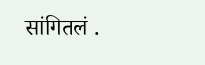सांगितलं .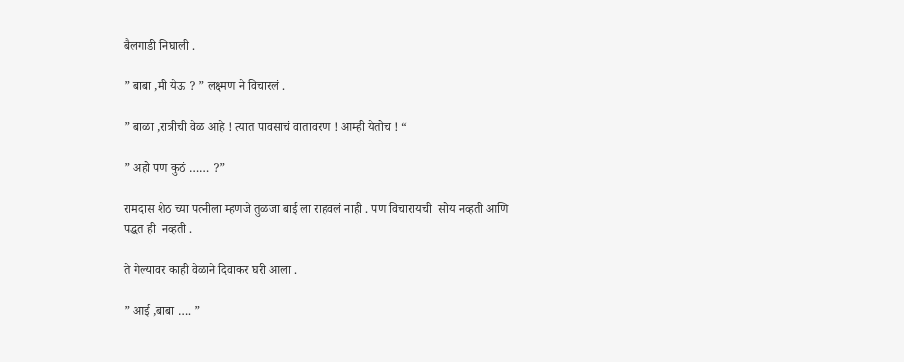बैलगाडी निघाली .

” बाबा ,मी येऊ ? ” लक्ष्मण ने विचारलं .

” बाळा ,रात्रीची वेळ आहे ! त्यात पावसाचं वातावरण ! आम्ही येतोच ! “

” अहो पण कुठं …… ?”

रामदास शेठ च्या पत्नीला म्हणजे तुळजा बाई ला राहवलं नाही . पण विचारायची  सोय नव्हती आणि पद्धत ही  नव्हती .

ते गेल्यावर काही वेळाने दिवाकर घरी आला .

” आई ,बाबा …. ”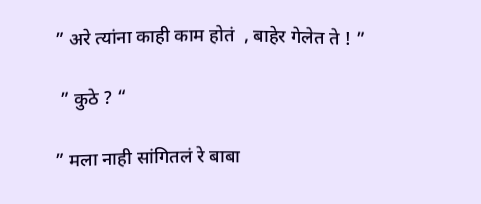” अरे त्यांना काही काम होतं  , बाहेर गेलेत ते ! ”

 ” कुठे ? “

” मला नाही सांगितलं रे बाबा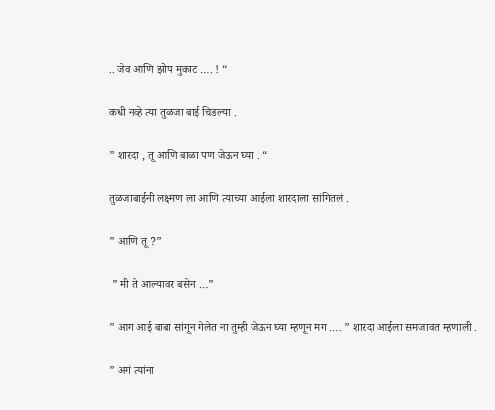.. जेव आणि झोप मुकाट …. ! “

कधी नव्हे त्या तुळजा बाई चिडल्या .

” शारदा , तू आणि बाळा पण जेऊन घ्या . “

तुळजाबाईनी लक्ष्मण ला आणि त्याच्या आईला शारदाला सांगितलं .

” आणि तू ?”

 ” मी ते आल्यावर बसेन …”

” आग आई बाबा सांगून गेलेत ना तुम्ही जेऊन घ्या म्हणून मग …. ” शारदा आईला समजावत म्हणाली .

” अगं त्यांना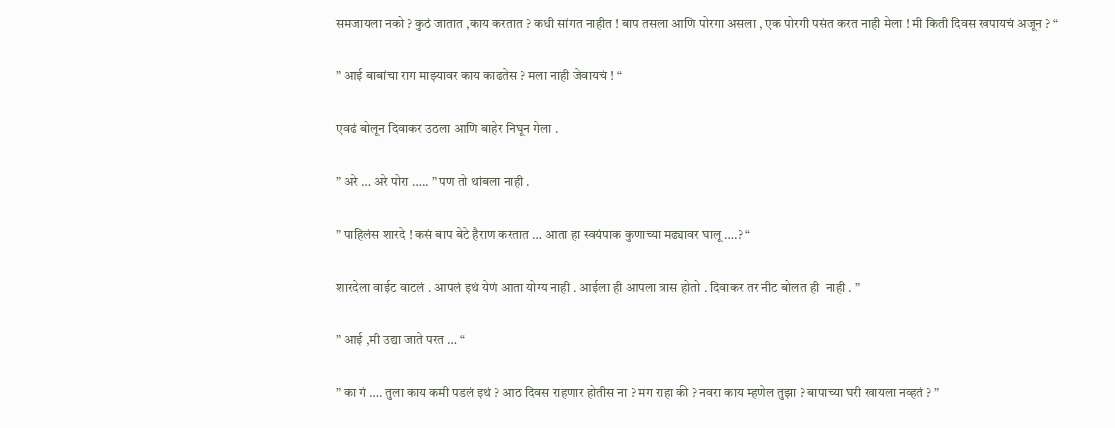समजायला नको ? कुठं जातात ,काय करतात ? कधी सांगत नाहीत ! बाप तसला आणि पोरगा असला , एक पोरगी पसंत करत नाही मेला ! मी किती दिवस खपायचं अजून ? “

” आई बाबांचा राग माझ्यावर काय काढतेस ? मला नाही जेवायचं ! “

एवढं बोलून दिवाकर उठला आणि बाहेर निघून गेला .

” अरे … अरे पोरा ….. ” पण तो थांबला नाही .

” पाहिलंस शारदे ! कसं बाप बेटे हैराण करतात … आता हा स्वयंपाक कुणाच्या मढ्यावर घालू ….? “

शारदेला वाईट वाटलं . आपलं इथं येणं आता योग्य नाही . आईला ही आपला त्रास होतो . दिवाकर तर नीट बोलत ही  नाही . ”

” आई ,मी उद्या जाते परत … “

” का गं …. तुला काय कमी पडलं इथं ? आठ दिवस राहणार होतीस ना ? मग राहा की ? नवरा काय म्हणेल तुझा ? बापाच्या घरी खायला नव्हतं ? ”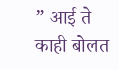” आई ते काही बोलत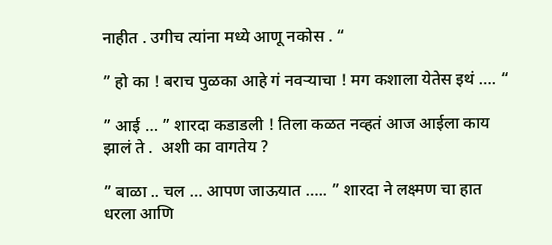नाहीत . उगीच त्यांना मध्ये आणू नकोस . “

” हो का ! बराच पुळका आहे गं नवऱ्याचा ! मग कशाला येतेस इथं …. “

” आई … ” शारदा कडाडली ! तिला कळत नव्हतं आज आईला काय झालं ते .  अशी का वागतेय ?

” बाळा .. चल … आपण जाऊयात ….. ” शारदा ने लक्ष्मण चा हात धरला आणि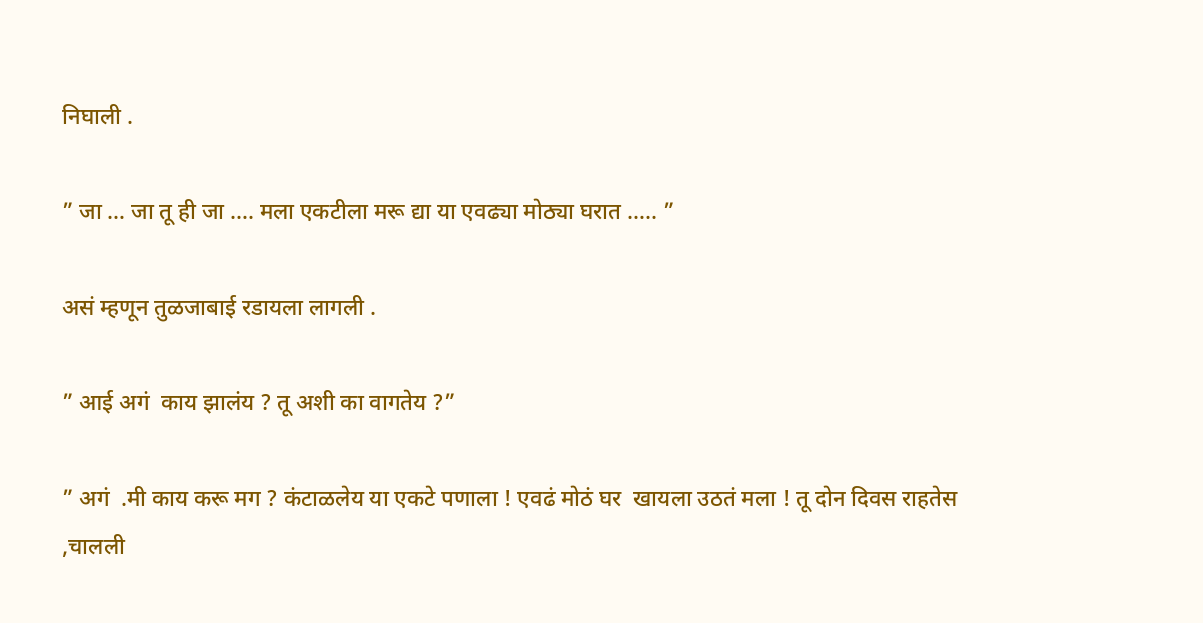निघाली .

” जा … जा तू ही जा …. मला एकटीला मरू द्या या एवढ्या मोठ्या घरात ….. ”

असं म्हणून तुळजाबाई रडायला लागली .

” आई अगं  काय झालंय ? तू अशी का वागतेय ?”

” अगं  .मी काय करू मग ? कंटाळलेय या एकटे पणाला ! एवढं मोठं घर  खायला उठतं मला ! तू दोन दिवस राहतेस ,चालली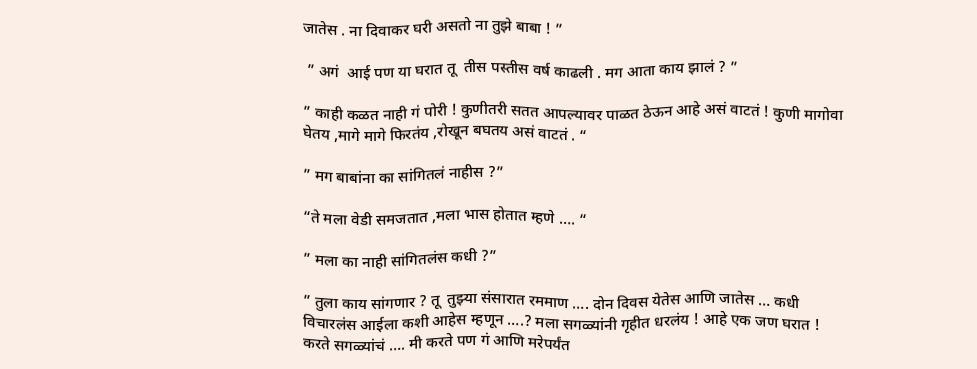जातेस . ना दिवाकर घरी असतो ना तुझे बाबा ! ”

 ” अगं  आई पण या घरात तू  तीस पस्तीस वर्ष काढली . मग आता काय झालं ? ”

” काही कळत नाही गं पोरी ! कुणीतरी सतत आपल्यावर पाळत ठेऊन आहे असं वाटतं ! कुणी मागोवा घेतय ,मागे मागे फिरतंय ,रोखून बघतय असं वाटतं . “

” मग बाबांना का सांगितलं नाहीस ?”

“ते मला वेडी समजतात ,मला भास होतात म्हणे …. “

” मला का नाही सांगितलंस कधी ?”

” तुला काय सांगणार ? तू  तुझ्या संसारात रममाण …. दोन दिवस येतेस आणि जातेस … कधी विचारलंस आईला कशी आहेस म्हणून ….? मला सगळ्यांनी गृहीत धरलंय ! आहे एक जण घरात ! करते सगळ्यांचं …. मी करते पण गं आणि मरेपर्यंत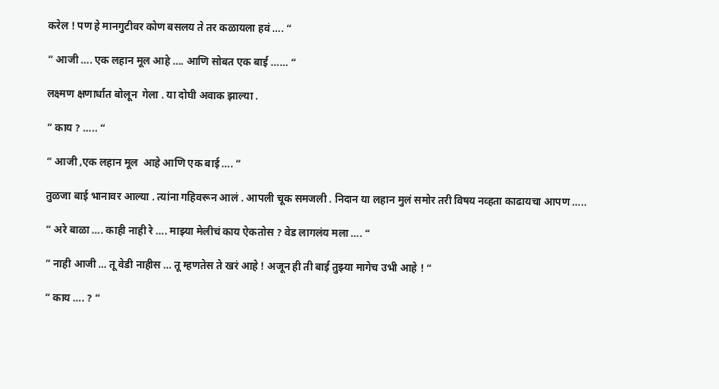करेल ! पण हे मानगुटीवर कोण बसलय ते तर कळायला हवं …. “

” आजी …. एक लहान मूल आहे …. आणि सोबत एक बाई …… “

लक्ष्मण क्षणार्धात बोलून  गेला . या दोघी अवाक झाल्या .

” काय ? ….. “

” आजी ,एक लहान मूल  आहे आणि एक बाई …. ”

तुळजा बाई भानावर आल्या . त्यांना गहिवरून आलं . आपली चूक समजली . निदान या लहान मुलं समोर तरी विषय नव्हता काढायचा आपण …..

” अरे बाळा …. काही नाही रे …. माझ्या मेलीचं काय ऐकतोस ? वेड लागलंय मला …. “

” नाही आजी … तू वेडी नाहीस … तू म्हणतेस ते खरं आहे ! अजून ही ती बाई तुझ्या मागेच उभी आहे ! “

” काय …. ? “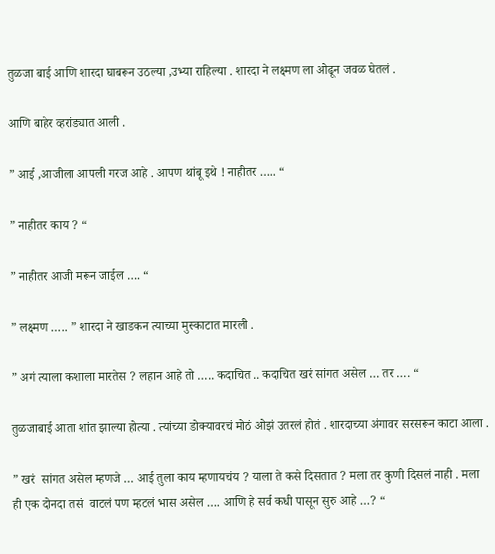तुळजा बाई आणि शारदा घाबरून उठल्या ,उभ्या राहिल्या . शारदा ने लक्ष्मण ला ओढून जवळ घेतलं .

आणि बाहेर व्हरांड्यात आली .

” आई ,आजीला आपली गरज आहे . आपण थांबू इथे ! नाहीतर ….. “

” नाहीतर काय ? “

” नाहीतर आजी मरून जाईल …. “

” लक्ष्मण ….. ” शारदा ने खाडकन त्याच्या मुस्काटात मारली .

” अगं त्याला कशाला मारतेस ? लहान आहे तो ….. कदाचित .. कदाचित खरं सांगत असेल … तर …. “

तुळजाबाई आता शांत झाल्या होत्या . त्यांच्या डोक्यावरचं मोठं ओझं उतरलं होतं . शारदाच्या अंगावर सरसरून काटा आला .

” खरं  सांगत असेल म्हणजे … आई तुला काय म्हणायचंय ? याला ते कसे दिसतात ? मला तर कुणी दिसलं नाही . मला ही एक दोनदा तसं  वाटलं पण म्हटलं भास असेल …. आणि हे सर्व कधी पासून सुरु आहे …? “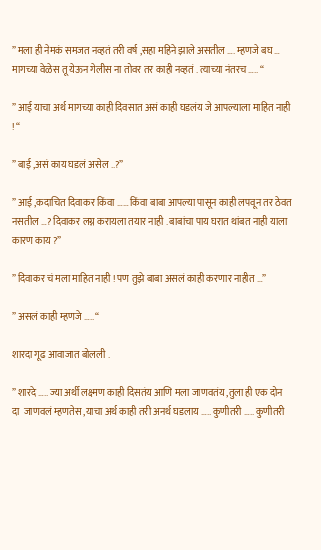” मला ही नेमकं समजत नव्हतं तरी वर्ष ,सहा महिने झाले असतील …. म्हणजे बघ … मागच्या वेळेस तू येऊन गेलीस ना तोवर तर काही नव्हतं . त्याच्या नंतरच ….. “

” आई याचा अर्थ मागच्या काही दिवसात असं काही घडलंय जे आपल्याला माहित नाही ! “

” बाई ,असं काय घडलं असेल ..?”

” आई ,कदाचित दिवाकर किंवा …… किंवा बाबा आपल्या पासून काही लपवून तर ठेवत नसतील …? दिवाकर लग्न करायला तयार नाही . बाबांचा पाय घरात थांबत नाही याला कारण काय ?”

” दिवाकर चं मला माहित नाही ! पण तुझे बाबा असलं काही करणार नाहीत …”

” असलं काही म्हणजे ….. “

शारदा गूढ आवाजात बोलली .

” शारदे ….. ज्या अर्थी लक्ष्मण काही दिसतंय आणि मला जाणवतंय ,तुला ही एक दोन दा  जाणवलं म्हणतेस ,याचा अर्थ काही तरी अनर्थ घडलाय ….. कुणीतरी ….. कुणीतरी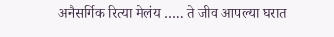अनैसर्गिक रित्या मेलंय ….. ते जीव आपल्या घरात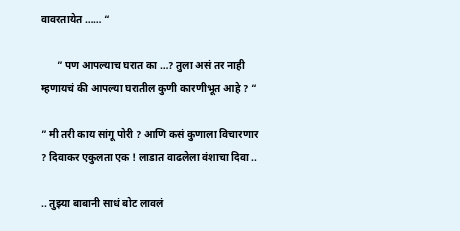वावरतायेत …… “

      ” पण आपल्याच घरात का …? तुला असं तर नाही म्हणायचं की आपल्या घरातील कुणी कारणीभूत आहे ? “

” मी तरी काय सांगू पोरी ? आणि कसं कुणाला विचारणार ? दिवाकर एकुलता एक ! लाडात वाढलेला वंशाचा दिवा ..

.. तुझ्या बाबानी साधं बोट लावलं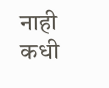नाही कधी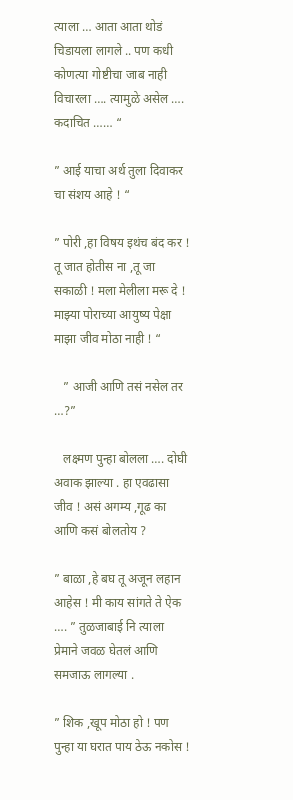त्याला … आता आता थोडं चिडायला लागले .. पण कधी कोणत्या गोष्टीचा जाब नाही विचारला …. त्यामुळे असेल …. कदाचित …… “

” आई याचा अर्थ तुला दिवाकर चा संशय आहे ! “

” पोरी ,हा विषय इथंच बंद कर ! तू जात होतीस ना ,तू जा सकाळी ! मला मेलीला मरू दे ! माझ्या पोराच्या आयुष्य पेक्षा माझा जीव मोठा नाही ! “

   ” आजी आणि तसं नसेल तर …?”

   लक्ष्मण पुन्हा बोलला …. दोघी अवाक झाल्या . हा एवढासा जीव ! असं अगम्य ,गूढ का आणि कसं बोलतोय ?

” बाळा ,हे बघ तू अजून लहान आहेस ! मी काय सांगते ते ऐक …. ” तुळजाबाई नि त्याला प्रेमाने जवळ घेतलं आणि समजाऊ लागल्या .

” शिक ,खूप मोठा हो ! पण पुन्हा या घरात पाय ठेऊ नकोस !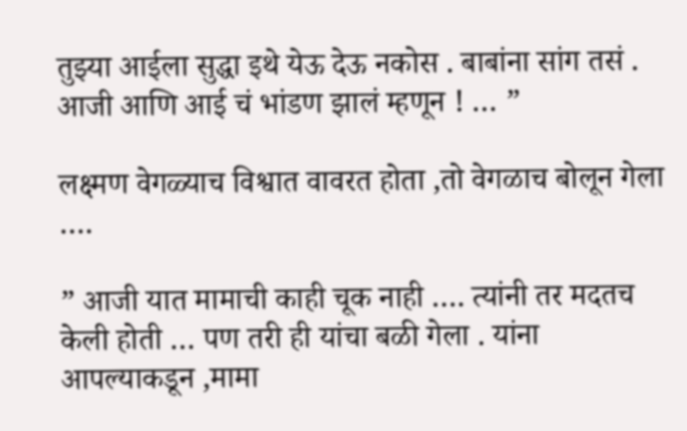तुझ्या आईला सुद्धा इथे येऊ देऊ नकोस . बाबांना सांग तसं . आजी आणि आई चं भांडण झालं म्हणून ! … ”

लक्ष्मण वेगळ्याच विश्वात वावरत होता ,तो वेगळाच बोलून गेला ….

” आजी यात मामाची काही चूक नाही …. त्यांनी तर मदतच केली होती … पण तरी ही यांचा बळी गेला . यांना आपल्याकडून ,मामा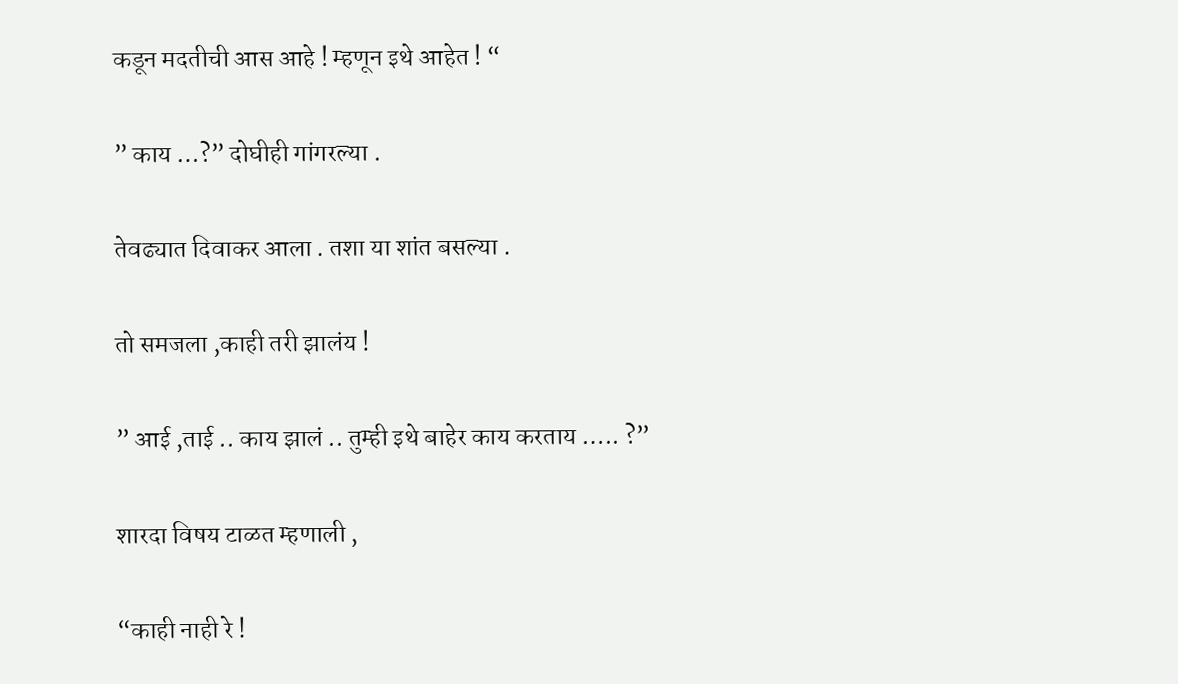कडून मदतीची आस आहे ! म्हणून इथे आहेत ! “

” काय …?” दोघीही गांगरल्या .

तेवढ्यात दिवाकर आला . तशा या शांत बसल्या .

तो समजला ,काही तरी झालंय !

” आई ,ताई .. काय झालं .. तुम्ही इथे बाहेर काय करताय ….. ?”

शारदा विषय टाळत म्हणाली ,

“काही नाही रे !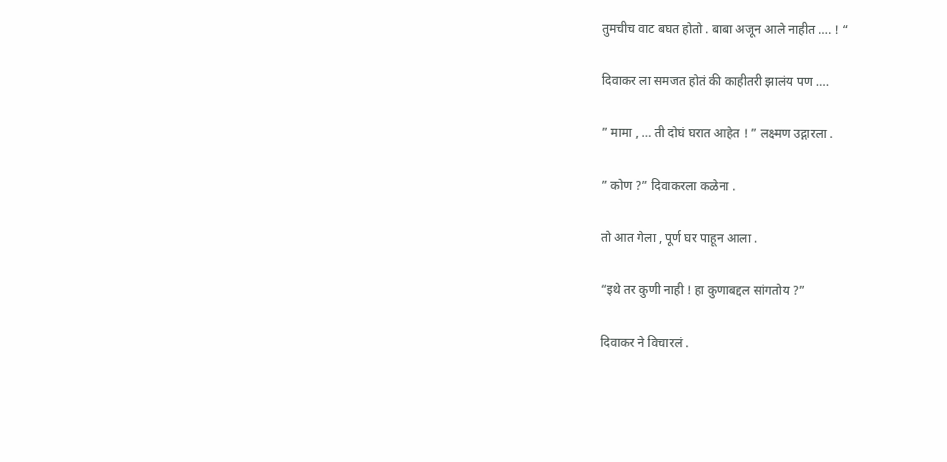तुमचीच वाट बघत होतो . बाबा अजून आले नाहीत …. ! “

दिवाकर ला समजत होतं की काहीतरी झालंय पण ….

” मामा , … ती दोघं घरात आहेत ! ” लक्ष्मण उद्गारला .

” कोण ?” दिवाकरला कळेना .

तो आत गेला , पूर्ण घर पाहून आला .

“इथे तर कुणी नाही ! हा कुणाबद्दल सांगतोय ?”

दिवाकर ने विचारलं .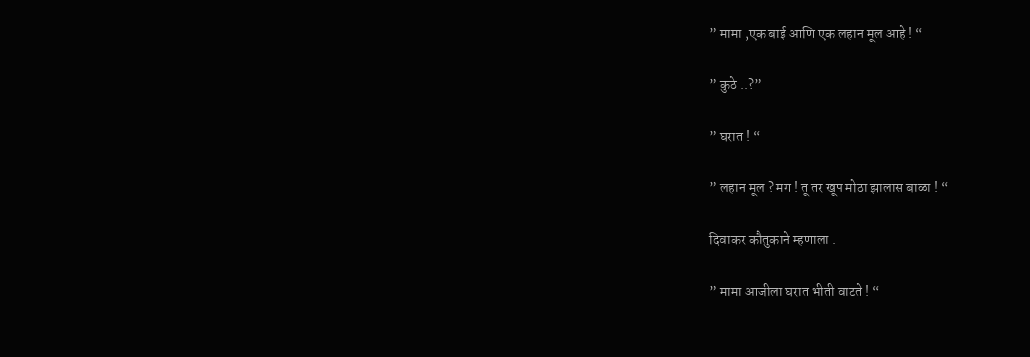” मामा ,एक बाई आणि एक लहान मूल आहे ! “

” कुठे ..?”

” घरात ! “

” लहान मूल ? मग ! तू तर खूप मोठा झालास बाळा ! “

दिवाकर कौतुकाने म्हणाला .

” मामा आजीला घरात भीती वाटते ! “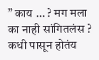” काय … ? मग मला का नाही सांगितलंस ? कधी पासून होतंय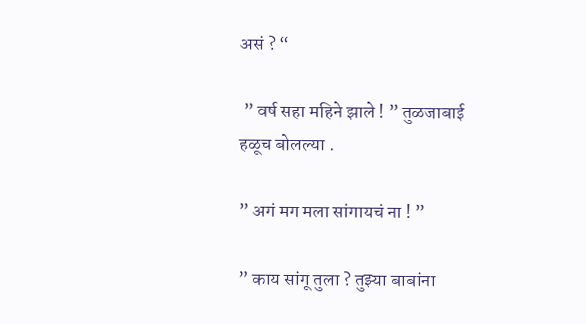असं ? “

 ” वर्ष सहा महिने झाले ! ” तुळजाबाई हळूच बोलल्या .

” अगं मग मला सांगायचं ना ! ”

” काय सांगू तुला ? तुझ्या बाबांना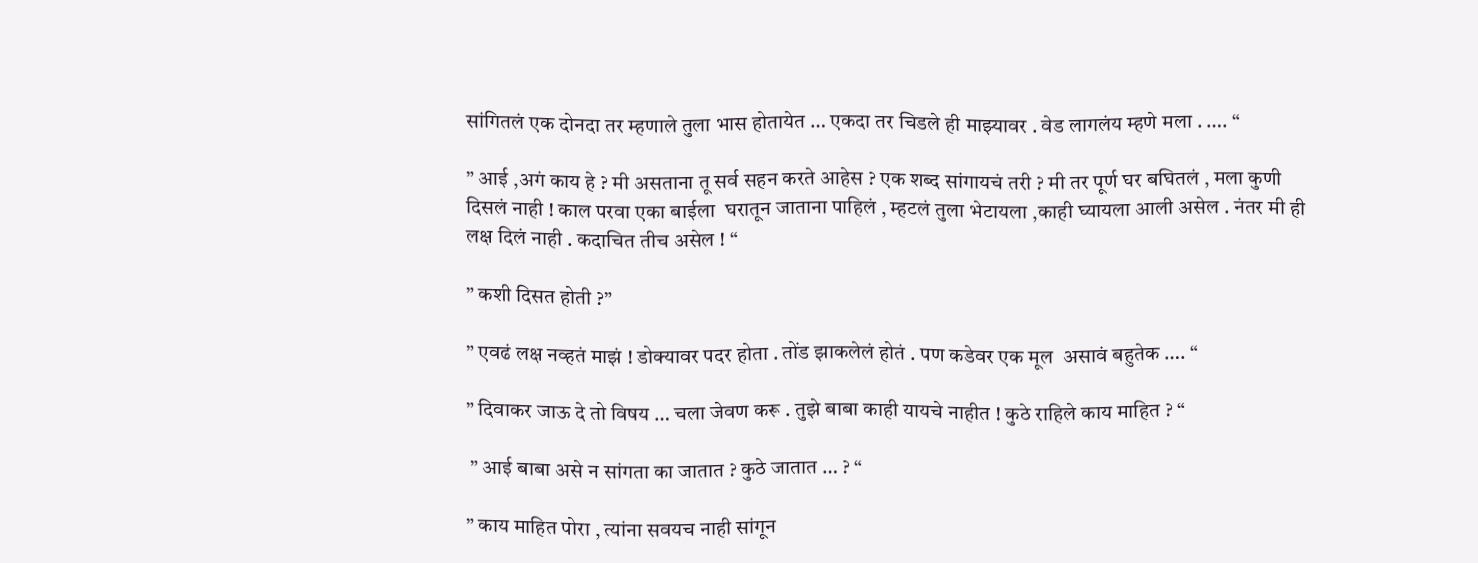सांगितलं एक दोनदा तर म्हणाले तुला भास होतायेत … एकदा तर चिडले ही माझ्यावर . वेड लागलंय म्हणे मला . …. “

” आई ,अगं काय हे ? मी असताना तू सर्व सहन करते आहेस ? एक शब्द सांगायचं तरी ? मी तर पूर्ण घर बघितलं , मला कुणी दिसलं नाही ! काल परवा एका बाईला  घरातून जाताना पाहिलं , म्हटलं तुला भेटायला ,काही घ्यायला आली असेल . नंतर मी ही लक्ष दिलं नाही . कदाचित तीच असेल ! “

” कशी दिसत होती ?”

” एवढं लक्ष नव्हतं माझं ! डोक्यावर पदर होता . तोंड झाकलेलं होतं . पण कडेवर एक मूल  असावं बहुतेक …. “

” दिवाकर जाऊ दे तो विषय … चला जेवण करू . तुझे बाबा काही यायचे नाहीत ! कुठे राहिले काय माहित ? “

 ” आई बाबा असे न सांगता का जातात ? कुठे जातात … ? “

” काय माहित पोरा , त्यांना सवयच नाही सांगून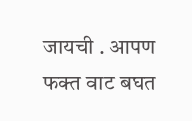जायची . आपण फक्त वाट बघत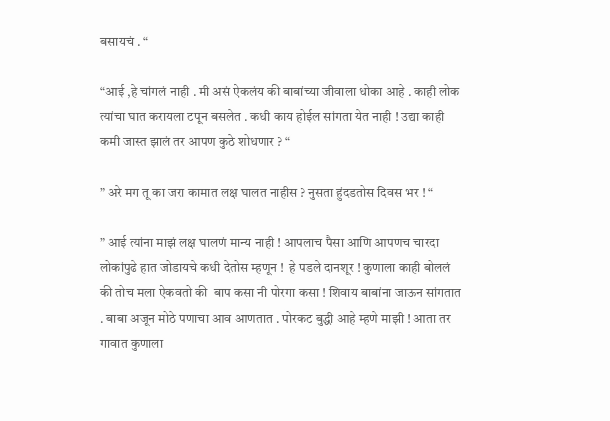बसायचं . “

“आई ,हे चांगलं नाही . मी असं ऐकलंय की बाबांच्या जीवाला धोका आहे . काही लोक त्यांचा घात करायला टपून बसलेत . कधी काय होईल सांगता येत नाही ! उद्या काही कमी जास्त झालं तर आपण कुठे शोधणार ? “

” अरे मग तू का जरा कामात लक्ष घालत नाहीस ? नुसता हुंदडतोस दिवस भर ! “

” आई त्यांना माझं लक्ष घालणं मान्य नाही ! आपलाच पैसा आणि आपणच चारदा लोकांपुढे हात जोडायचे कधी देतोस म्हणून !  हे पडले दानशूर ! कुणाला काही बोललं की तोच मला ऐकवतो की  बाप कसा नी पोरगा कसा ! शिवाय बाबांना जाऊन सांगतात . बाबा अजून मोठे पणाचा आव आणतात . पोरकट बुद्धी आहे म्हणे माझी ! आता तर गावात कुणाला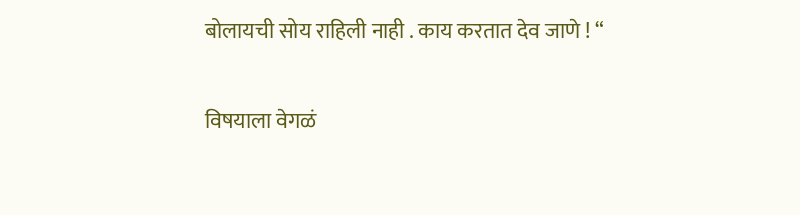बोलायची सोय राहिली नाही . काय करतात देव जाणे ! “

विषयाला वेगळं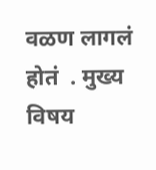वळण लागलं होतं  . मुख्य विषय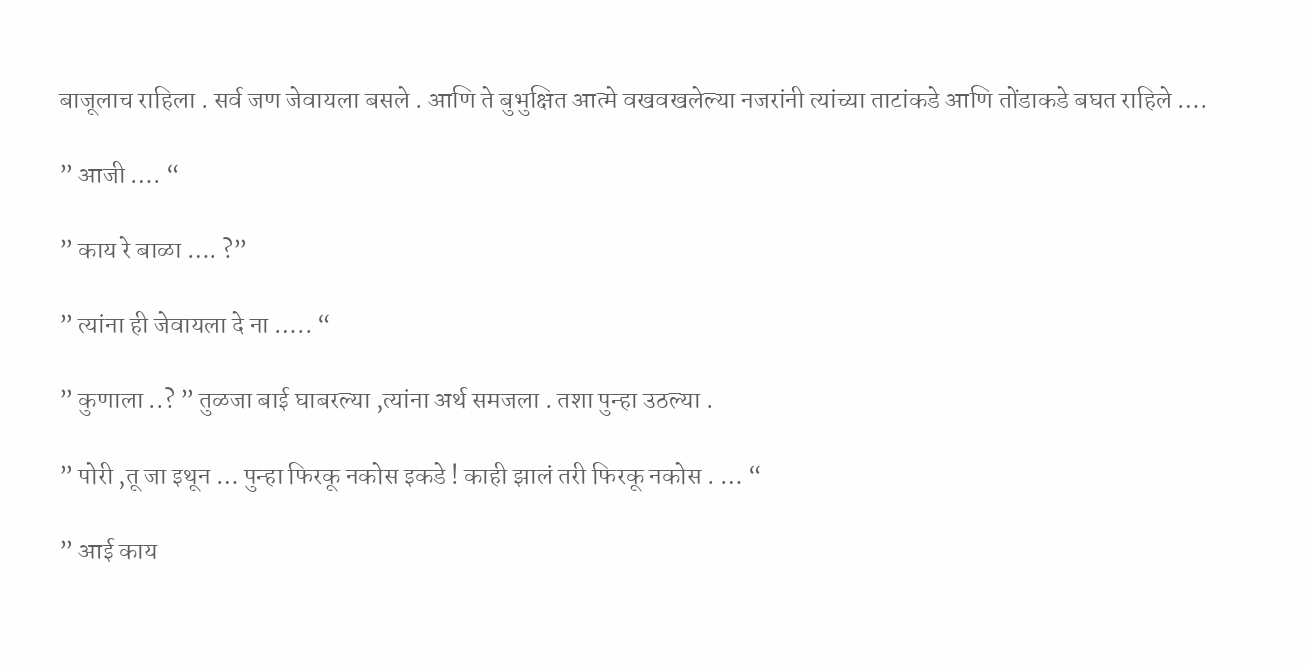बाजूलाच राहिला . सर्व जण जेवायला बसले . आणि ते बुभुक्षित आत्मे वखवखलेल्या नजरांनी त्यांच्या ताटांकडे आणि तोंडाकडे बघत राहिले ….

” आजी …. “

” काय रे बाळा …. ?”

” त्यांना ही जेवायला दे ना ….. “

” कुणाला ..? ” तुळजा बाई घाबरल्या ,त्यांना अर्थ समजला . तशा पुन्हा उठल्या .

” पोरी ,तू जा इथून … पुन्हा फिरकू नकोस इकडे ! काही झालं तरी फिरकू नकोस . … “

” आई काय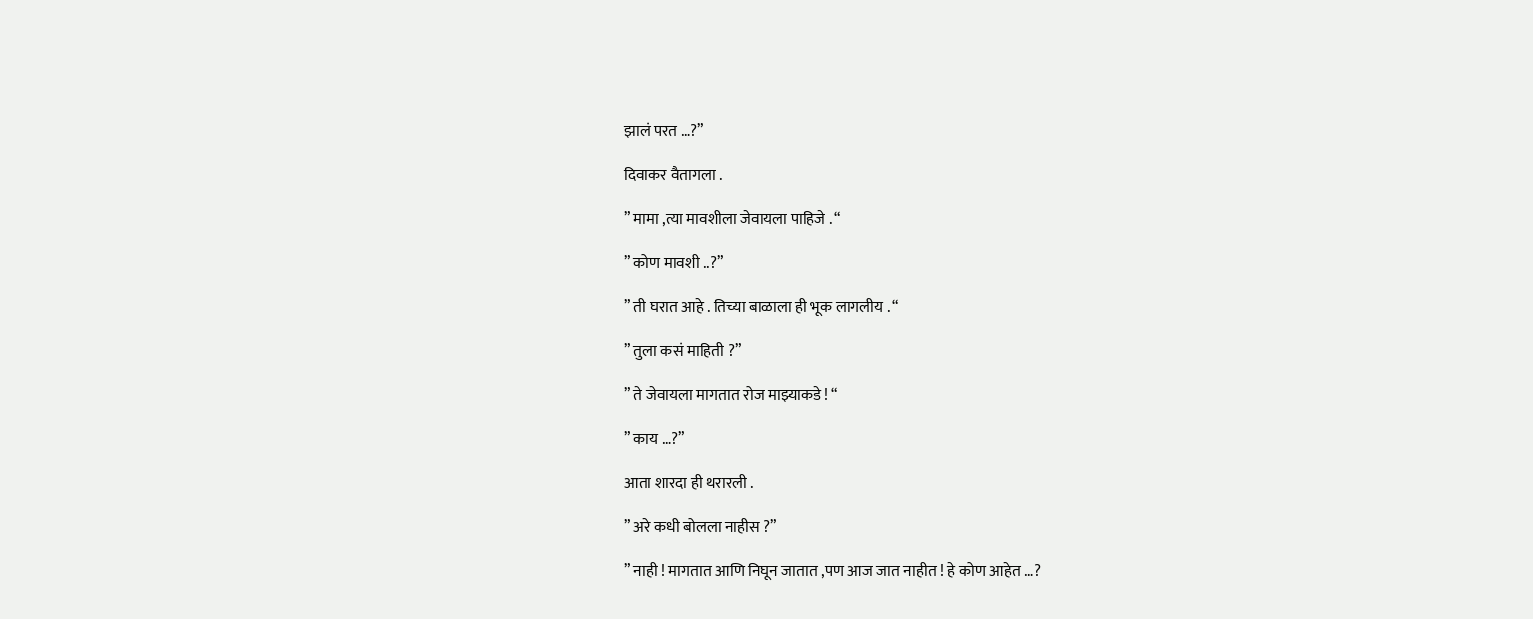झालं परत …?”

दिवाकर वैतागला .

” मामा ,त्या मावशीला जेवायला पाहिजे . “

” कोण मावशी ..?”

” ती घरात आहे . तिच्या बाळाला ही भूक लागलीय . “

” तुला कसं माहिती ?”

” ते जेवायला मागतात रोज माझ्याकडे ! “

” काय …?”

आता शारदा ही थरारली .

” अरे कधी बोलला नाहीस ?”

” नाही ! मागतात आणि निघून जातात ,पण आज जात नाहीत ! हे कोण आहेत …?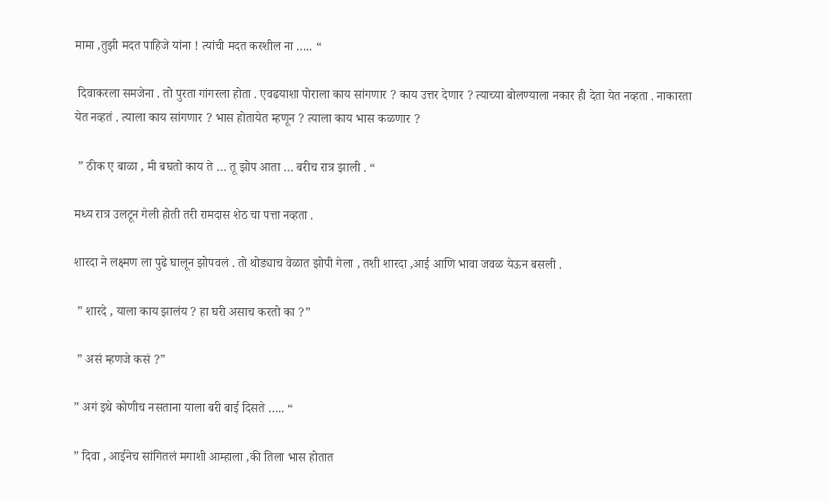मामा ,तुझी मदत पाहिजे यांना ! त्यांची मदत करशील ना ….. “

 दिवाकरला समजेना . तो पुरता गांगरला होता . एवढयाशा पोराला काय सांगणार ? काय उत्तर देणार ? त्याच्या बोलण्याला नकार ही देता येत नव्हता . नाकारता येत नव्हतं . त्याला काय सांगणार ? भास होतायेत म्हणून ? त्याला काय भास कळणार ?

 ” ठीक ए बाळा , मी बघतो काय ते … तू झोप आता … बरीच रात्र झाली . “

मध्य रात्र उलटून गेली होती तरी रामदास शेठ चा पत्ता नव्हता .

शारदा ने लक्ष्मण ला पुढे घालून झोपवलं . तो थोड्याच वेळात झोपी गेला , तशी शारदा ,आई आणि भावा जवळ येऊन बसली .

 ” शारदे , याला काय झालंय ? हा घरी असाच करतो का ?”

 ” असं म्हणजे कसं ?”

” अगं इथे कोणीच नसताना याला बरी बाई दिसते ….. “

” दिवा , आईनेच सांगितलं मगाशी आम्हाला ,की तिला भास होतात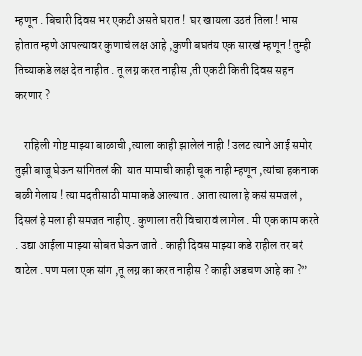म्हणून . बिचारी दिवस भर एकटी असते घरात !  घर खायला उठतं तिला ! भास होतात म्हणे आपल्यावर कुणाचं लक्ष आहे ,कुणी बघतंय एक सारखं म्हणून ! तुम्ही तिच्याकडे लक्ष देत नाहीत . तू लग्न करत नाहीस ,ती एकटी किती दिवस सहन करणार ?

    राहिली गोष्ट माझ्या बाळाची ,त्याला काही झालेलं नाही ! उलट त्याने आई समोर तुझी बाजू घेऊन सांगितलं की  यात मामाची काही चूक नाही म्हणून ,त्यांचा हकनाक बळी गेलाय ! त्या मदतीसाठी मामाकडे आल्यात . आता त्याला हे कसं समजलं , दिसलं हे मला ही समजत नाहीए . कुणाला तरी विचारावं लागेल . मी एक काम करते . उद्या आईला माझ्या सोबत घेऊन जाते . काही दिवस माझ्या कडे राहील तर बरं  वाटेल . पण मला एक सांग ,तू लग्न का करत नाहीस ? काही अडचण आहे का ?”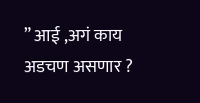” आई ,अगं काय अडचण असणार ?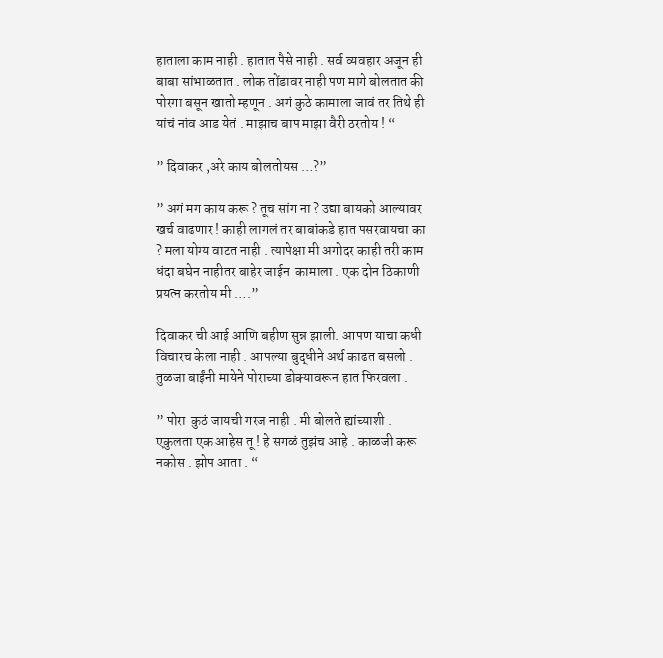हाताला काम नाही . हातात पैसे नाही . सर्व व्यवहार अजून ही बाबा सांभाळतात . लोक तोंडावर नाही पण मागे बोलतात की पोरगा बसून खातो म्हणून . अगं कुठे कामाला जावं तर तिथे ही यांचं नांव आड येतं . माझाच बाप माझा वैरी ठरतोय ! “

” दिवाकर ,अरे काय बोलतोयस …?”

” अगं मग काय करू ? तूच सांग ना ? उद्या बायको आल्यावर खर्च वाढणार ! काही लागलं तर बाबांकडे हात पसरवायचा का ? मला योग्य वाटत नाही . त्यापेक्षा मी अगोदर काही तरी काम धंदा बघेन नाहीतर बाहेर जाईन  कामाला . एक दोन ठिकाणी प्रयत्न करतोय मी ….”

दिवाकर ची आई आणि बहीण सुन्न झाली. आपण याचा कधी विचारच केला नाही . आपल्या बुद्धीने अर्थ काढत बसलो . तुळजा बाईंनी मायेने पोराच्या डोक्यावरून हात फिरवला .

” पोरा  कुठं जायची गरज नाही . मी बोलते ह्यांच्याशी . एकुलता एक आहेस तू ! हे सगळं तुझंच आहे . काळजी करू नकोस . झोप आता . “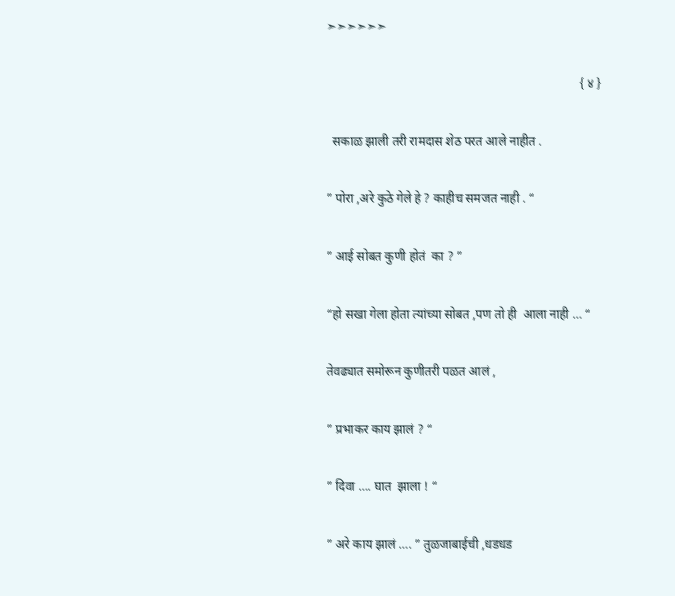➣➣➣➣➣➣

                                                                                 { ४ }

  सकाळ झाली तरी रामदास शेठ परत आले नाहीत .

” पोरा ,अरे कुठे गेले हे ? काहीच समजत नाही . “

” आई सोबत कुणी होतं  का ? ”

“हो सखा गेला होता त्यांच्या सोबत ,पण तो ही  आला नाही … “

तेवढ्यात समोरून कुणीतरी पळत आलं ,

” प्रभाकर काय झालं ? “

” दिवा …. घात  झाला ! “

” अरे काय झालं …. ” तुळजाबाईची ,धडधड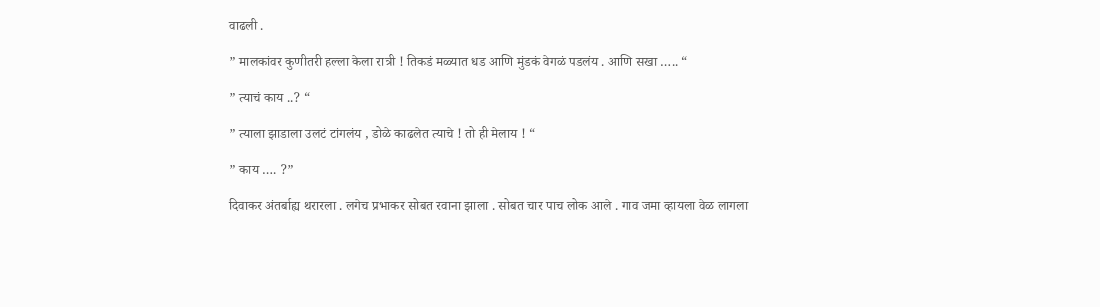वाढली .

” मालकांवर कुणीतरी हल्ला केला रात्री ! तिकडं मळ्यात धड आणि मुंडकं वेगळं पडलंय . आणि सखा ….. “

” त्याचं काय ..? “

” त्याला झाडाला उलटं टांगलंय , डोळे काढलेत त्याचे ! तो ही मेलाय ! “

” काय …. ?”

दिवाकर अंतर्बाह्य थरारला . लगेच प्रभाकर सोबत रवाना झाला . सोबत चार पाच लोक आले . गाव जमा व्हायला वेळ लागला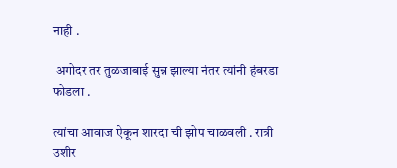नाही .

 अगोदर तर तुळजाबाई सुन्न झाल्या नंतर त्यांनी हंबरडा फोडला .

त्यांचा आवाज ऐकून शारदा ची झोप चाळवली . रात्री उशीर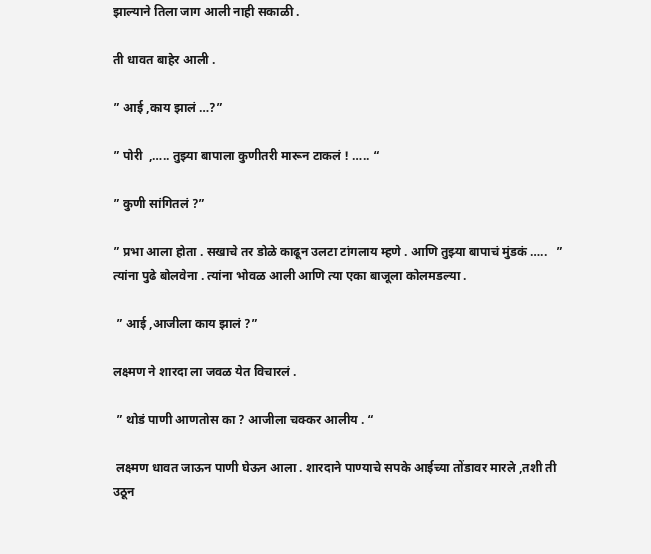झाल्याने तिला जाग आली नाही सकाळी .

ती धावत बाहेर आली .

” आई ,काय झालं …?”

” पोरी  ,….. तुझ्या बापाला कुणीतरी मारून टाकलं ! ….. “

” कुणी सांगितलं ?”

” प्रभा आला होता . सखाचे तर डोळे काढून उलटा टांगलाय म्हणे . आणि तुझ्या बापाचं मुंडकं …..   ” त्यांना पुढे बोलवेना . त्यांना भोवळ आली आणि त्या एका बाजूला कोलमडल्या .

 ” आई ,आजीला काय झालं ?”

लक्ष्मण ने शारदा ला जवळ येत विचारलं .

 ” थोडं पाणी आणतोस का ? आजीला चक्कर आलीय . “

 लक्ष्मण धावत जाऊन पाणी घेऊन आला . शारदाने पाण्याचे सपके आईच्या तोंडावर मारले ,तशी ती उठून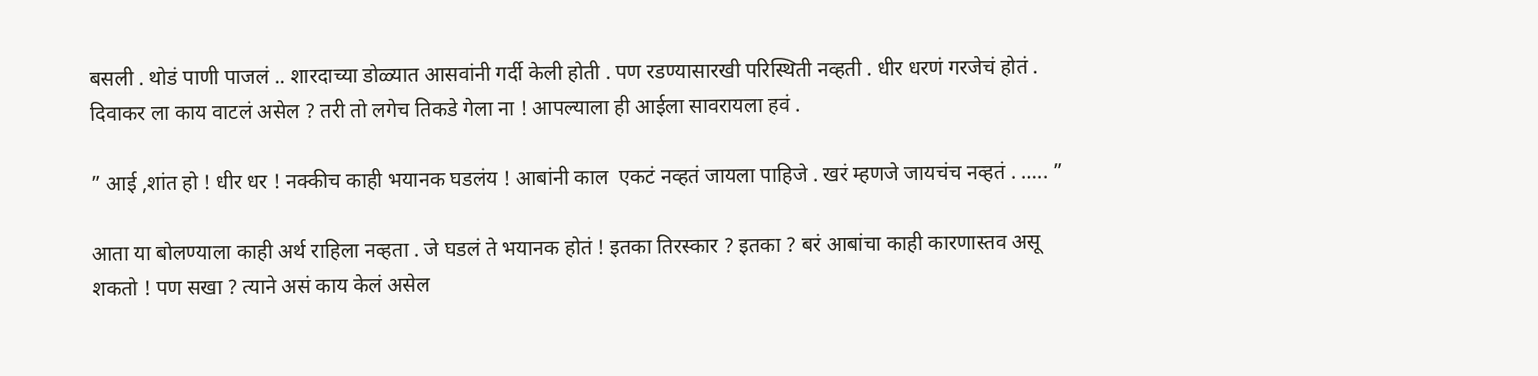बसली . थोडं पाणी पाजलं .. शारदाच्या डोळ्यात आसवांनी गर्दी केली होती . पण रडण्यासारखी परिस्थिती नव्हती . धीर धरणं गरजेचं होतं . दिवाकर ला काय वाटलं असेल ? तरी तो लगेच तिकडे गेला ना ! आपल्याला ही आईला सावरायला हवं .

” आई ,शांत हो ! धीर धर ! नक्कीच काही भयानक घडलंय ! आबांनी काल  एकटं नव्हतं जायला पाहिजे . खरं म्हणजे जायचंच नव्हतं . ….. ”

आता या बोलण्याला काही अर्थ राहिला नव्हता . जे घडलं ते भयानक होतं ! इतका तिरस्कार ? इतका ? बरं आबांचा काही कारणास्तव असू शकतो ! पण सखा ? त्याने असं काय केलं असेल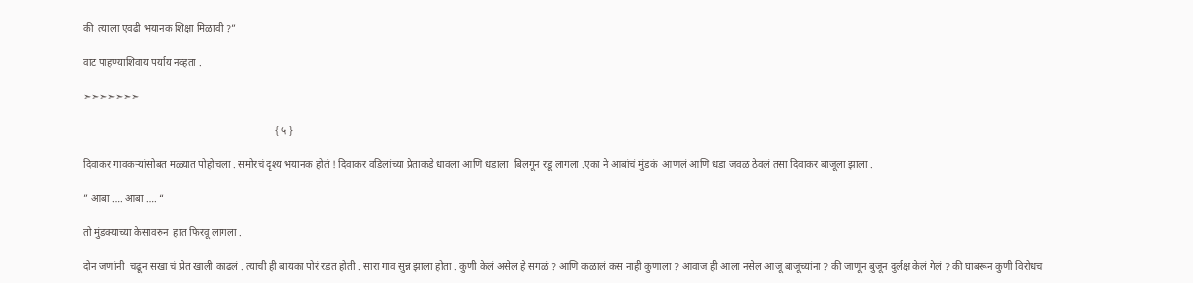की  त्याला एवढी भयानक शिक्षा मिळावी ?”

वाट पाहण्याशिवाय पर्याय नव्हता .

➣➣➣➣➣➣➣

                                                                          { ५ }

दिवाकर गावकऱ्यांसोबत मळ्यात पोहोचला . समोरचं दृश्य भयानक होतं ! दिवाकर वडिलांच्या प्रेताकडे धावला आणि धडाला  बिलगून रडू लागला .एका ने आबांचं मुंडकं  आणलं आणि धडा जवळ ठेवलं तसा दिवाकर बाजूला झाला .

” आबा …. आबा …. “

तो मुंडक्याच्या केसावरुन  हात फिरवू लागला .

दोन जणांनी  चढून सखा चं प्रेत खाली काढलं . त्याची ही बायका पोरं रडत होती . सारा गाव सुन्न झाला होता . कुणी केलं असेल हे सगळं ? आणि कळालं कस नाही कुणाला ? आवाज ही आला नसेल आजू बाजूच्यांना ? की जाणून बुजून दुर्लक्ष केलं गेलं ? की घाबरून कुणी विरोधच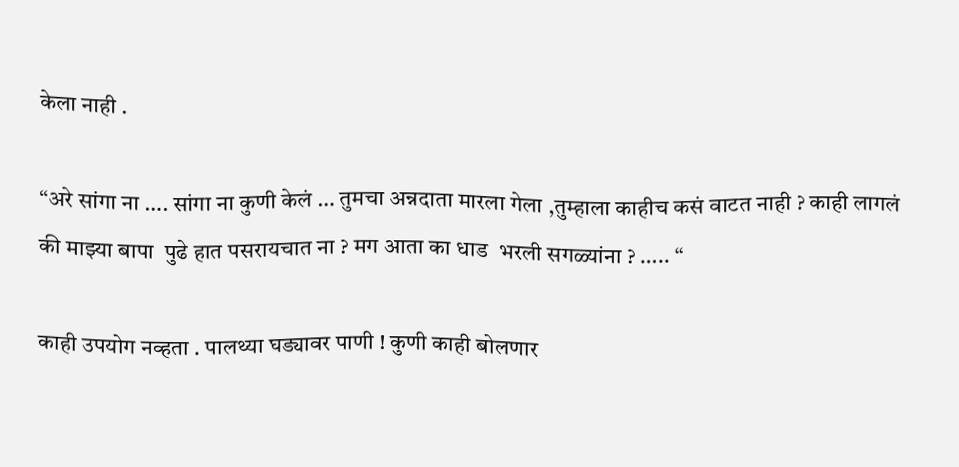केला नाही .

“अरे सांगा ना …. सांगा ना कुणी केलं … तुमचा अन्नदाता मारला गेला ,तुम्हाला काहीच कसं वाटत नाही ? काही लागलं की माझ्या बापा  पुढे हात पसरायचात ना ? मग आता का धाड  भरली सगळ्यांना ? ….. “

काही उपयोग नव्हता . पालथ्या घड्यावर पाणी ! कुणी काही बोलणार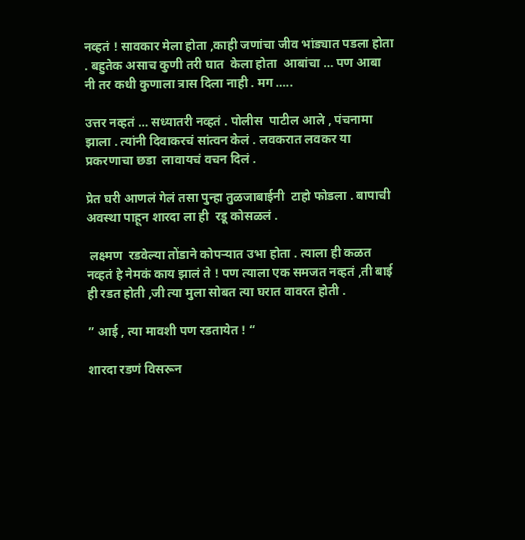नव्हतं ! सावकार मेला होता ,काही जणांचा जीव भांड्यात पडला होता . बहुतेक असाच कुणी तरी घात  केला होता  आबांचा … पण आबा नी तर कधी कुणाला त्रास दिला नाही . मग …..

उत्तर नव्हतं … सध्यातरी नव्हतं . पोलीस  पाटील आले , पंचनामा झाला . त्यांनी दिवाकरचं सांत्वन केलं . लवकरात लवकर या प्रकरणाचा छडा  लावायचं वचन दिलं .

प्रेत घरी आणलं गेलं तसा पुन्हा तुळजाबाईनी  टाहो फोडला . बापाची  अवस्था पाहून शारदा ला ही  रडू कोसळलं .

 लक्ष्मण  रडवेल्या तोंडाने कोपऱ्यात उभा होता . त्याला ही कळत नव्हतं हे नेमकं काय झालं ते ! पण त्याला एक समजत नव्हतं ,ती बाई ही रडत होती ,जी त्या मुला सोबत त्या घरात वावरत होती .

” आई , त्या मावशी पण रडतायेत ! “

शारदा रडणं विसरून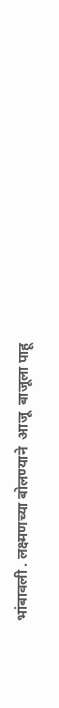भांबावली . लक्ष्मणच्या बोलण्याने  आजू  बाजूला पाहू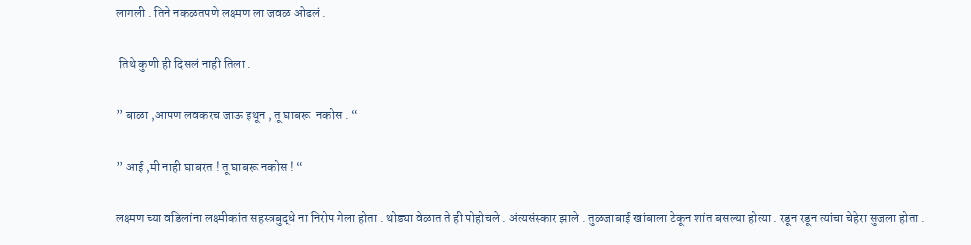लागली . तिने नकळतपणे लक्ष्मण ला जवळ ओढलं .

 तिथे कुणी ही दिसलं नाही तिला .

” बाळा ,आपण लवकरच जाऊ इथून , तू घाबरू  नकोस . “

” आई ,मी नाही घाबरत ! तू घाबरू नकोस ! “

लक्ष्मण च्या वडिलांना लक्ष्मीकांत सहस्त्रबुद्धे ना निरोप गेला होता . थोड्या वेळात ते ही पोहोचले . अंत्यसंस्कार झाले . तुळजाबाई खांबाला टेकून शांत बसल्या होत्या . रडून रडून त्यांचा चेहेरा सुजला होता .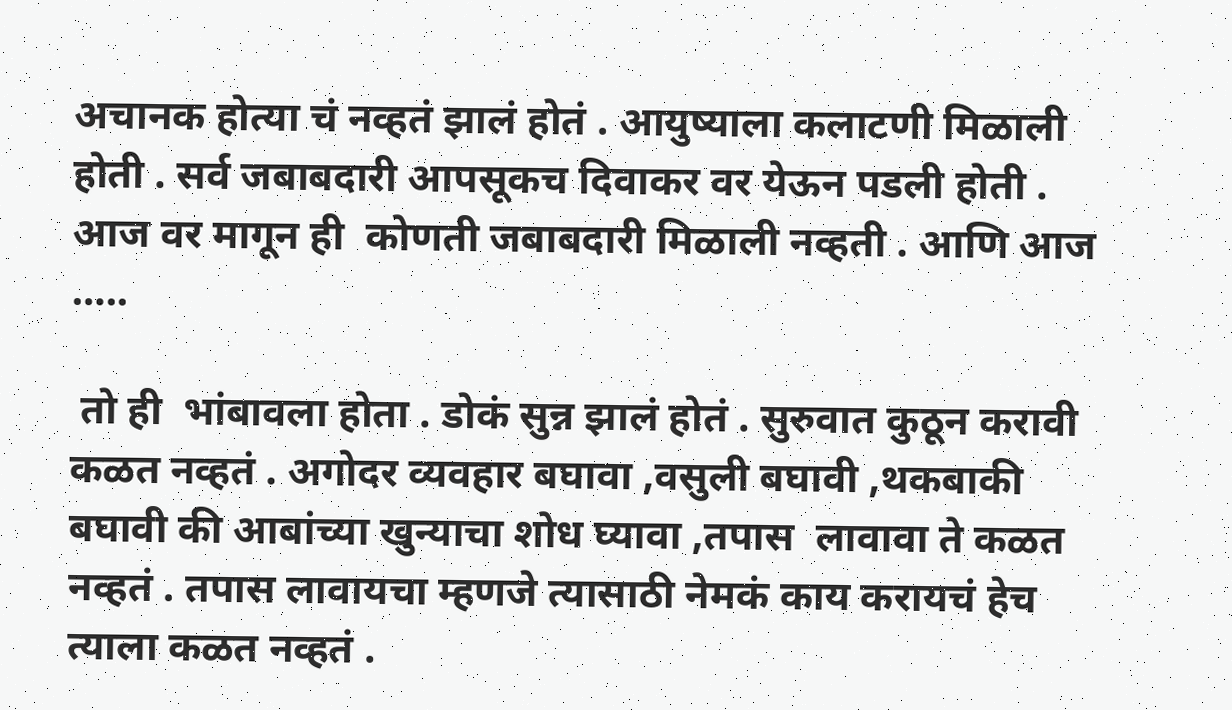अचानक होत्या चं नव्हतं झालं होतं . आयुष्याला कलाटणी मिळाली होती . सर्व जबाबदारी आपसूकच दिवाकर वर येऊन पडली होती . आज वर मागून ही  कोणती जबाबदारी मिळाली नव्हती . आणि आज …..

 तो ही  भांबावला होता . डोकं सुन्न झालं होतं . सुरुवात कुठून करावी कळत नव्हतं . अगोदर व्यवहार बघावा ,वसुली बघावी ,थकबाकी बघावी की आबांच्या खुन्याचा शोध घ्यावा ,तपास  लावावा ते कळत नव्हतं . तपास लावायचा म्हणजे त्यासाठी नेमकं काय करायचं हेच त्याला कळत नव्हतं .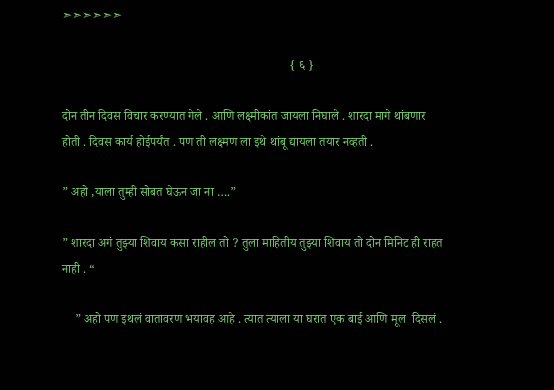➣➣➣➣➣➣

                                                                         { ६ }

दोन तीन दिवस विचार करण्यात गेले . आणि लक्ष्मीकांत जायला निघाले . शारदा मागे थांबणार होती . दिवस कार्य होईपर्यंत . पण ती लक्ष्मण ला इथे थांबू द्यायला तयार नव्हती .

” अहो ,याला तुम्ही सोबत घेऊन जा ना ….”

” शारदा अगं तुझ्या शिवाय कसा राहील तो ? तुला माहितीय तुझ्या शिवाय तो दोन मिनिट ही राहत नाही . “

    ” अहो पण इथलं वातावरण भयावह आहे . त्यात त्याला या घरात एक बाई आणि मूल  दिसलं .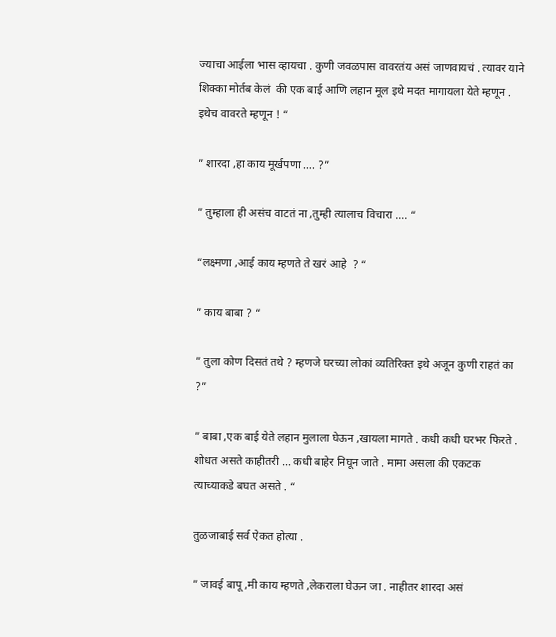ज्याचा आईला भास व्हायचा . कुणी जवळपास वावरतंय असं जाणवायचं . त्यावर याने शिक्का मोर्तब केलं  की एक बाई आणि लहान मूल इथे मदत मागायला येते म्हणून . इथेच वावरते म्हणून ! “

” शारदा ,हा काय मूर्खपणा …. ?”

” तुम्हाला ही असंच वाटतं ना ,तुम्ही त्यालाच विचारा …. “

“लक्ष्मणा ,आई काय म्हणते ते खरं आहे  ? “

” काय बाबा ? “

” तुला कोण दिसतं तथे ? म्हणजे घरच्या लोकां व्यतिरिक्त इथे अजून कुणी राहतं का ?”

” बाबा ,एक बाई येते लहान मुलाला घेऊन ,खायला मागते . कधी कधी घरभर फिरते . शोधत असते काहीतरी … कधी बाहेर निघून जाते . मामा असला की एकटक त्याच्याकडे बघत असते . “

तुळजाबाई सर्व ऐकत होत्या .

” जावई बापू ,मी काय म्हणते ,लेकराला घेऊन जा . नाहीतर शारदा असं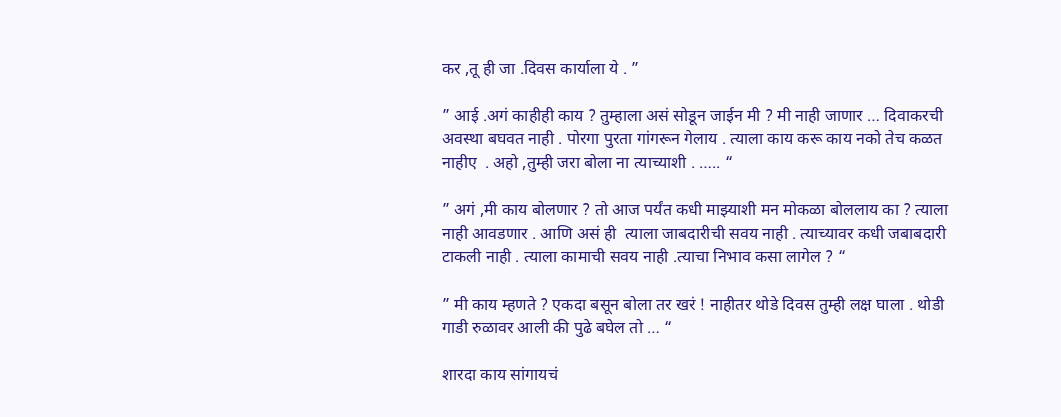कर ,तू ही जा .दिवस कार्याला ये . ”

” आई .अगं काहीही काय ? तुम्हाला असं सोडून जाईन मी ? मी नाही जाणार … दिवाकरची अवस्था बघवत नाही . पोरगा पुरता गांगरून गेलाय . त्याला काय करू काय नको तेच कळत नाहीए  . अहो ,तुम्ही जरा बोला ना त्याच्याशी . ….. “

” अगं ,मी काय बोलणार ? तो आज पर्यंत कधी माझ्याशी मन मोकळा बोललाय का ? त्याला नाही आवडणार . आणि असं ही  त्याला जाबदारीची सवय नाही . त्याच्यावर कधी जबाबदारी टाकली नाही . त्याला कामाची सवय नाही .त्याचा निभाव कसा लागेल ? “

” मी काय म्हणते ? एकदा बसून बोला तर खरं ! नाहीतर थोडे दिवस तुम्ही लक्ष घाला . थोडी  गाडी रुळावर आली की पुढे बघेल तो … “

शारदा काय सांगायचं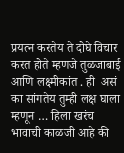प्रयत्न करतेय ते दोघे विचार करत होते म्हणजे तुळजाबाई आणि लक्ष्मीकांत . ही  असं का सांगतेय तुम्ही लक्ष घाला म्हणून … हिला खरंच भावाची काळजी आहे की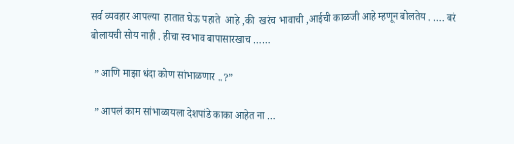सर्व व्यवहार आपल्या  हातात घेऊ पहाते  आहे ,की  खरंच भावाची ,आईची काळजी आहे म्हणून बोलतेय . …. बरं बोलायची सोय नाही . हीचा स्वभाव बापासारखाच ……

 ” आणि माझा धंदा कोण सांभाळणार ..?”

 ” आपलं काम सांभाळायला देशपांडे काका आहेत ना …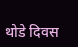थोडे दिवस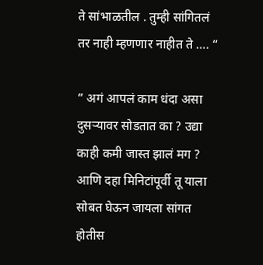ते सांभाळतील . तुम्ही सांगितलं तर नाही म्हणणार नाहीत ते …. “

” अगं आपलं काम धंदा असा दुसऱ्यावर सोडतात का ? उद्या काही कमी जास्त झालं मग ? आणि दहा मिनिटांपूर्वी तू याला सोबत घेऊन जायला सांगत होतीस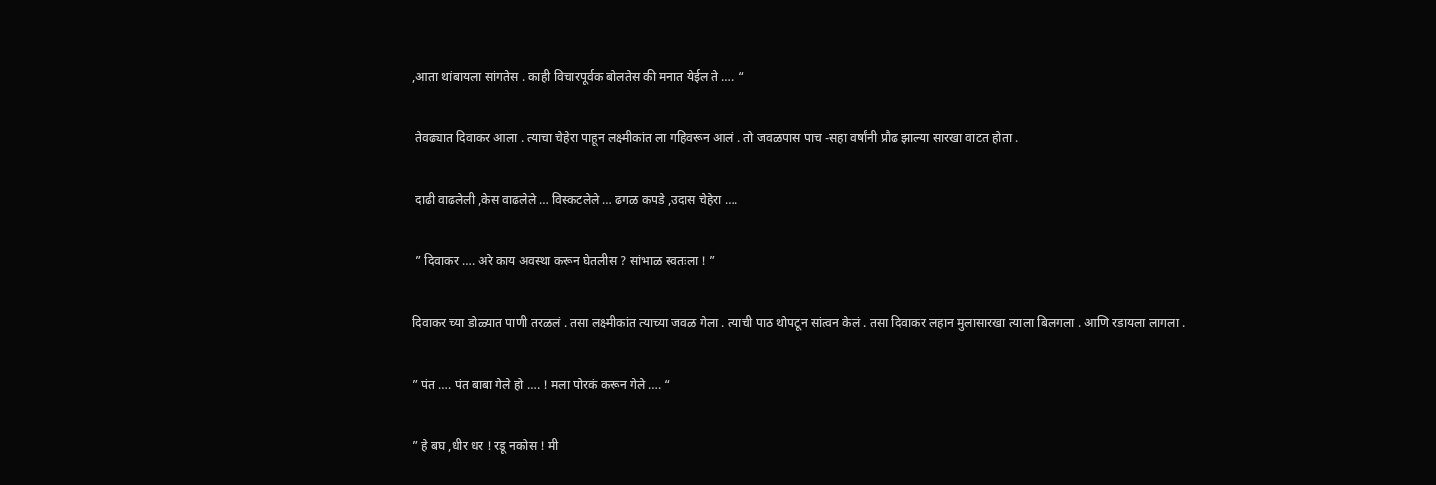,आता थांबायला सांगतेस . काही विचारपूर्वक बोलतेस की मनात येईल ते …. “

 तेवढ्यात दिवाकर आला . त्याचा चेहेरा पाहून लक्ष्मीकांत ला गहिवरून आलं . तो जवळपास पाच -सहा वर्षांनी प्रौढ झाल्या सारखा वाटत होता .

 दाढी वाढलेली ,केस वाढलेले … विस्कटलेले … ढगळ कपडे ,उदास चेहेरा ….

 ” दिवाकर …. अरे काय अवस्था करून घेतलीस ? सांभाळ स्वतःला ! ”

दिवाकर च्या डोळ्यात पाणी तरळलं . तसा लक्ष्मीकांत त्याच्या जवळ गेला . त्याची पाठ थोपटून सांत्वन केलं . तसा दिवाकर लहान मुलासारखा त्याला बिलगला . आणि रडायला लागला .

” पंत …. पंत बाबा गेले हो …. ! मला पोरकं करून गेले …. “

” हे बघ ,धीर धर ! रडू नकोस ! मी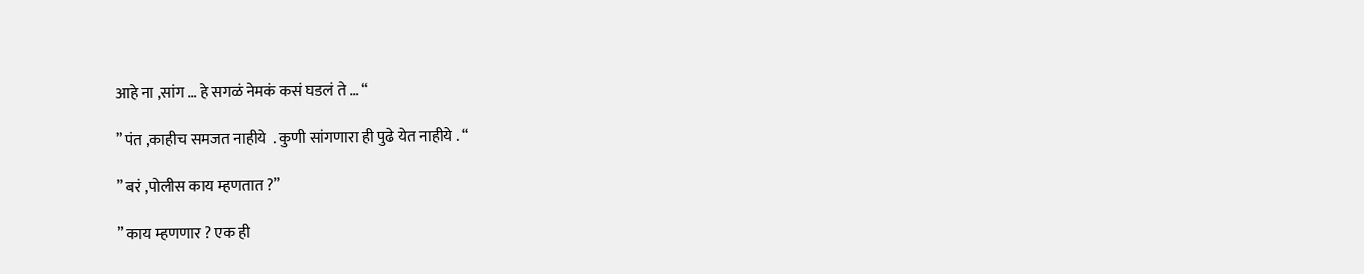आहे ना ,सांग … हे सगळं नेमकं कसं घडलं ते … “

” पंत ,काहीच समजत नाहीये  . कुणी सांगणारा ही पुढे येत नाहीये . “

” बरं ,पोलीस काय म्हणतात ?”

” काय म्हणणार ? एक ही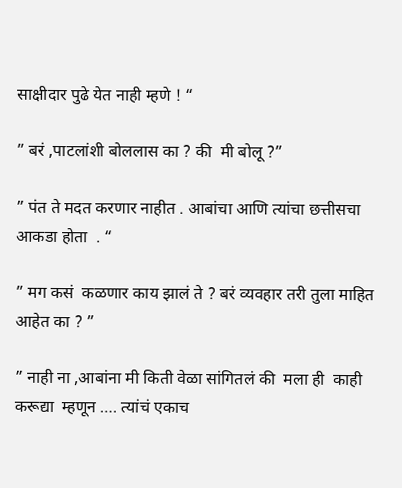साक्षीदार पुढे येत नाही म्हणे ! “

” बरं ,पाटलांशी बोललास का ? की  मी बोलू ?”

” पंत ते मदत करणार नाहीत . आबांचा आणि त्यांचा छत्तीसचा आकडा होता  . “

” मग कसं  कळणार काय झालं ते ? बरं व्यवहार तरी तुला माहित आहेत का ? ”

” नाही ना ,आबांना मी किती वेळा सांगितलं की  मला ही  काही करूद्या  म्हणून …. त्यांचं एकाच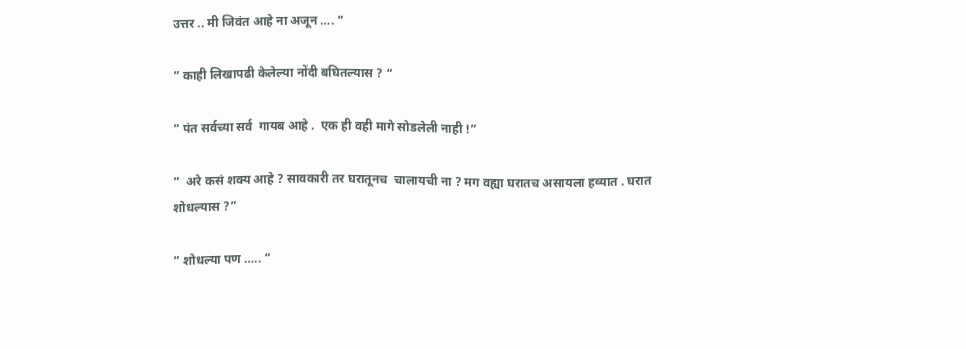उत्तर .. मी जिवंत आहे ना अजून …. ”

” काही लिखापढी केलेल्या नोंदी बघितल्यास ? “

” पंत सर्वच्या सर्व  गायब आहे .  एक ही वही मागे सोडलेली नाही !”

”  अरे कसं शक्य आहे ? सावकारी तर घरातूनच  चालायची ना ? मग वह्या घरातच असायला हव्यात . घरात शोधल्यास ?”

” शोधल्या पण ….. “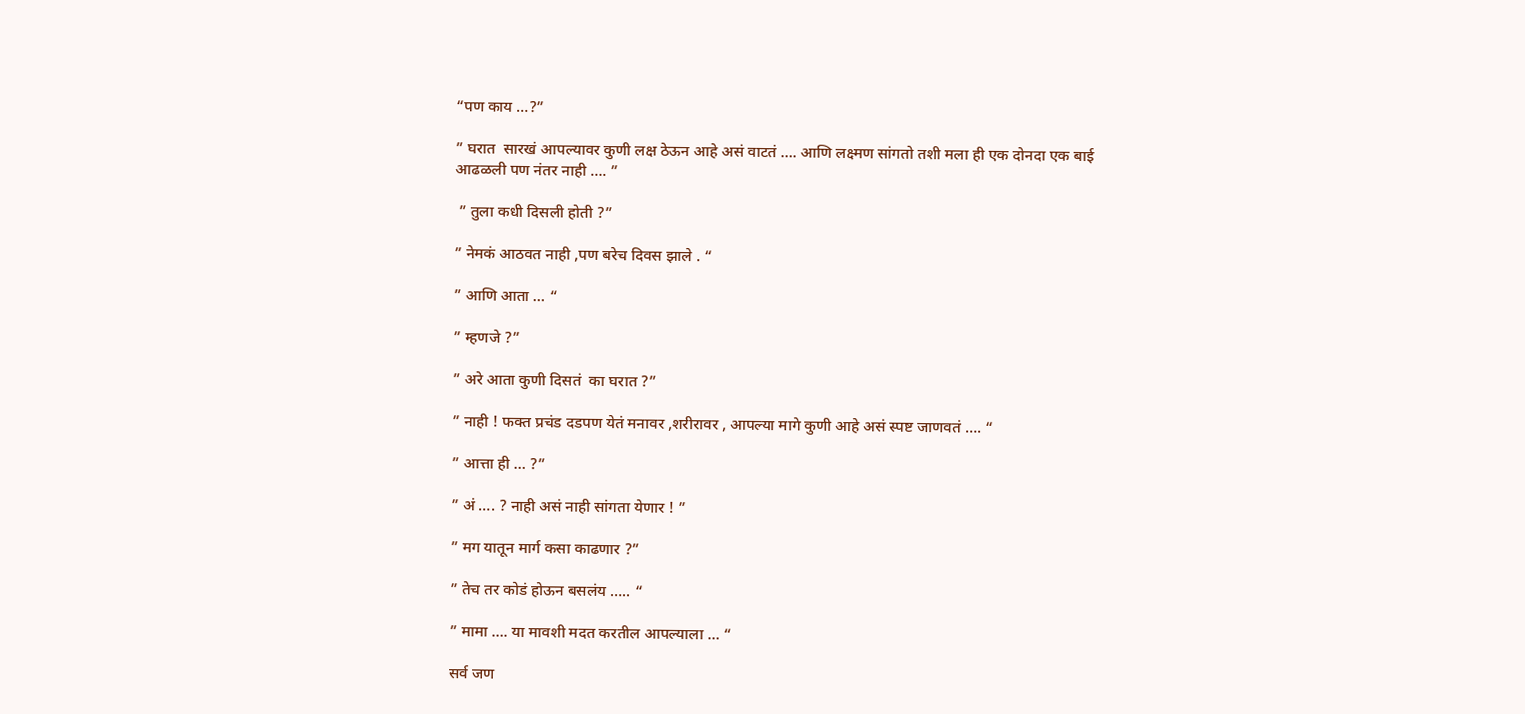“पण काय …?”

” घरात  सारखं आपल्यावर कुणी लक्ष ठेऊन आहे असं वाटतं …. आणि लक्ष्मण सांगतो तशी मला ही एक दोनदा एक बाई आढळली पण नंतर नाही …. ”

 ” तुला कधी दिसली होती ?”

” नेमकं आठवत नाही ,पण बरेच दिवस झाले . “

” आणि आता … “

” म्हणजे ?”

” अरे आता कुणी दिसतं  का घरात ?”

” नाही ! फक्त प्रचंड दडपण येतं मनावर ,शरीरावर , आपल्या मागे कुणी आहे असं स्पष्ट जाणवतं …. “

” आत्ता ही … ?”

” अं …. ? नाही असं नाही सांगता येणार ! ”

” मग यातून मार्ग कसा काढणार ?”

” तेच तर कोडं होऊन बसलंय ….. “

” मामा …. या मावशी मदत करतील आपल्याला … “

सर्व जण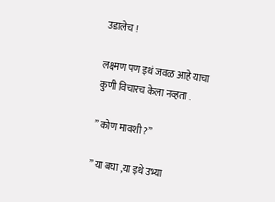उडालेच !

लक्ष्मण पण इथं जवळ आहे याचा कुणी विचारच केला नव्हता .

” कोण मावशी ?”

” या बघा ,या इथे उभ्या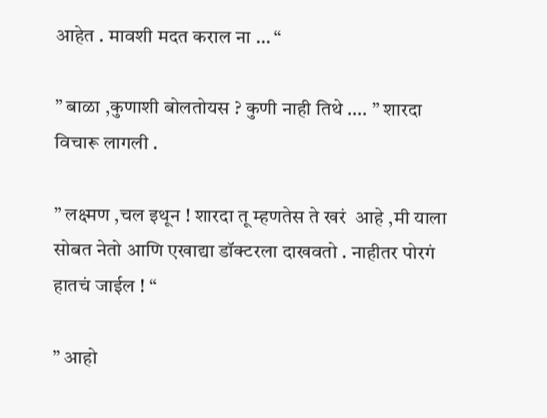आहेत . मावशी मदत कराल ना … “

” बाळा ,कुणाशी बोलतोयस ? कुणी नाही तिथे …. ” शारदा विचारू लागली .

” लक्ष्मण ,चल इथून ! शारदा तू म्हणतेस ते खरं  आहे ,मी याला सोबत नेतो आणि एखाद्या डॉक्टरला दाखवतो . नाहीतर पोरगं हातचं जाईल ! “

” आहो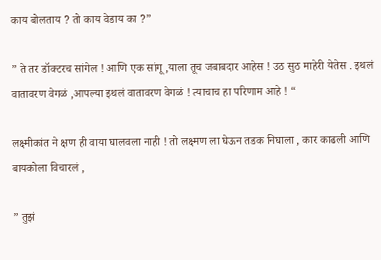काय बोलताय ? तो काय वेडाय का ?”

” ते तर डॉक्टरच सांगेल ! आणि एक सांगू ,याला तूच जबाबदार आहेस ! उठ सुठ माहेरी येतेस . इथलं वातावरण वेगळं ,आपल्या इथलं वातावरण वेगळं ! त्याचाच हा परिणाम आहे ! “

लक्ष्मीकांत ने क्षण ही वाया घालवला नाही ! तो लक्ष्मण ला घेऊन तडक निघाला , कार काढली आणि बायकोला विचारलं ,

” तुझं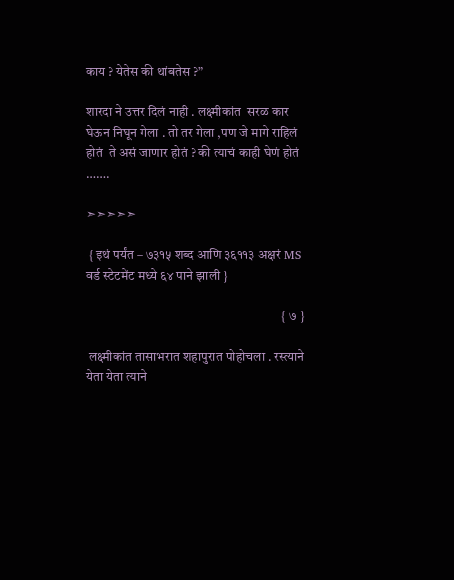काय ? येतेस की थांबतेस ?”

शारदा ने उत्तर दिलं नाही . लक्ष्मीकांत  सरळ कार  घेऊन निघून गेला . तो तर गेला ,पण जे मागे राहिलं होतं  ते असं जाणार होतं ? की त्याचं काही घेणं होतं …….

➣➣➣➣➣

 { इथं पर्यंत – ७३१५ शब्द आणि ३६११३ अक्षरं MS वर्ड स्टेटमेंट मध्ये ६४ पाने झाली }

                                                                          { ७ }

 लक्ष्मीकांत तासाभरात शहापुरात पोहोचला . रस्त्याने  येता येता त्याने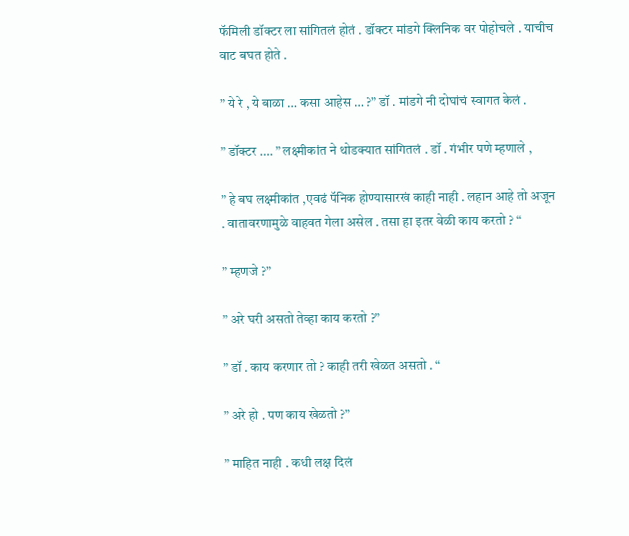फॅमिली डॉक्टर ला सांगितलं होतं . डॉक्टर मांडगे क्लिनिक वर पोहोचले . याचीच वाट बघत होते .

” ये रे , ये बाळा … कसा आहेस … ?” डॉ . मांडगे नी दोघांचं स्वागत केलं .

” डॉक्टर …. ” लक्ष्मीकांत ने थोडक्यात सांगितलं . डॉ . गंभीर पणे म्हणाले ,

” हे बघ लक्ष्मीकांत ,एवढं पॅनिक होण्यासारखं काही नाही . लहान आहे तो अजून . वातावरणामुळे वाहवत गेला असेल . तसा हा इतर वेळी काय करतो ? “

” म्हणजे ?”

” अरे घरी असतो तेव्हा काय करतो ?”

” डॉ . काय करणार तो ? काही तरी खेळत असतो . “

” अरे हो . पण काय खेळतो ?”

” माहित नाही . कधी लक्ष दिलं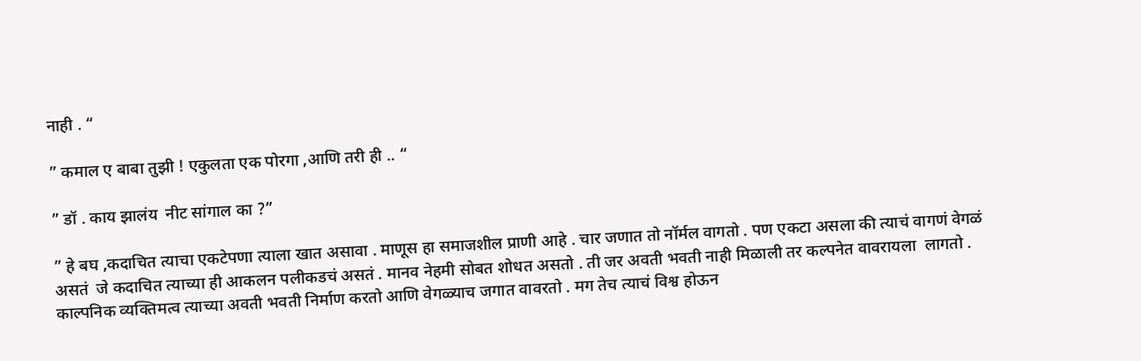नाही . “

” कमाल ए बाबा तुझी ! एकुलता एक पोरगा ,आणि तरी ही .. “

” डॉ . काय झालंय  नीट सांगाल का ?”

” हे बघ ,कदाचित त्याचा एकटेपणा त्याला खात असावा . माणूस हा समाजशील प्राणी आहे . चार जणात तो नॉर्मल वागतो . पण एकटा असला की त्याचं वागणं वेगळं असतं  जे कदाचित त्याच्या ही आकलन पलीकडचं असतं . मानव नेहमी सोबत शोधत असतो . ती जर अवती भवती नाही मिळाली तर कल्पनेत वावरायला  लागतो . काल्पनिक व्यक्तिमत्व त्याच्या अवती भवती निर्माण करतो आणि वेगळ्याच जगात वावरतो . मग तेच त्याचं विश्व होऊन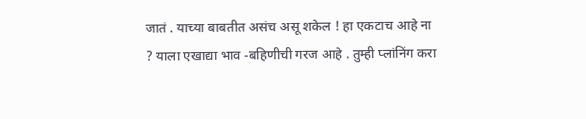जातं . याच्या बाबतीत असंच असू शकेल ! हा एकटाच आहे ना ? याला एखाद्या भाव -बहिणीची गरज आहे . तुम्ही प्लांनिंग करा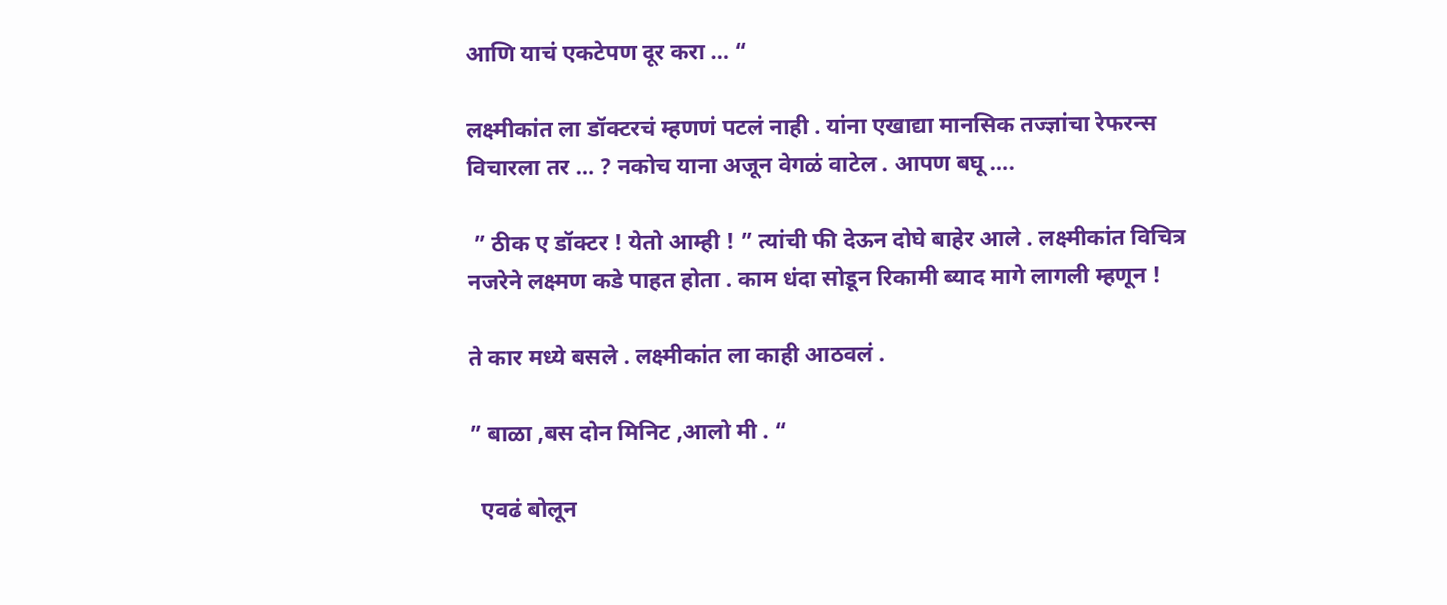आणि याचं एकटेपण दूर करा … “

लक्ष्मीकांत ला डॉक्टरचं म्हणणं पटलं नाही . यांना एखाद्या मानसिक तज्ज्ञांचा रेफरन्स विचारला तर … ? नकोच याना अजून वेगळं वाटेल . आपण बघू ….

 ” ठीक ए डॉक्टर ! येतो आम्ही ! ” त्यांची फी देऊन दोघे बाहेर आले . लक्ष्मीकांत विचित्र नजरेने लक्ष्मण कडे पाहत होता . काम धंदा सोडून रिकामी ब्याद मागे लागली म्हणून !

ते कार मध्ये बसले . लक्ष्मीकांत ला काही आठवलं .

” बाळा ,बस दोन मिनिट ,आलो मी . “

  एवढं बोलून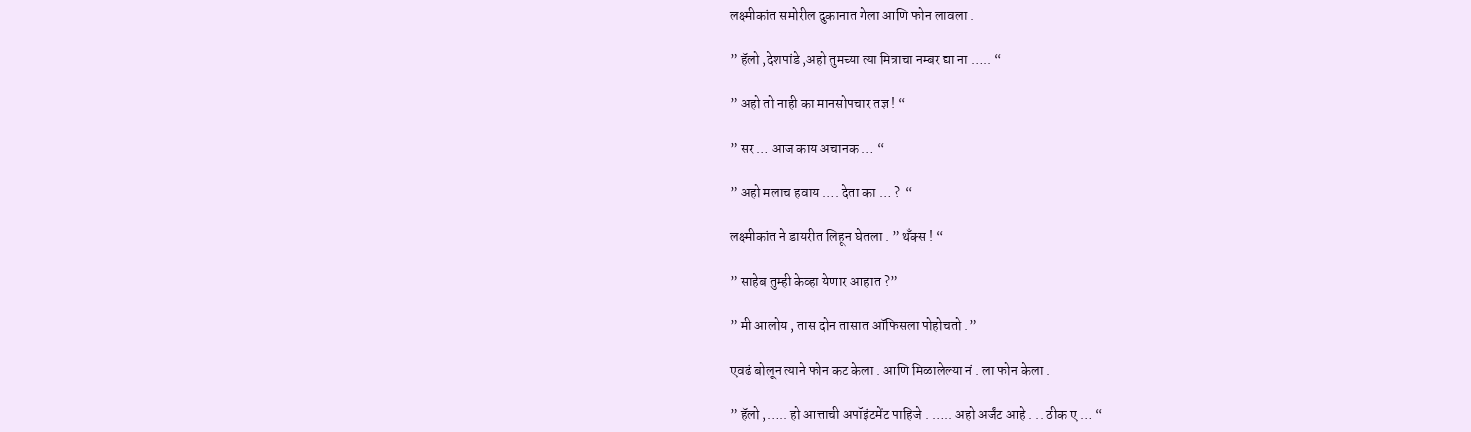लक्ष्मीकांत समोरील दुकानात गेला आणि फोन लावला .

” हॅलो ,देशपांडे ,अहो तुमच्या त्या मित्राचा नम्बर द्या ना ….. “

” अहो तो नाही का मानसोपचार तज्ञ ! “

” सर … आज काय अचानक … “

” अहो मलाच हवाय …. देता का … ?  “

लक्ष्मीकांत ने डायरीत लिहून घेतला . ” थँक्स ! “

” साहेब तुम्ही केव्हा येणार आहात ?”

” मी आलोय , तास दोन तासात ऑफिसला पोहोचतो .”

एवढं बोलून त्याने फोन कट केला . आणि मिळालेल्या नं . ला फोन केला .

” हॅलो ,….. हो आत्ताची अपॉइंटमेंट पाहिजे . ….. अहो अर्जंट आहे . .. ठीक ए … “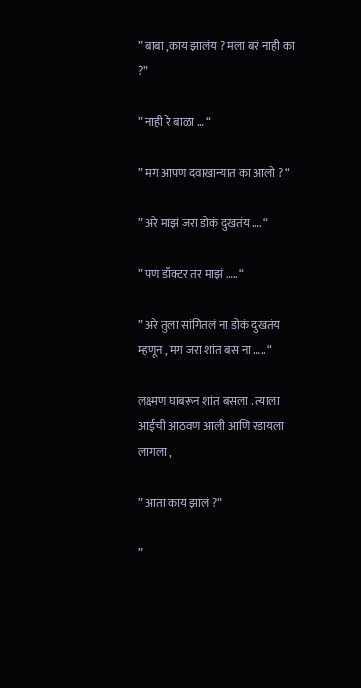” बाबा ,काय झालंय ? मला बरं नाही का ?”

” नाही रे बाळा … “

” मग आपण दवाखान्यात का आलो ? “

” अरे माझं जरा डोकं दुखतंय …. “

” पण डॉक्टर तर माझं ….. “

” अरे तुला सांगितलं ना डोकं दुखतंय म्हणून , मग जरा शांत बस ना ….. “

लक्ष्मण घाबरून शांत बसला . त्याला आईची आठवण आली आणि रडायला लागला ,

” आता काय झालं ?”

”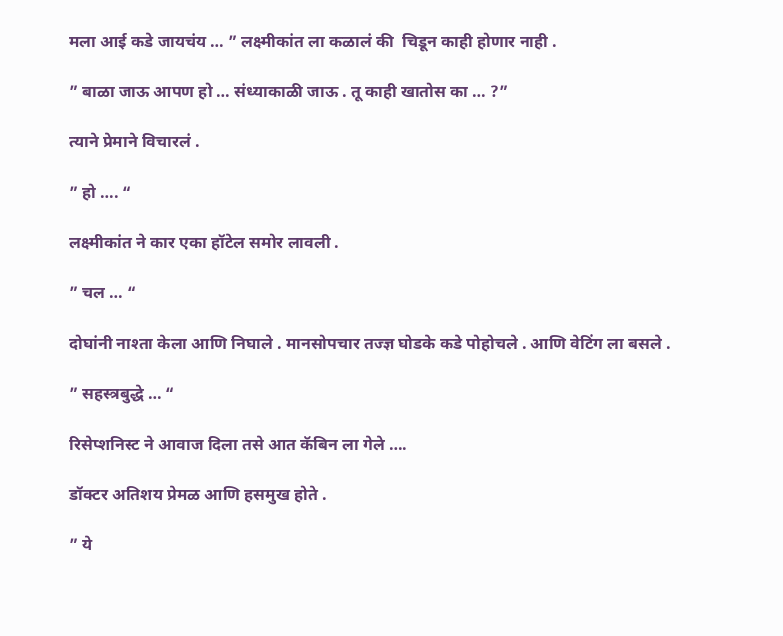मला आई कडे जायचंय … ” लक्ष्मीकांत ला कळालं की  चिडून काही होणार नाही .

” बाळा जाऊ आपण हो … संध्याकाळी जाऊ . तू काही खातोस का … ?”

त्याने प्रेमाने विचारलं .

” हो …. “

लक्ष्मीकांत ने कार एका हॉटेल समोर लावली .

” चल … “

दोघांनी नाश्ता केला आणि निघाले . मानसोपचार तज्ज्ञ घोडके कडे पोहोचले . आणि वेटिंग ला बसले .

” सहस्त्रबुद्धे … “

रिसेप्शनिस्ट ने आवाज दिला तसे आत कॅबिन ला गेले ….

डॉक्टर अतिशय प्रेमळ आणि हसमुख होते .

” ये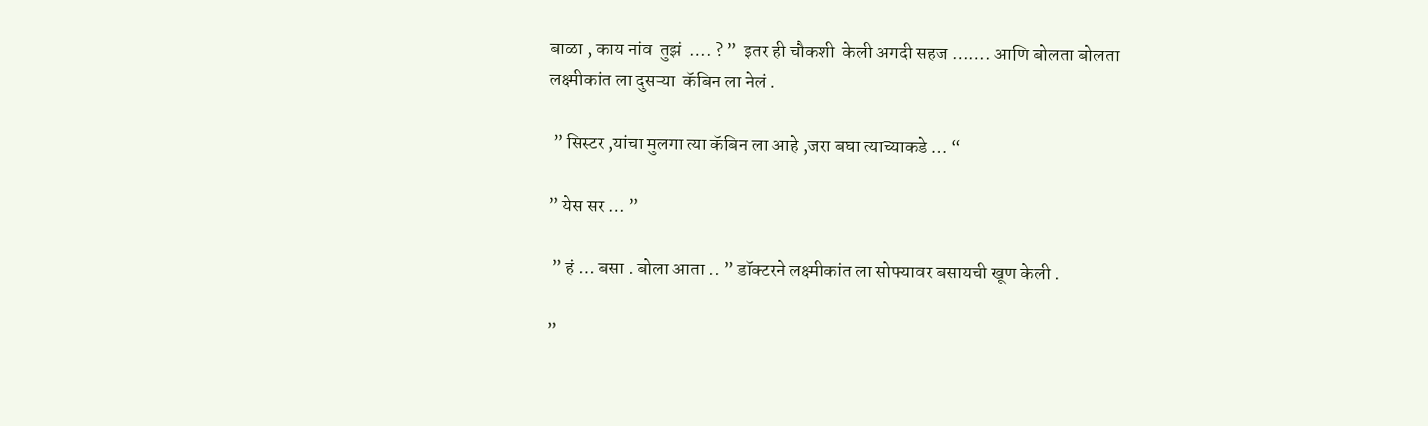बाळा , काय नांव  तुझं  …. ? ”  इतर ही चौकशी  केली अगदी सहज ……. आणि बोलता बोलता लक्ष्मीकांत ला दुसऱ्या  कॅबिन ला नेलं .

 ” सिस्टर ,यांचा मुलगा त्या कॅबिन ला आहे ,जरा बघा त्याच्याकडे … “

” येस सर … ”

 ” हं … बसा . बोला आता .. ” डॉक्टरने लक्ष्मीकांत ला सोफ्यावर बसायची खूण केली .

”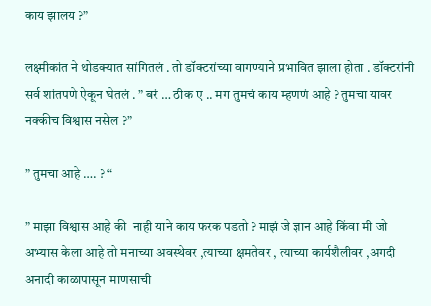काय झालय ?”

लक्ष्मीकांत ने थोडक्यात सांगितलं . तो डॉक्टरांच्या वागण्याने प्रभावित झाला होता . डॉक्टरांनी सर्व शांतपणे ऐकून घेतलं . ” बरं … ठीक ए .. मग तुमचं काय म्हणणं आहे ? तुमचा यावर नक्कीच विश्वास नसेल ?”

” तुमचा आहे …. ? “

” माझा विश्वास आहे की  नाही याने काय फरक पडतो ? माझं जे ज्ञान आहे किंवा मी जो अभ्यास केला आहे तो मनाच्या अवस्थेवर ,त्याच्या क्षमतेवर , त्याच्या कार्यशैलीवर ,अगदी अनादी काळापासून माणसाची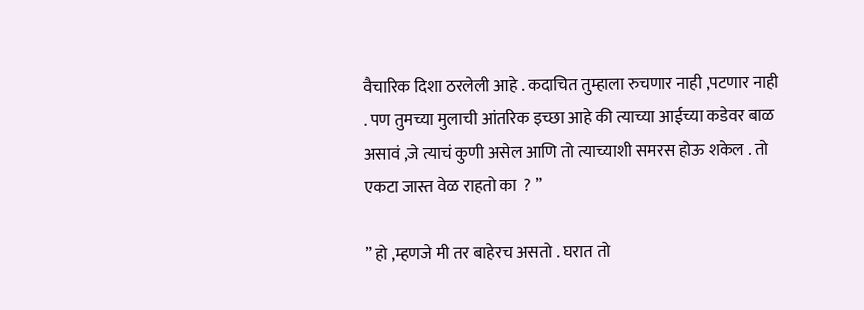वैचारिक दिशा ठरलेली आहे . कदाचित तुम्हाला रुचणार नाही ,पटणार नाही . पण तुमच्या मुलाची आंतरिक इच्छा आहे की त्याच्या आईच्या कडेवर बाळ असावं ,जे त्याचं कुणी असेल आणि तो त्याच्याशी समरस होऊ शकेल . तो एकटा जास्त वेळ राहतो का  ? ”

” हो ,म्हणजे मी तर बाहेरच असतो . घरात तो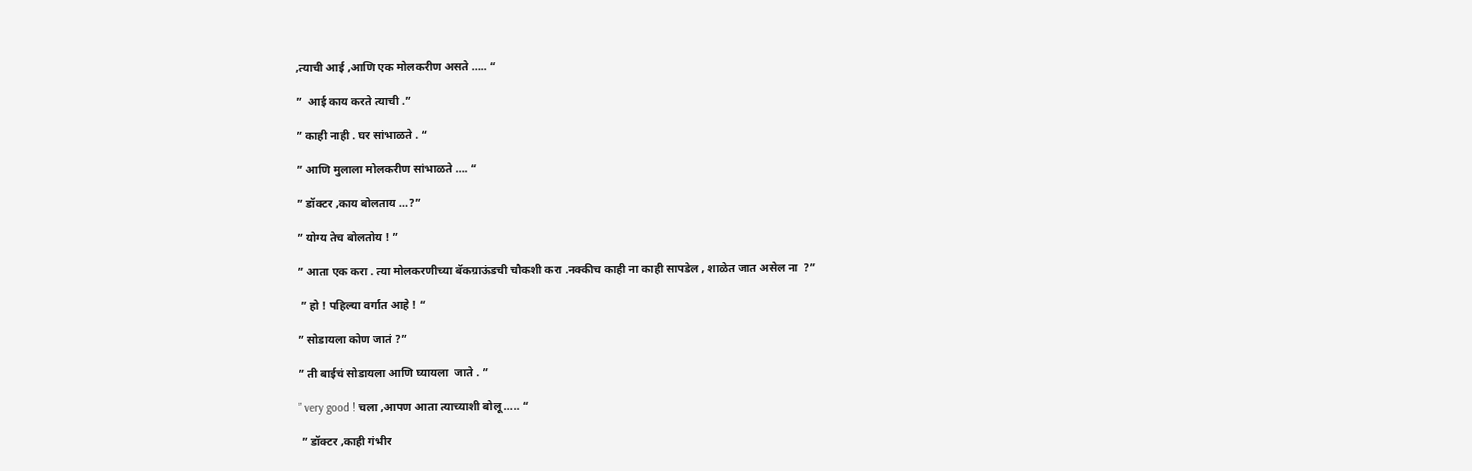,त्याची आई ,आणि एक मोलकरीण असते ….. “

”  आई काय करते त्याची .”

” काही नाही . घर सांभाळते . “

” आणि मुलाला मोलकरीण सांभाळते …. “

” डॉक्टर ,काय बोलताय …?”

” योग्य तेच बोलतोय ! ”

” आता एक करा . त्या मोलकरणीच्या बॅकग्राऊंडची चौकशी करा .नक्कीच काही ना काही सापडेल , शाळेत जात असेल ना  ?”

 ” हो ! पहिल्या वर्गात आहे ! “

” सोडायला कोण जातं ?”

” ती बाईचं सोडायला आणि घ्यायला  जाते . ”

” very good ! चला ,आपण आता त्याच्याशी बोलू ….. “

 ” डॉक्टर ,काही गंभीर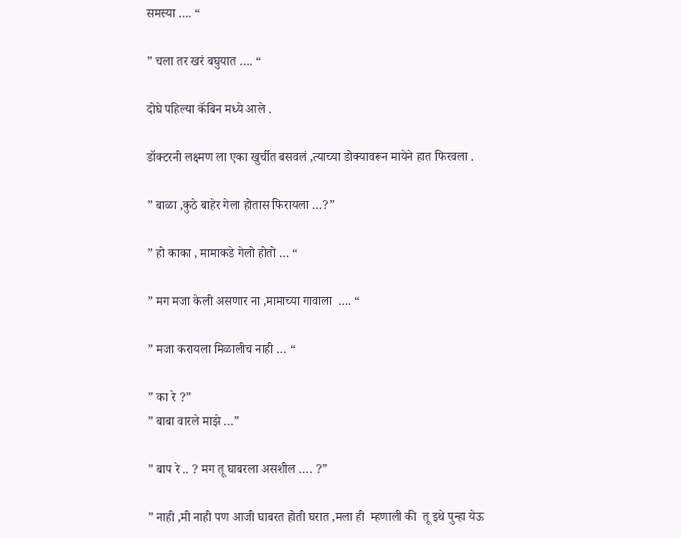समस्या …. “

” चला तर खरं बघुयात …. “

दोघे पहिल्या कॅबिन मध्ये आले .

डॉक्टरनी लक्ष्मण ला एका खुर्चीत बसवलं ,त्याच्या डोक्यावरून मायेने हात फिरवला .

” बाळा ,कुठे बाहेर गेला होतास फिरायला …?”

” हो काका , मामाकडे गेलो होतो … “

” मग मजा केली असणार ना ,मामाच्या गावाला  …. “

” मजा करायला मिळालीच नाही … “

” का रे ?”
” बाबा वारले माझे …”

” बाप रे .. ? मग तू घाबरला असशील …. ?”

” नाही ,मी नाही पण आजी घाबरत होती घरात ,मला ही  म्हणाली की  तू इथे पुन्हा येऊ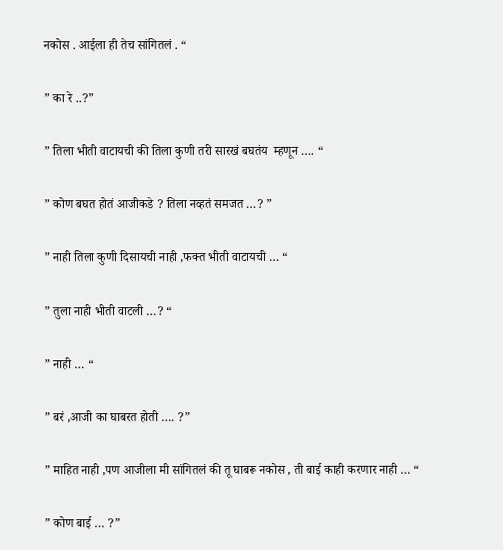नकोस . आईला ही तेच सांगितलं . “

” का रे ..?”

” तिला भीती वाटायची की तिला कुणी तरी सारखं बघतंय  म्हणून …. “

” कोण बघत होतं आजीकडे ? तिला नव्हतं समजत …? ”

” नाही तिला कुणी दिसायची नाही ,फक्त भीती वाटायची … “

” तुला नाही भीती वाटली …? “

” नाही … “

” बरं ,आजी का घाबरत होती …. ?”

” माहित नाही ,पण आजीला मी सांगितलं की तू घाबरू नकोस , ती बाई काही करणार नाही … “

” कोण बाई … ?”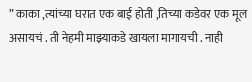” काका ,त्यांच्या घरात एक बाई होती ,तिच्या कडेवर एक मूल  असायचं . ती नेहमी माझ्याकडे खायला मागायची . नाही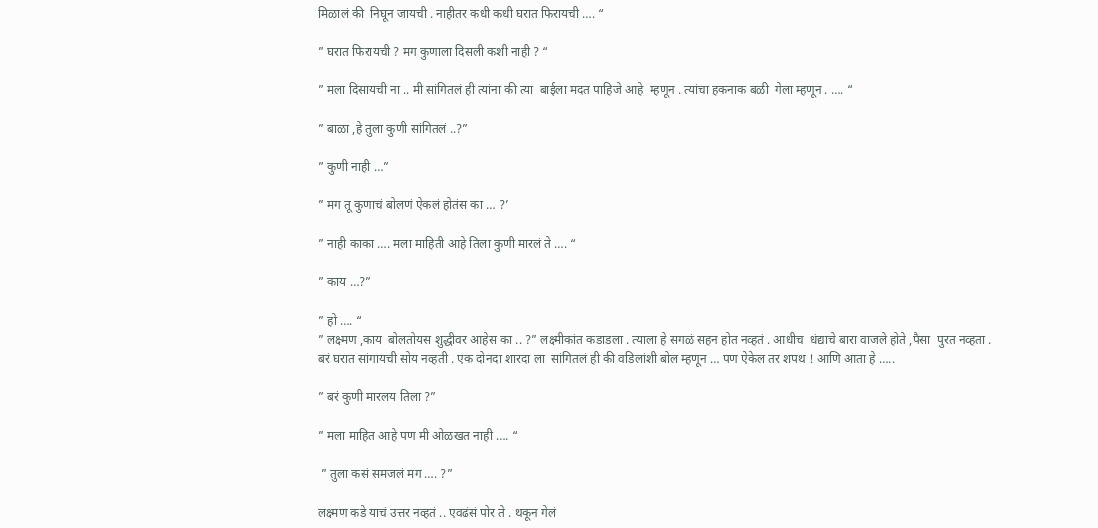मिळालं की  निघून जायची . नाहीतर कधी कधी घरात फिरायची …. “

” घरात फिरायची ? मग कुणाला दिसली कशी नाही ? “

” मला दिसायची ना .. मी सांगितलं ही त्यांना की त्या  बाईला मदत पाहिजे आहे  म्हणून . त्यांचा हकनाक बळी  गेला म्हणून . …. “

” बाळा ,हे तुला कुणी सांगितलं ..?”

” कुणी नाही …”

” मग तू कुणाचं बोलणं ऐकलं होतंस का … ?’

” नाही काका …. मला माहिती आहे तिला कुणी मारलं ते …. “

” काय …?”

” हो …. “
” लक्ष्मण ,काय  बोलतोयस शुद्धीवर आहेस का .. ?” लक्ष्मीकांत कडाडला . त्याला हे सगळं सहन होत नव्हतं . आधीच  धंद्याचे बारा वाजले होते ,पैसा  पुरत नव्हता . बरं घरात सांगायची सोय नव्हती . एक दोनदा शारदा ला  सांगितलं ही की वडिलांशी बोल म्हणून … पण ऐकेल तर शपथ ! आणि आता हे …..

” बरं कुणी मारलय तिला ?”

” मला माहित आहे पण मी ओळखत नाही …. “

 ” तुला कसं समजलं मग …. ?”

लक्ष्मण कडे याचं उत्तर नव्हतं .. एवढंसं पोर ते . थकून गेलं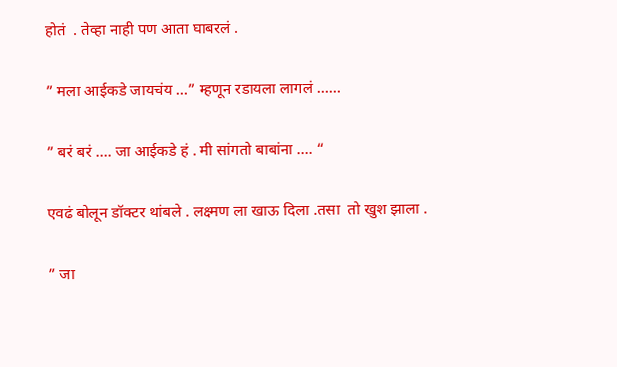होतं  . तेव्हा नाही पण आता घाबरलं .

” मला आईकडे जायचंय …” म्हणून रडायला लागलं ……

” बरं बरं …. जा आईकडे हं . मी सांगतो बाबांना …. “

एवढं बोलून डॉक्टर थांबले . लक्ष्मण ला खाऊ दिला .तसा  तो खुश झाला .

” जा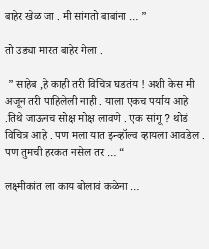बाहेर खेळ जा . मी सांगतो बाबांना … ”

तो उड्या मारत बाहेर गेला .

 ” साहेब ,हे काही तरी विचित्र घडतंय ! अशी केस मी अजून तरी पाहिलेली नाही . याला एकच पर्याय आहे .तिथे जाऊनच सोक्ष मोक्ष लावणे . एक सांगू ? थोडं विचित्र आहे . पण मला यात इन्व्हॉल्व व्हायला आवडेल . पण तुमची हरकत नसेल तर … “

लक्ष्मीकांत ला काय बोलावं कळेना …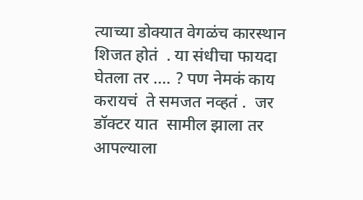त्याच्या डोक्यात वेगळंच कारस्थान शिजत होतं  . या संधीचा फायदा घेतला तर …. ? पण नेमकं काय करायचं  ते समजत नव्हतं .  जर डॉक्टर यात  सामील झाला तर  आपल्याला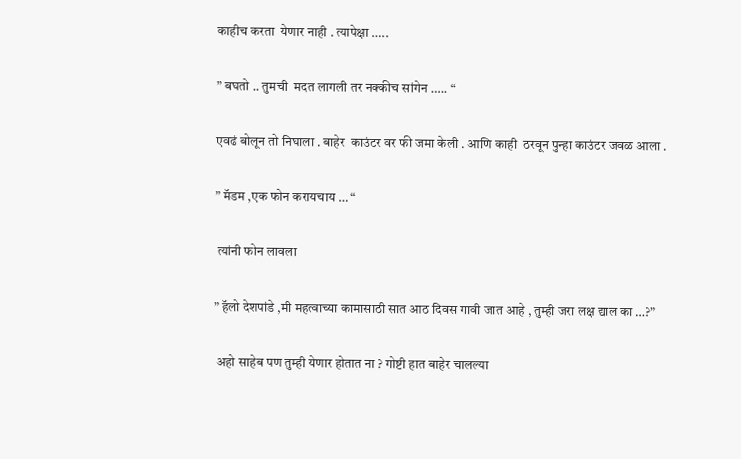काहीच करता  येणार नाही . त्यापेक्षा …..

” बघतो .. तुमची  मदत लागली तर नक्कीच सांगेन ….. “

एवढं बोलून तो निघाला . बाहेर  काउंटर वर फी जमा केली . आणि काही  ठरवून पुन्हा काउंटर जवळ आला .

” मॅडम ,एक फोन करायचाय … “

 त्यांनी फोन लावला

” हॅलो देशपांडे ,मी महत्वाच्या कामासाठी सात आठ दिवस गावी जात आहे , तुम्ही जरा लक्ष द्याल का …?”

 अहो साहेब पण तुम्ही येणार होतात ना ? गोष्टी हात बाहेर चालल्या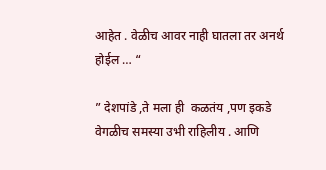आहेत . वेळीच आवर नाही घातला तर अनर्थ होईल … “

” देशपांडे ,ते मला ही  कळतंय ,पण इकडे वेगळीच समस्या उभी राहिलीय . आणि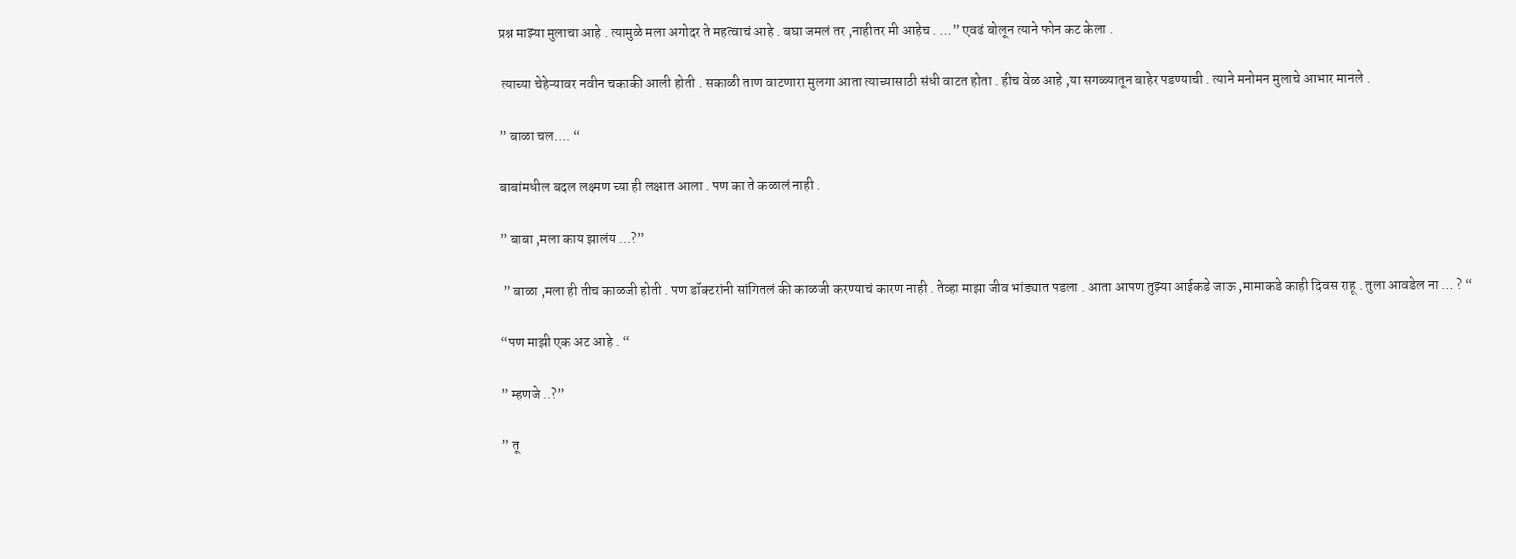प्रश्न माझ्या मुलाचा आहे . त्यामुळे मला अगोदर ते महत्वाचं आहे . बघा जमलं तर ,नाहीतर मी आहेच . …” एवढं बोलून त्याने फोन कट केला .

 त्याच्या चेहेऱ्यावर नवीन चकाकी आली होती . सकाळी ताण वाटणारा मुलगा आता त्याच्यासाठी संधी वाटत होता . हीच वेळ आहे ,या सगळ्यातून बाहेर पडण्याची . त्याने मनोमन मुलाचे आभार मानले .

” बाळा चल…. “

बाबांमधील बदल लक्ष्मण च्या ही लक्षात आला . पण का ते कळालं नाही .

” बाबा ,मला काय झालंय …?”

 ” बाळा ,मला ही तीच काळजी होती . पण डॉक्टरांनी सांगितलं की काळजी करण्याचं कारण नाही . तेव्हा माझा जीव भांड्यात पडला . आता आपण तुझ्या आईकडे जाऊ ,मामाकडे काही दिवस राहू . तुला आवडेल ना … ? “

“पण माझी एक अट आहे . “

” म्हणजे ..?”

” तू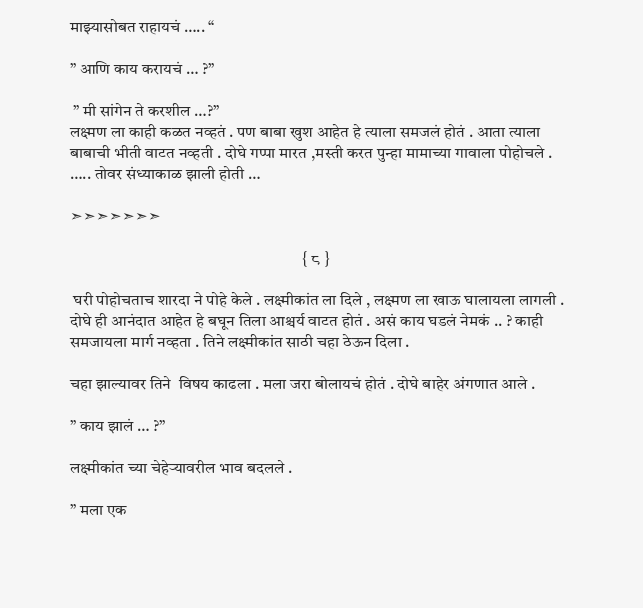माझ्यासोबत राहायचं ….. “

” आणि काय करायचं … ?”

 ” मी सांगेन ते करशील …?”
लक्ष्मण ला काही कळत नव्हतं . पण बाबा खुश आहेत हे त्याला समजलं होतं . आता त्याला बाबाची भीती वाटत नव्हती . दोघे गप्पा मारत ,मस्ती करत पुन्हा मामाच्या गावाला पोहोचले . ….. तोवर संध्याकाळ झाली होती …

➣➣➣➣➣➣➣

                                                                      { ८ }

 घरी पोहोचताच शारदा ने पोहे केले . लक्ष्मीकांत ला दिले , लक्ष्मण ला खाऊ घालायला लागली . दोघे ही आनंदात आहेत हे बघून तिला आश्चर्य वाटत होतं . असं काय घडलं नेमकं .. ? काही समजायला मार्ग नव्हता . तिने लक्ष्मीकांत साठी चहा ठेऊन दिला .

चहा झाल्यावर तिने  विषय काढला . मला जरा बोलायचं होतं . दोघे बाहेर अंगणात आले .

” काय झालं … ?”

लक्ष्मीकांत च्या चेहेऱ्यावरील भाव बदलले .

” मला एक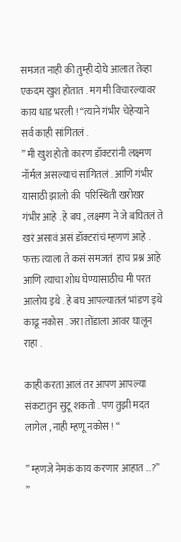समजत नाही की तुम्ही दोघे आलात तेव्हा एकदम खुश होतात . मग मी विचारल्यावर काय धाड भरली ! “त्याने गंभीर चेहेऱ्याने सर्व काही सांगितलं .
” मी खुश होतो कारण डॉक्टरांनी लक्ष्मण नॉर्मल असल्याचं सांगितलं . आणि गंभीर यासाठी झालो की  परिस्थिती खरोखर गंभीर आहे . हे बघ , लक्ष्मण ने जे बघितलं ते खरं असावं असं डॉक्टरांचं म्हणणं आहे . फक्त त्याला ते कसं समजतं  हाच प्रश्न आहे आणि त्याचा शोध घेण्यासाठीच मी परत आलोय इथे . हे बघ आपल्यातलं भांडण इथे काढू नकोस . जरा तोंडाला आवर घालून राहा .

काही करता आलं तर आपण आपल्या संकटातुन सुटू शकतो . पण तुझी मदत लागेल , नाही म्हणू नकोस ! “

” म्हणजे नेमकं काय करणार आहात …?”
”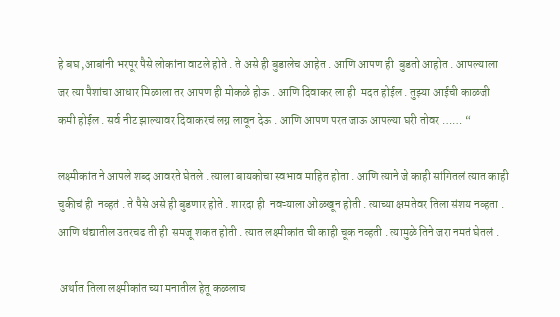हे बघ ,आबांनी भरपूर पैसे लोकांना वाटले होते . ते असे ही बुडालेच आहेत . आणि आपण ही  बुडतो आहोत . आपल्याला जर त्या पैशांचा आधार मिळाला तर आपण ही मोकळे होऊ . आणि दिवाकर ला ही  मदत होईल . तुझ्या आईची काळजी कमी होईल . सर्व नीट झाल्यावर दिवाकरचं लग्न लावून देऊ . आणि आपण परत जाऊ आपल्या घरी तोवर …… “

लक्ष्मीकांत ने आपले शब्द आवरते घेतले . त्याला बायकोचा स्वभाव माहित होता . आणि त्याने जे काही सांगितलं त्यात काही चुकीचं ही  नव्हतं . ते पैसे असे ही बुडणार होते . शारदा ही  नवऱ्याला ओळखून होती . त्याच्या क्षमतेवर तिला संशय नव्हता . आणि धंद्यातील उतरचढ ती ही  समजू शकत होती . त्यात लक्ष्मीकांत ची काही चूक नव्हती . त्यामुळे तिने जरा नमतं घेतलं .

 अर्थात तिला लक्ष्मीकांत च्या मनातील हेतू कळलाच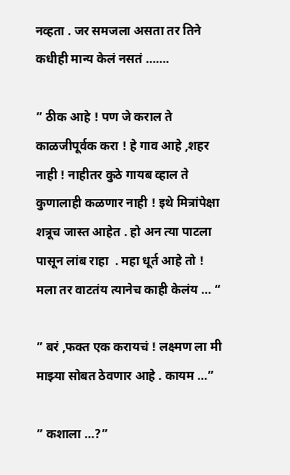नव्हता . जर समजला असता तर तिने कधीही मान्य केलं नसतं …….

” ठीक आहे ! पण जे कराल ते काळजीपूर्वक करा ! हे गाव आहे ,शहर नाही ! नाहीतर कुठे गायब व्हाल ते कुणालाही कळणार नाही ! इथे मित्रांपेक्षा शत्रूच जास्त आहेत . हो अन त्या पाटला पासून लांब राहा  . महा धूर्त आहे तो ! मला तर वाटतंय त्यानेच काही केलंय … “

” बरं ,फक्त एक करायचं ! लक्ष्मण ला मी माझ्या सोबत ठेवणार आहे . कायम …”

” कशाला …?”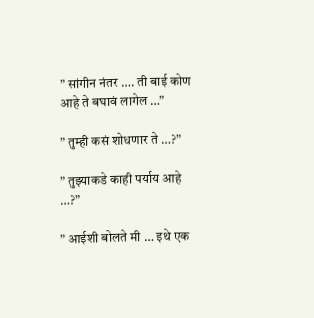” सांगीन नंतर …. ती बाई कोण आहे ते बघावं लागेल …”

” तुम्ही कसं शोधणार ते …?”

” तुझ्याकडे काही पर्याय आहे …?”

” आईशी बोलते मी … इथे एक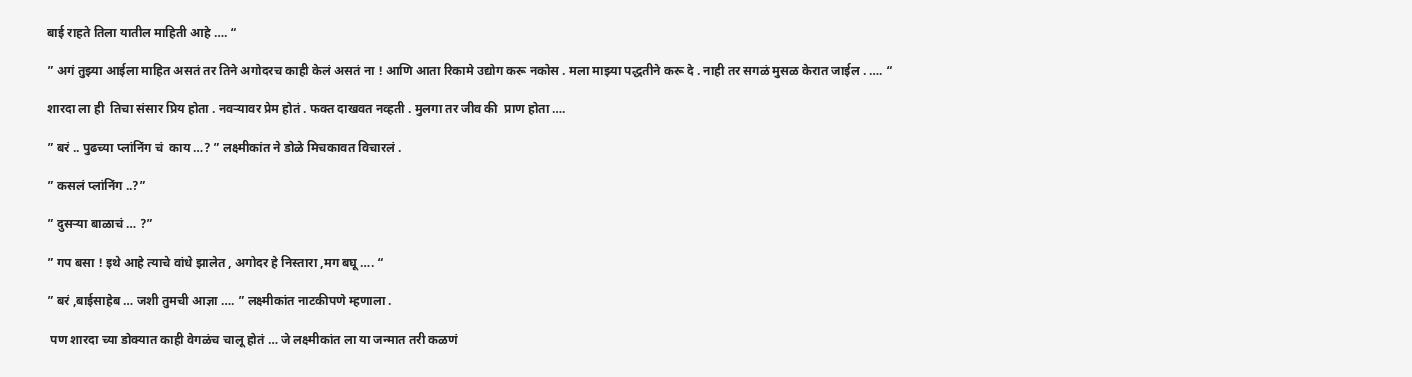बाई राहते तिला यातील माहिती आहे …. “

” अगं तुझ्या आईला माहित असतं तर तिने अगोदरच काही केलं असतं ना ! आणि आता रिकामे उद्योग करू नकोस . मला माझ्या पद्धतीने करू दे . नाही तर सगळं मुसळ केरात जाईल . …. “

शारदा ला ही  तिचा संसार प्रिय होता . नवऱ्यावर प्रेम होतं . फक्त दाखवत नव्हती . मुलगा तर जीव की  प्राण होता ….

” बरं .. पुढच्या प्लांनिंग चं  काय …? ” लक्ष्मीकांत ने डोळे मिचकावत विचारलं .

” कसलं प्लांनिंग ..?”

” दुसऱ्या बाळाचं … ?”

” गप बसा ! इथे आहे त्याचे वांधे झालेत , अगोदर हे निस्तारा ,मग बघू …. “

” बरं ,बाईसाहेब … जशी तुमची आज्ञा …. ” लक्ष्मीकांत नाटकीपणे म्हणाला .

 पण शारदा च्या डोक्यात काही वेगळंच चालू होतं … जे लक्ष्मीकांत ला या जन्मात तरी कळणं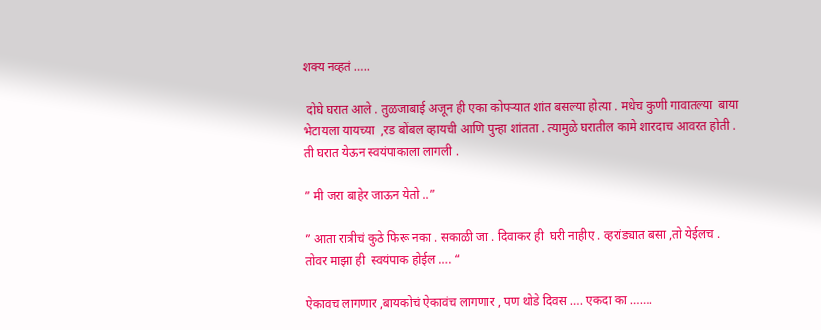शक्य नव्हतं …..

 दोघे घरात आले . तुळजाबाई अजून ही एका कोपऱ्यात शांत बसल्या होत्या . मधेच कुणी गावातल्या  बाया भेटायला यायच्या  ,रड बोंबल व्हायची आणि पुन्हा शांतता . त्यामुळे घरातील कामे शारदाच आवरत होती . ती घरात येऊन स्वयंपाकाला लागली .

” मी जरा बाहेर जाऊन येतो ..”

” आता रात्रीचं कुठे फिरू नका . सकाळी जा . दिवाकर ही  घरी नाहीए . व्हरांड्यात बसा ,तो येईलच . तोवर माझा ही  स्वयंपाक होईल …. “

ऐकावच लागणार ,बायकोचं ऐकावंच लागणार , पण थोडे दिवस …. एकदा का …….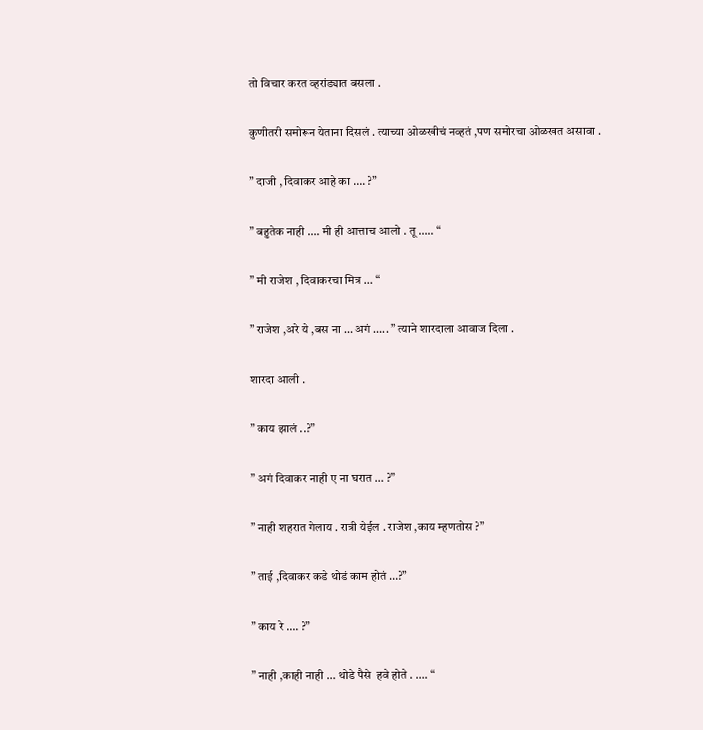तो विचार करत व्हरांड्यात बसला .

कुणीतरी समोरून येताना दिसलं . त्याच्या ओळखीचं नव्हतं ,पण समोरचा ओळखत असावा .

” दाजी , दिवाकर आहे का …. ?”

” बहुतेक नाही …. मी ही आत्ताच आलो . तू ….. “

” मी राजेश , दिवाकरचा मित्र … “

” राजेश ,अरे ये ,बस ना … अगं ….. ” त्याने शारदाला आवाज दिला .

शारदा आली .

” काय झालं ..?”

” अगं दिवाकर नाही ए ना घरात … ?”

” नाही शहरात गेलाय . रात्री येईल . राजेश ,काय म्हणतोस ?”

” ताई ,दिवाकर कडे थोडं काम होतं …?”

” काय रे …. ?”

” नाही ,काही नाही … थोडे पैसे  हवे होते . …. “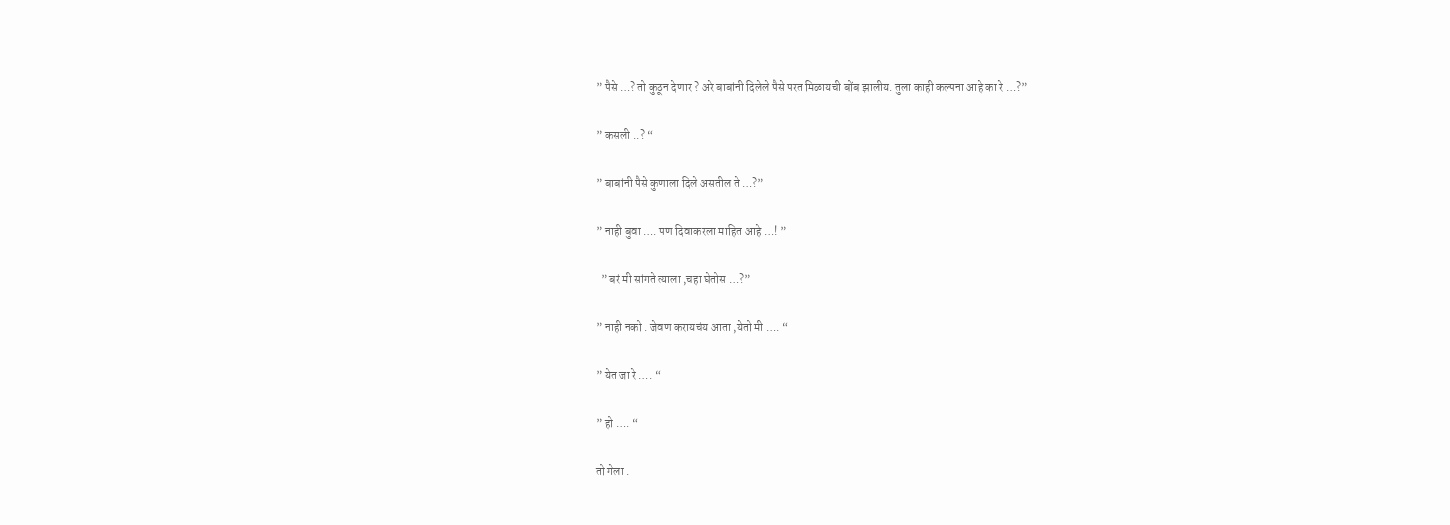” पैसे …? तो कुठून देणार ? अरे बाबांनी दिलेले पैसे परत मिळायची बोंब झालीय. तुला काही कल्पना आहे का रे …?”

” कसली ..? “

” बाबांनी पैसे कुणाला दिले असतील ते …?”

” नाही बुवा …. पण दिवाकरला माहित आहे …! ”

  ” बरं मी सांगते त्याला ,चहा घेतोस …?”

” नाही नको . जेवण करायचंय आता ,येतो मी …. “

” येत जा रे …. “

” हो …. “

तो गेला .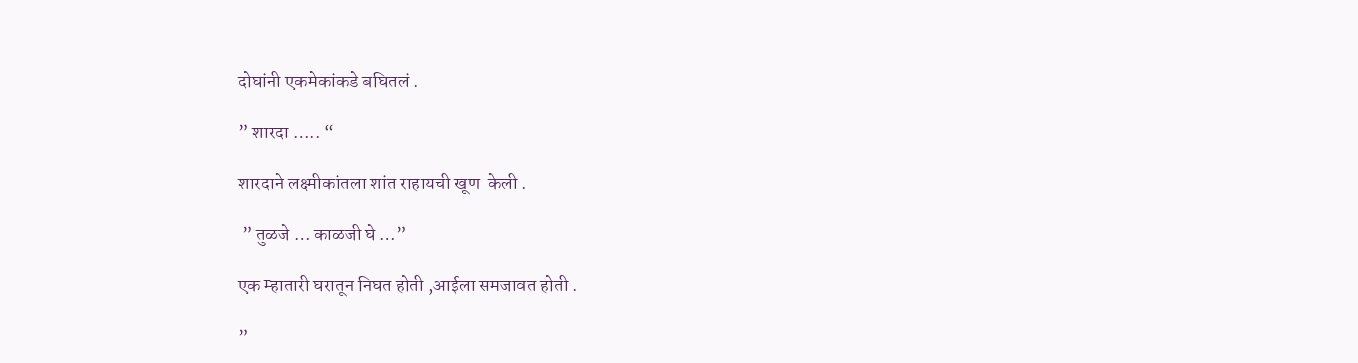दोघांनी एकमेकांकडे बघितलं .

” शारदा ….. “

शारदाने लक्ष्मीकांतला शांत राहायची खूण  केली .

 ” तुळजे … काळजी घे …”

एक म्हातारी घरातून निघत होती ,आईला समजावत होती .

”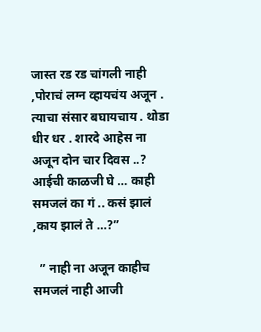जास्त रड रड चांगली नाही ,पोराचं लग्न व्हायचंय अजून . त्याचा संसार बघायचाय . थोडा धीर धर . शारदे आहेस ना अजून दोन चार दिवस ..? आईची काळजी घे … काही समजलं का गं .. कसं झालं ,काय झालं ते …?”

  ” नाही ना अजून काहीच समजलं नाही आजी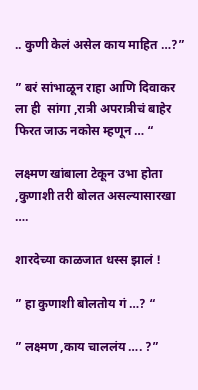.. कुणी केलं असेल काय माहित …?”

” बरं सांभाळून राहा आणि दिवाकर ला ही  सांगा ,रात्री अपरात्रीचं बाहेर फिरत जाऊ नकोस म्हणून … “

लक्ष्मण खांबाला टेकून उभा होता ,कुणाशी तरी बोलत असल्यासारखा ….

शारदेच्या काळजात धस्स झालं !

” हा कुणाशी बोलतोय गं …? “

” लक्ष्मण ,काय चाललंय …. ?”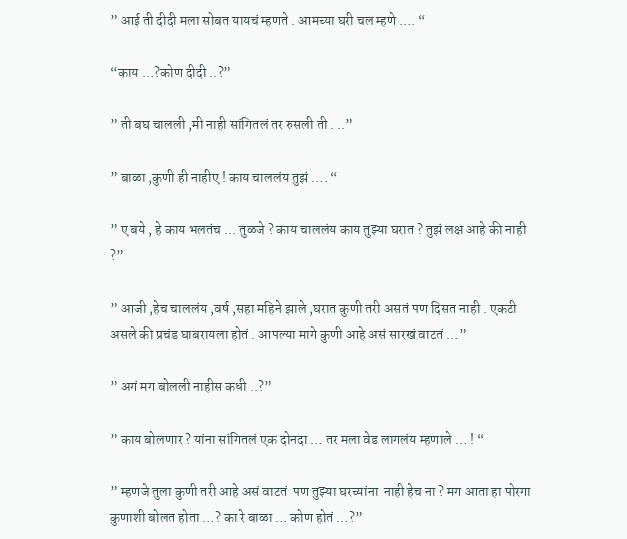” आई ती दीदी मला सोबत यायचं म्हणते . आमच्या घरी चल म्हणे …. “

“काय …?कोण दीदी ..?”

” ती बघ चालली ,मी नाही सांगितलं तर रुसली ती . ..”

” बाळा ,कुणी ही नाहीए ! काय चाललंय तुझं …. “

” ए बये , हे काय भलतंच … तुळजे ? काय चाललंय काय तुझ्या घरात ? तुझं लक्ष आहे की नाही ?”

” आजी ,हेच चाललंय ,वर्ष ,सहा महिने झाले ,घरात कुणी तरी असतं पण दिसत नाही . एकटी असले की प्रचंड घाबरायला होतं . आपल्या मागे कुणी आहे असं सारखं वाटतं …”

” अगं मग बोलली नाहीस कधी ..?”

” काय बोलणार ? यांना सांगितलं एक दोनदा … तर मला वेड लागलंय म्हणाले … ! “

” म्हणजे तुला कुणी तरी आहे असं वाटतं  पण तुझ्या घरच्यांना  नाही हेच ना ? मग आता हा पोरगा कुणाशी बोलत होता …? का रे बाळा … कोण होतं …?”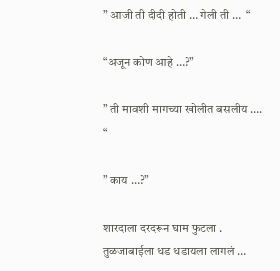” आजी ती दीदी होती … गेली ती …  “

“अजून कोण आहे …?”

” ती मावशी मागच्या खोलीत बसलीय …. “

” काय …?”

शारदाला दरदरून घाम फुटला . तुळजाबाईला धड धडायला लागलं …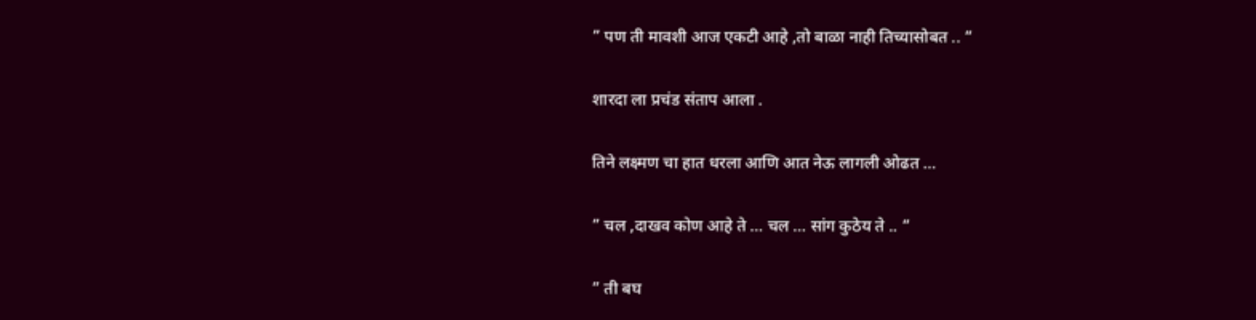” पण ती मावशी आज एकटी आहे ,तो बाळा नाही तिच्यासोबत .. “

शारदा ला प्रचंड संताप आला .

तिने लक्ष्मण चा हात धरला आणि आत नेऊ लागली ओढत …

” चल ,दाखव कोण आहे ते … चल … सांग कुठेय ते .. “

” ती बघ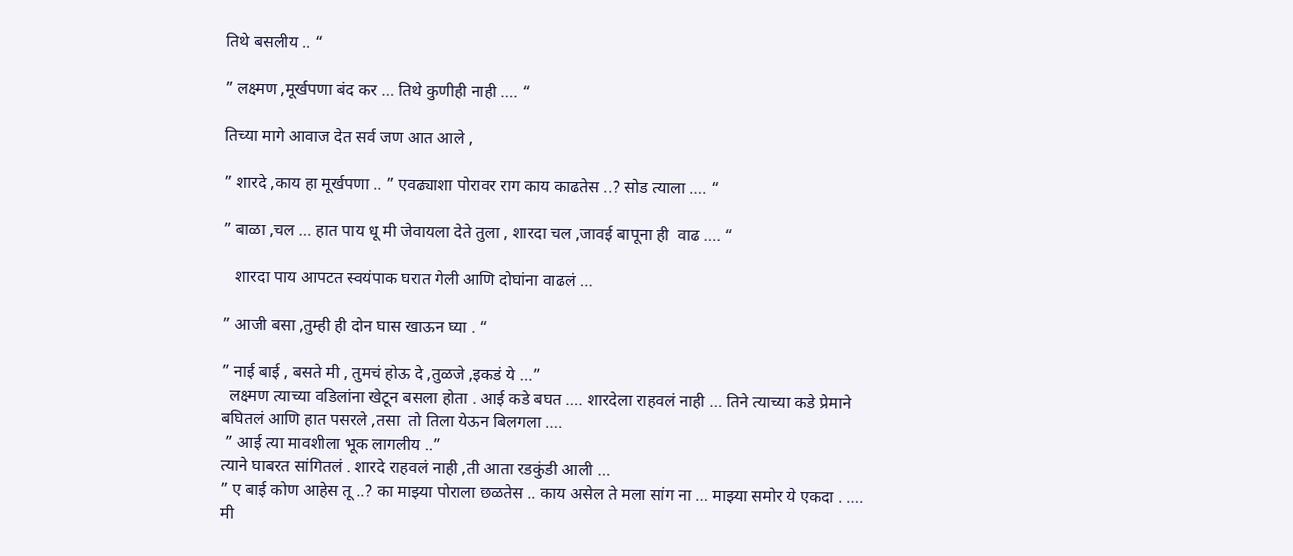तिथे बसलीय .. “

” लक्ष्मण ,मूर्खपणा बंद कर … तिथे कुणीही नाही …. “

तिच्या मागे आवाज देत सर्व जण आत आले ,

” शारदे ,काय हा मूर्खपणा .. ” एवढ्याशा पोरावर राग काय काढतेस ..? सोड त्याला …. “

” बाळा ,चल … हात पाय धू मी जेवायला देते तुला , शारदा चल ,जावई बापूना ही  वाढ …. “

   शारदा पाय आपटत स्वयंपाक घरात गेली आणि दोघांना वाढलं …

” आजी बसा ,तुम्ही ही दोन घास खाऊन घ्या . “

” नाई बाई , बसते मी , तुमचं होऊ दे ,तुळजे ,इकडं ये …”
  लक्ष्मण त्याच्या वडिलांना खेटून बसला होता . आई कडे बघत …. शारदेला राहवलं नाही … तिने त्याच्या कडे प्रेमाने बघितलं आणि हात पसरले ,तसा  तो तिला येऊन बिलगला ….
 ” आई त्या मावशीला भूक लागलीय ..”
त्याने घाबरत सांगितलं . शारदे राहवलं नाही ,ती आता रडकुंडी आली …
” ए बाई कोण आहेस तू ..? का माझ्या पोराला छळतेस .. काय असेल ते मला सांग ना … माझ्या समोर ये एकदा . …. मी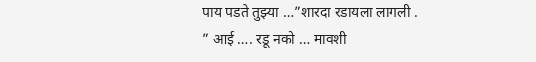पाय पडते तुझ्या …”शारदा रडायला लागली .
” आई …. रडू नको … मावशी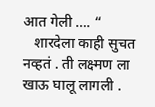आत गेली …. “
   शारदेला काही सुचत नव्हतं . ती लक्ष्मण ला खाऊ घालू लागली .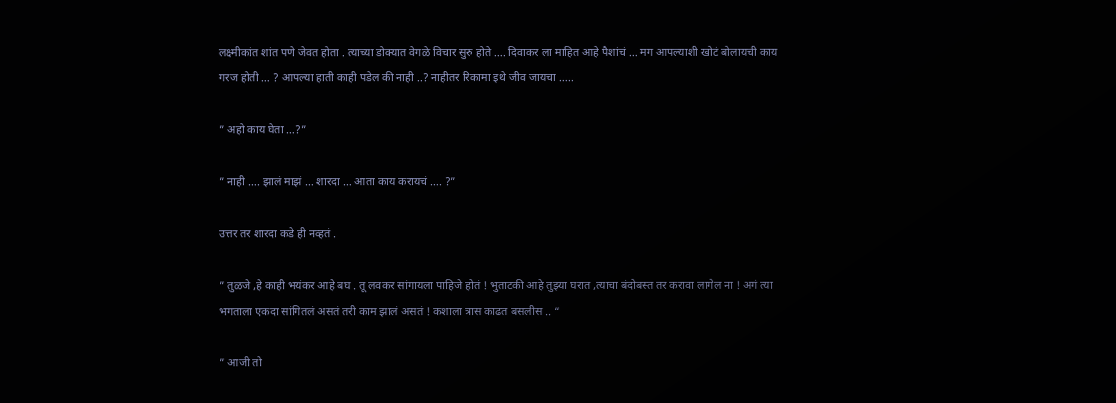लक्ष्मीकांत शांत पणे जेवत होता . त्याच्या डोक्यात वेगळे विचार सुरु होते …. दिवाकर ला माहित आहे पैशांचं … मग आपल्याशी खोटं बोलायची काय गरज होती … ? आपल्या हाती काही पडेल की नाही ..? नाहीतर रिकामा इथे जीव जायचा …..

” अहो काय घेता …?”

” नाही …. झालं माझं … शारदा … आता काय करायचं …. ?”

उत्तर तर शारदा कडे ही नव्हतं .

” तुळजे ,हे काही भयंकर आहे बघ . तू लवकर सांगायला पाहिजे होतं ! भुताटकी आहे तुझ्या घरात ,त्याचा बंदोबस्त तर करावा लागेल ना ! अगं त्या भगताला एकदा सांगितलं असतं तरी काम झालं असतं ! कशाला त्रास काढत बसलीस .. “

” आजी तो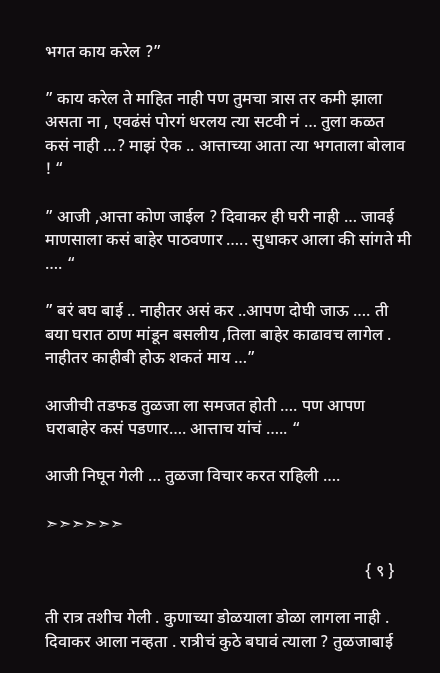भगत काय करेल ?”

” काय करेल ते माहित नाही पण तुमचा त्रास तर कमी झाला असता ना , एवढंसं पोरगं धरलय त्या सटवी नं … तुला कळत कसं नाही …? माझं ऐक .. आत्ताच्या आता त्या भगताला बोलाव ! “

” आजी ,आत्ता कोण जाईल ? दिवाकर ही घरी नाही … जावई माणसाला कसं बाहेर पाठवणार ….. सुधाकर आला की सांगते मी …. “

” बरं बघ बाई .. नाहीतर असं कर ..आपण दोघी जाऊ …. ती बया घरात ठाण मांडून बसलीय ,तिला बाहेर काढावच लागेल . नाहीतर काहीबी होऊ शकतं माय …”

आजीची तडफड तुळजा ला समजत होती …. पण आपण  घराबाहेर कसं पडणार…. आत्ताच यांचं ….. “

आजी निघून गेली … तुळजा विचार करत राहिली ….

➣➣➣➣➣➣

                                                                             { ९ }

ती रात्र तशीच गेली . कुणाच्या डोळयाला डोळा लागला नाही . दिवाकर आला नव्हता . रात्रीचं कुठे बघावं त्याला ? तुळजाबाई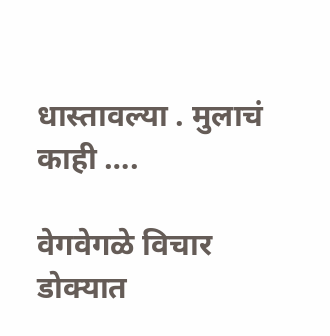धास्तावल्या . मुलाचं काही ….

वेगवेगळे विचार डोक्यात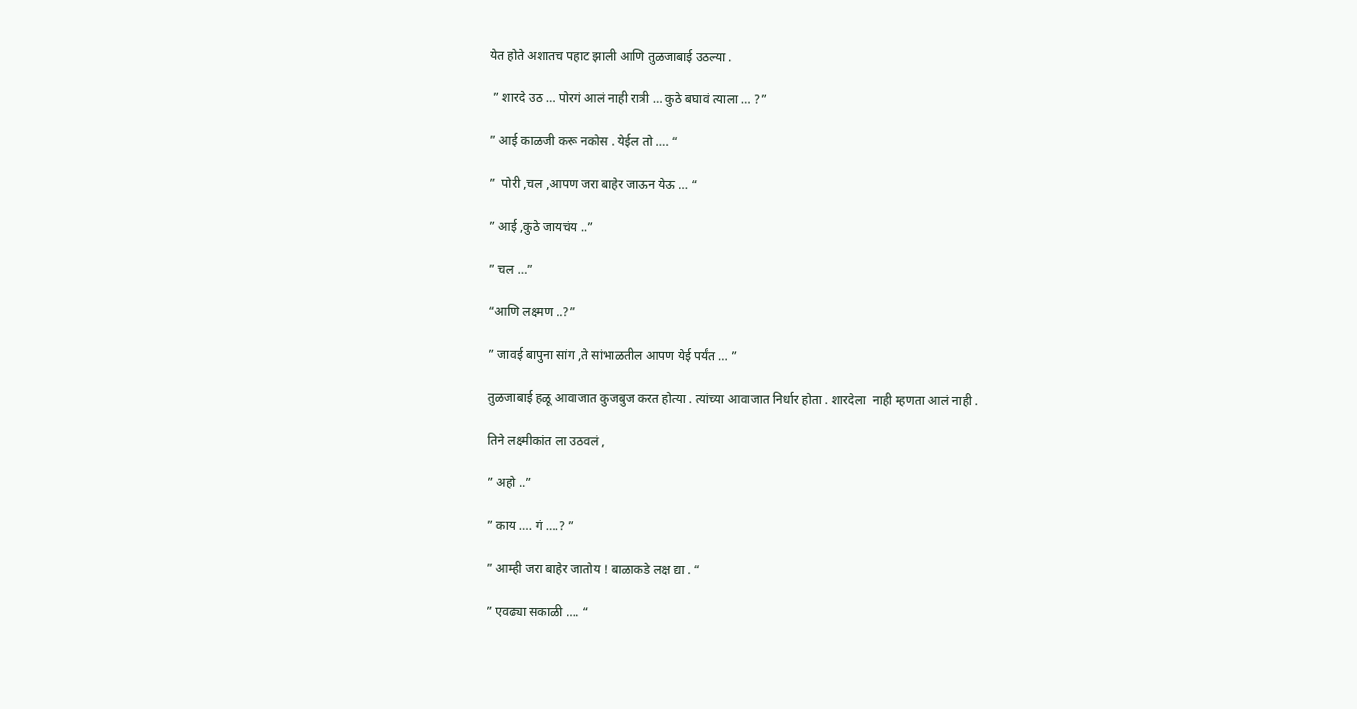येत होते अशातच पहाट झाली आणि तुळजाबाई उठल्या .

 ” शारदे उठ … पोरगं आलं नाही रात्री … कुठे बघावं त्याला … ?”

” आई काळजी करू नकोस . येईल तो …. “

”  पोरी ,चल ,आपण जरा बाहेर जाऊन येऊ … “

” आई ,कुठे जायचंय ..”

” चल …”

“आणि लक्ष्मण ..?”

” जावई बापुना सांग ,ते सांभाळतील आपण येई पर्यंत … ”

तुळजाबाई हळू आवाजात कुजबुज करत होत्या . त्यांच्या आवाजात निर्धार होता . शारदेला  नाही म्हणता आलं नाही .

तिने लक्ष्मीकांत ला उठवलं ,

” अहो ..”

” काय …. गं ….? ”

” आम्ही जरा बाहेर जातोय ! बाळाकडे लक्ष द्या . “

” एवढ्या सकाळी …. “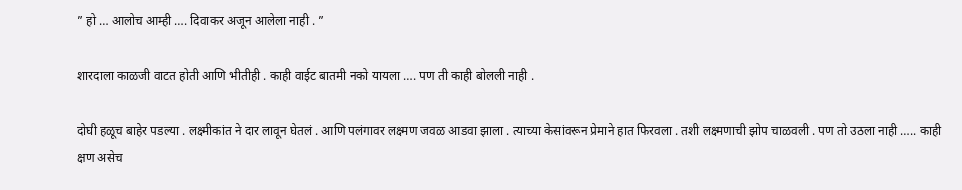” हो … आलोच आम्ही …. दिवाकर अजून आलेला नाही . ”

शारदाला काळजी वाटत होती आणि भीतीही . काही वाईट बातमी नको यायला …. पण ती काही बोलली नाही .

दोघी हळूच बाहेर पडल्या . लक्ष्मीकांत ने दार लावून घेतलं . आणि पलंगावर लक्ष्मण जवळ आडवा झाला . त्याच्या केसांवरून प्रेमाने हात फिरवला . तशी लक्ष्मणाची झोप चाळवली . पण तो उठला नाही ….. काही क्षण असेच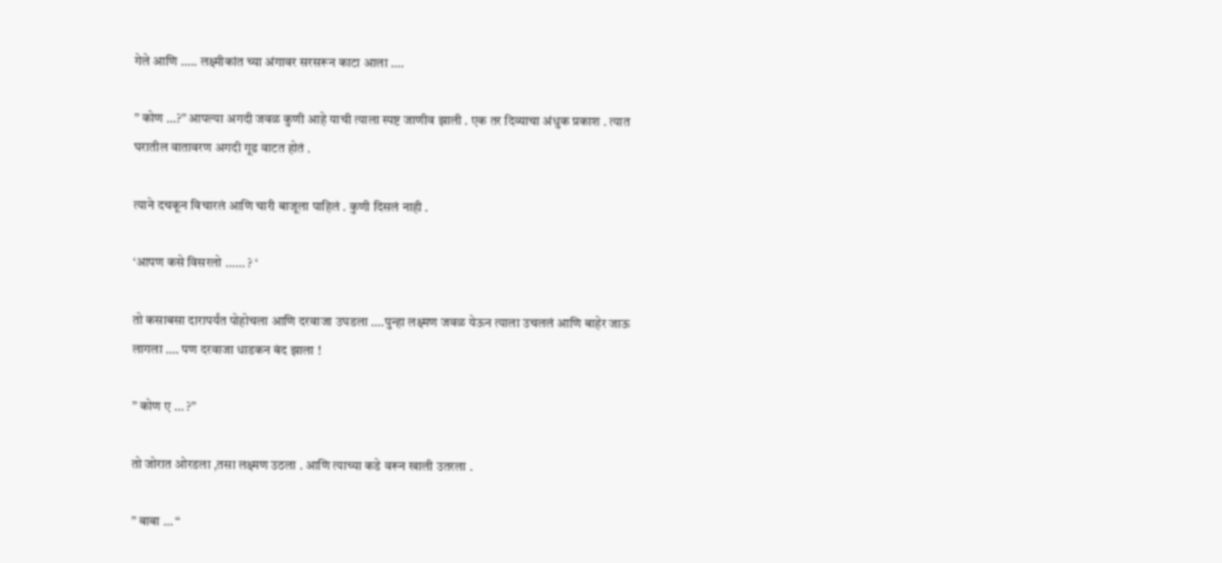गेले आणि ….. लक्ष्मीकांत च्या अंगावर सरसरून काटा आला ….

” कोण …?” आपल्या अगदी जवळ कुणी आहे याची त्याला स्पष्ट जाणीव झाली . एक तर दिव्याचा अंधुक प्रकाश . त्यात घरातील वातावरण अगदी गूढ वाटत होतं .

त्याने दचकून विचारलं आणि चारी बाजूला पाहिलं . कुणी दिसलं नाही .

‘आपण कसे विसरलो …… ? ‘

तो कसाबसा दारापर्यंत पोहोचला आणि दरवाजा उघडला ….पुन्हा लक्ष्मण जवळ येऊन त्याला उचललं आणि बाहेर जाऊ लागला …. पण दरवाजा धाडकन बंद झाला !

” कोण ए … ?”

तो जोरात ओरडला ,तसा लक्ष्मण उठला . आणि त्याच्या कडे वरून खाली उतरला .

” बाबा … “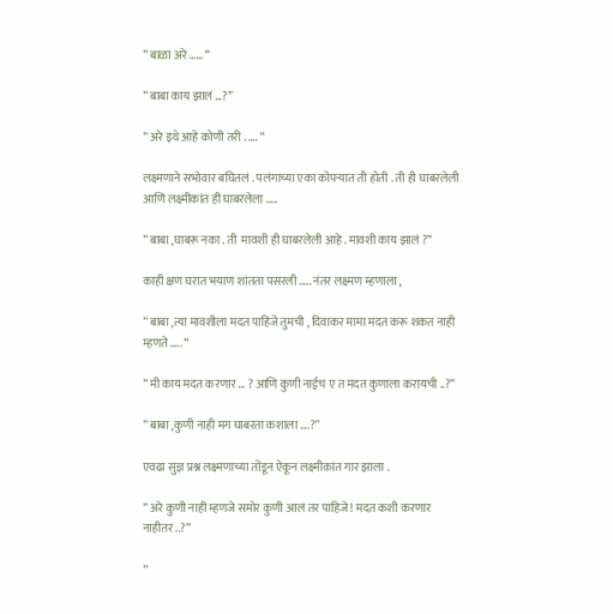” बाळा अरे …… “

” बाबा काय झालं …?”

” अरे इथे आहे कोणी तरी . …. “

लक्ष्मणाने सभोवार बघितलं . पलंगाच्या एका कोपऱ्यात ती होती . ती ही घाबरलेली आणि लक्ष्मीकांत ही घाबरलेला …..

” बाबा ,घाबरू नका . ती  मावशी ही घाबरलेली आहे . मावशी काय झालं ?”

काही क्षण घरात भयाण शांतता पसरली ….. नंतर लक्ष्मण म्हणाला ,

” बाबा ,त्या मावशीला मदत पाहिजे तुमची , दिवाकर मामा मदत करू शकत नाही म्हणते ….. “

” मी काय मदत करणार … ? आणि कुणी नाईच ए त मदत कुणाला करायची ..?”

” बाबा ,कुणी नाही मग घाबरता कशाला ….?”

एवढा सुज्ञ प्रश्न लक्ष्मणाच्या तोंडून ऐकून लक्ष्मीकांत गार झाला .

” अरे कुणी नाही म्हणजे समोर कुणी आलं तर पाहिजे ! मदत कशी करणार नाहीतर ..?”

”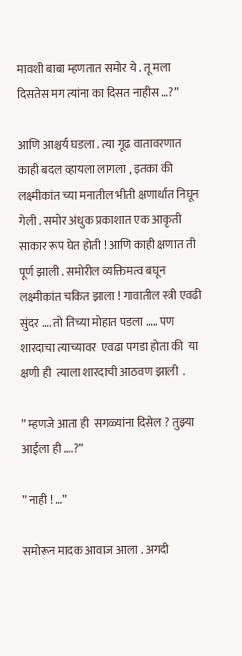मावशी बाबा म्हणतात समोर ये . तू मला दिसतेस मग त्यांना का दिसत नाहीस …?”

आणि आश्चर्य घडला . त्या गूढ वातावरणात काही बदल व्हायला लागला , इतका की लक्ष्मीकांत च्या मनातील भीती क्षणार्धात निघून गेली . समोर अंधुक प्रकाशात एक आकृती साकार रूप घेत होती ! आणि काही क्षणात ती पूर्ण झाली . समोरील व्यक्तिमत्व बघून लक्ष्मीकांत चकित झाला ! गावातील स्त्री एवढी सुंदर …. तो तिच्या मोहात पडला ….. पण शारदाचा त्याच्यावर  एवढा पगडा होता की  या क्षणी ही  त्याला शारदाची आठवण झाली  .

” म्हणजे आता ही  सगळ्यांना दिसेल ? तुझ्या आईला ही ….?”

” नाही ! …”

समोरून मादक आवाज आला . अगदी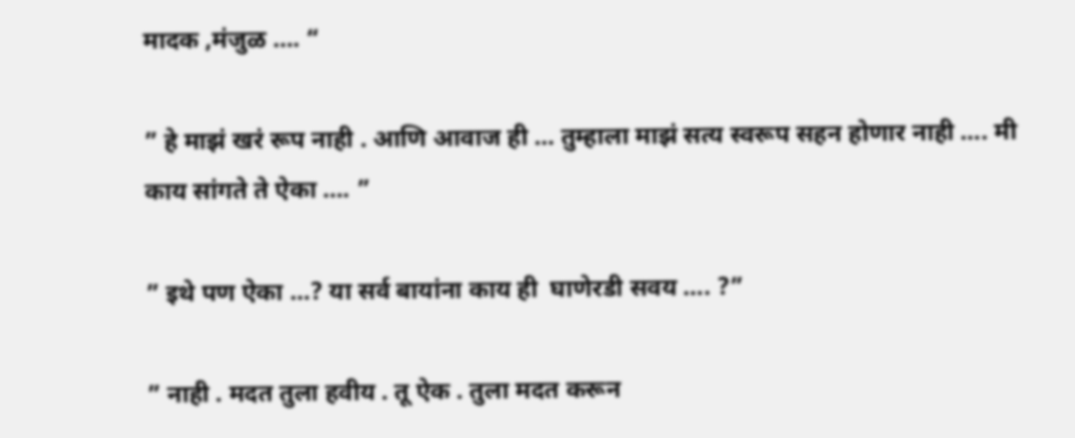मादक ,मंजुळ …. “

” हे माझं खरं रूप नाही . आणि आवाज ही … तुम्हाला माझं सत्य स्वरूप सहन होणार नाही …. मी काय सांगते ते ऐका …. ”

” इथे पण ऐका …? या सर्व बायांना काय ही  घाणेरडी सवय …. ?”

” नाही . मदत तुला हवीय . तू ऐक . तुला मदत करून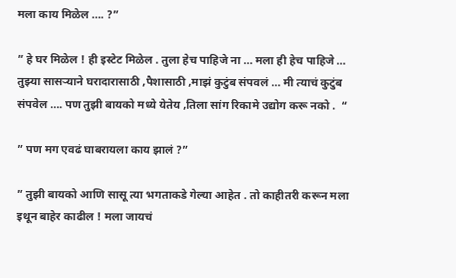मला काय मिळेल …. ?”

” हे घर मिळेल ! ही इस्टेट मिळेल . तुला हेच पाहिजे ना … मला ही हेच पाहिजे … तुझ्या सासऱ्याने घरादारासाठी ,पैशासाठी ,माझं कुटुंब संपवलं … मी त्याचं कुटुंब संपवेल …. पण तुझी बायको मध्ये येतेय ,तिला सांग रिकामे उद्योग करू नको .  “

” पण मग एवढं घाबरायला काय झालं ?”

” तुझी बायको आणि सासू त्या भगताकडे गेल्या आहेत . तो काहीतरी करून मला इथून बाहेर काढील ! मला जायचं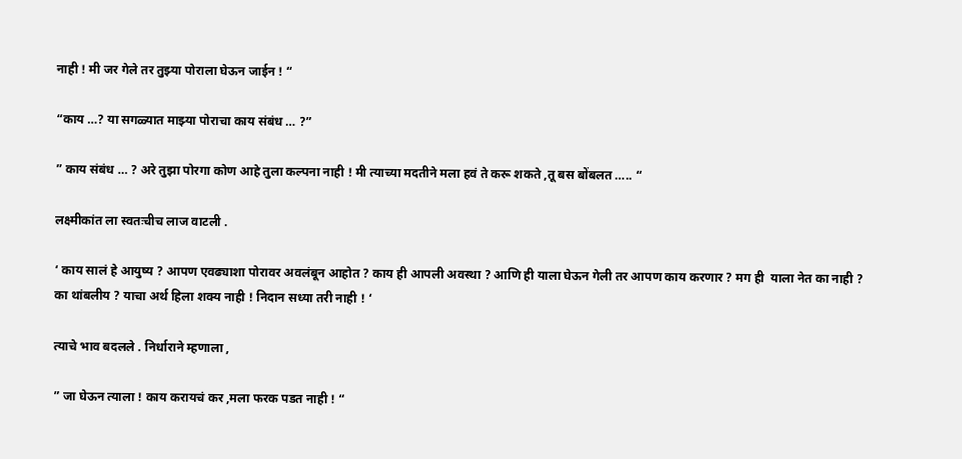नाही ! मी जर गेले तर तुझ्या पोराला घेऊन जाईन ! “

“काय …? या सगळ्यात माझ्या पोराचा काय संबंध … ?”

” काय संबंध … ? अरे तुझा पोरगा कोण आहे तुला कल्पना नाही ! मी त्याच्या मदतीने मला हवं ते करू शकते ,तू बस बोंबलत ….. “

लक्ष्मीकांत ला स्वतःचीच लाज वाटली .

‘ काय सालं हे आयुष्य ? आपण एवढ्याशा पोरावर अवलंबून आहोत ? काय ही आपली अवस्था ? आणि ही याला घेऊन गेली तर आपण काय करणार ? मग ही  याला नेत का नाही ? का थांबलीय ? याचा अर्थ हिला शक्य नाही ! निदान सध्या तरी नाही ! ‘

त्याचे भाव बदलले . निर्धाराने म्हणाला ,

” जा घेऊन त्याला ! काय करायचं कर ,मला फरक पडत नाही ! “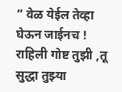” वेळ येईल तेव्हा घेऊन जाईनच ! राहिली गोष्ट तुझी ,तू सुद्धा तुझ्या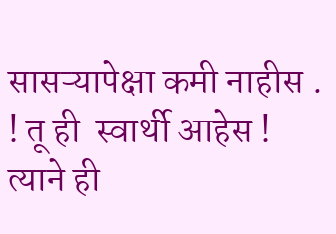सासऱ्यापेक्षा कमी नाहीस . ! तू ही  स्वार्थी आहेस ! त्याने ही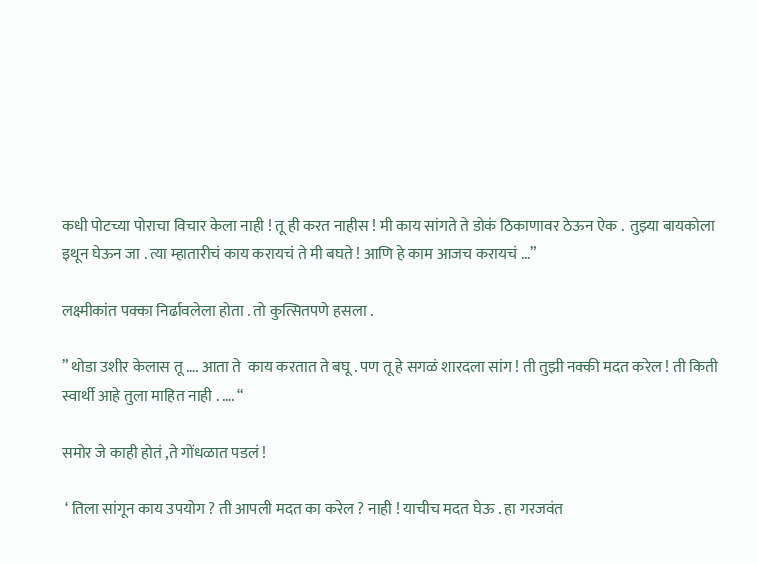कधी पोटच्या पोराचा विचार केला नाही ! तू ही करत नाहीस ! मी काय सांगते ते डोकं ठिकाणावर ठेऊन ऐक .  तुझ्या बायकोला इथून घेऊन जा . त्या म्हातारीचं काय करायचं ते मी बघते ! आणि हे काम आजच करायचं …”

लक्ष्मीकांत पक्का निर्ढावलेला होता . तो कुत्सितपणे हसला .

” थोडा उशीर केलास तू …. आता ते  काय करतात ते बघू . पण तू हे सगळं शारदला सांग ! ती तुझी नक्की मदत करेल ! ती किती स्वार्थी आहे तुला माहित नाही . …. “

समोर जे काही होतं ,ते गोंधळात पडलं !

 ‘ तिला सांगून काय उपयोग ? ती आपली मदत का करेल ? नाही ! याचीच मदत घेऊ . हा गरजवंत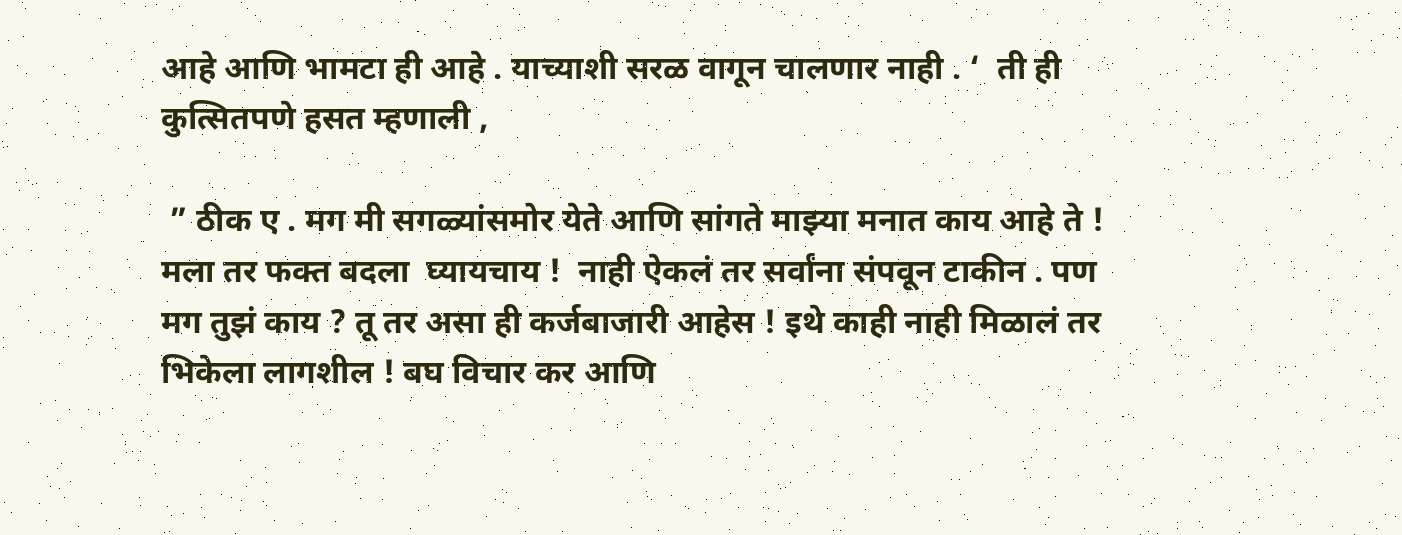आहे आणि भामटा ही आहे . याच्याशी सरळ वागून चालणार नाही . ‘  ती ही कुत्सितपणे हसत म्हणाली ,

 ” ठीक ए . मग मी सगळ्यांसमोर येते आणि सांगते माझ्या मनात काय आहे ते ! मला तर फक्त बदला  घ्यायचाय !  नाही ऐकलं तर सर्वांना संपवून टाकीन . पण मग तुझं काय ? तू तर असा ही कर्जबाजारी आहेस ! इथे काही नाही मिळालं तर भिकेला लागशील ! बघ विचार कर आणि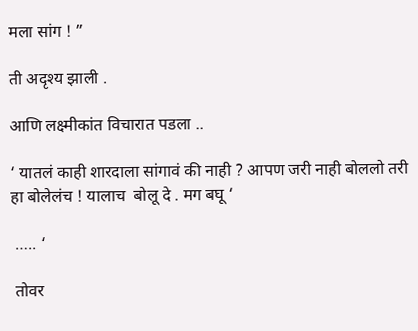मला सांग ! ”

ती अदृश्य झाली .

आणि लक्ष्मीकांत विचारात पडला ..

‘ यातलं काही शारदाला सांगावं की नाही ? आपण जरी नाही बोललो तरी हा बोलेलंच ! यालाच  बोलू दे . मग बघू ‘

 ….. ‘

 तोवर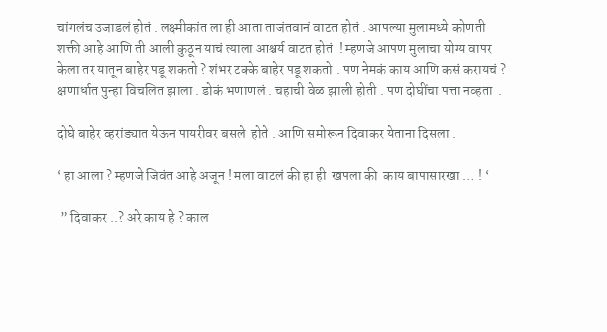चांगलंच उजाडलं होतं . लक्ष्मीकांत ला ही आता ताजंतवानं वाटत होतं . आपल्या मुलामध्ये कोणती शक्ती आहे आणि ती आली कुठून याचं त्याला आश्चर्य वाटत होतं  ! म्हणजे आपण मुलाचा योग्य वापर केला तर यातून बाहेर पडू शकतो ? शंभर टक्के बाहेर पडू शकतो . पण नेमकं काय आणि कसं करायचं ? क्षणार्धात पुन्हा विचलित झाला . डोकं भणाणलं . चहाची वेळ झाली होती . पण दोघींचा पत्ता नव्हता  .

दोघे बाहेर व्हरांड्यात येऊन पायरीवर बसले  होते . आणि समोरून दिवाकर येताना दिसला .

‘ हा आला ? म्हणजे जिवंत आहे अजून ! मला वाटलं की हा ही  खपला की  काय बापासारखा … ! ‘

 ” दिवाकर ..? अरे काय हे ? काल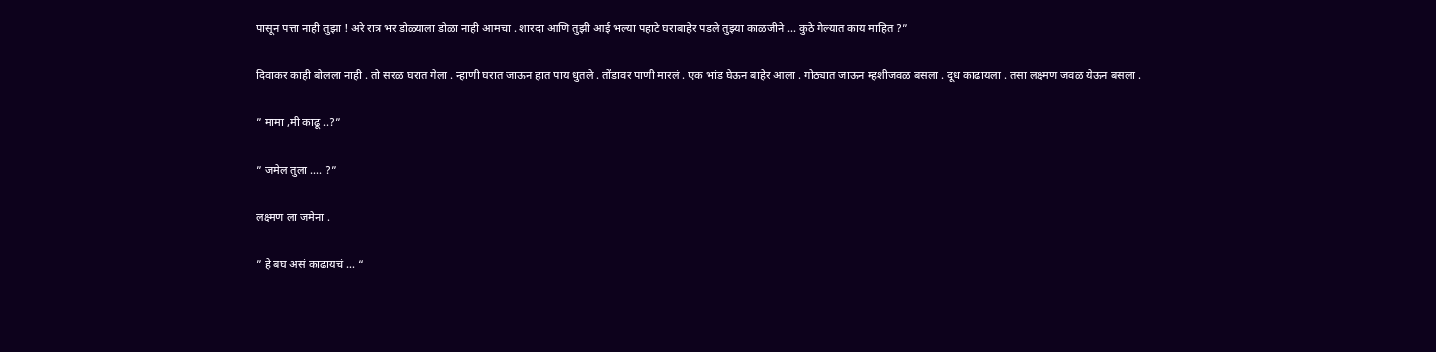पासून पत्ता नाही तुझा ! अरे रात्र भर डोळ्याला डोळा नाही आमचा . शारदा आणि तुझी आई भल्या पहाटे घराबाहेर पडले तुझ्या काळजीने … कुठे गेल्यात काय माहित ?”

दिवाकर काही बोलला नाही . तो सरळ घरात गेला . न्हाणी घरात जाऊन हात पाय धुतले . तोंडावर पाणी मारलं . एक भांड घेऊन बाहेर आला . गोठ्यात जाऊन म्हशीजवळ बसला . दूध काढायला . तसा लक्ष्मण जवळ येऊन बसला .

” मामा ,मी काढू ..?”

” जमेल तुला …. ?”

लक्ष्मण ला जमेना .

” हे बघ असं काढायचं … “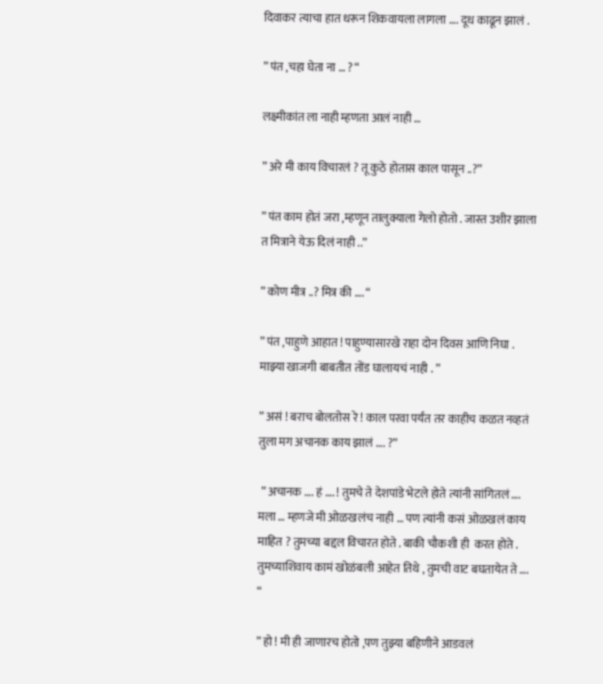दिवाकर त्याचा हात धरून शिकवायला लागला …. दूध काढून झालं .

” पंत ,चहा घेता ना … ? “

लक्ष्मीकांत ला नाही म्हणता आलं नाही …

” अरे मी काय विचारलं ? तू कुठे होतास काल पासून ..?”

” पंत काम होतं जरा ,म्हणून तालुक्याला गेलो होतो . जास्त उशीर झाला त मित्राने येऊ दिलं नाही ..”

” कोण मीत्र ..? मित्र की …. “

” पंत ,पाहुणे आहात ! पाहुण्यासारखे राहा दोन दिवस आणि निघा . माझ्या खाजगी बाबतीत तोंड घालायचं नाही . ”

” असं ! बराच बोलतोस रे ! काल परवा पर्यंत तर काहीच कळत नव्हतं तुला मग अचानक काय झालं …. ?”

 ” अचानक …. हं …. ! तुमचे ते देशपांडे भेटले होते त्यांनी सांगितलं …. मला … म्हणजे मी ओळखलंच नाही … पण त्यांनी कसं ओळखलं काय माहित ? तुमच्या बद्दल विचारत होते . बाकी चौकशी ही  करत होते . तुमच्याशिवाय कामं खोळंबली आहेत तिथे , तुमची वाट बघतायेत ते …. “

” हो ! मी ही जाणारच होतो ,पण तुझ्या बहिणीने आडवलं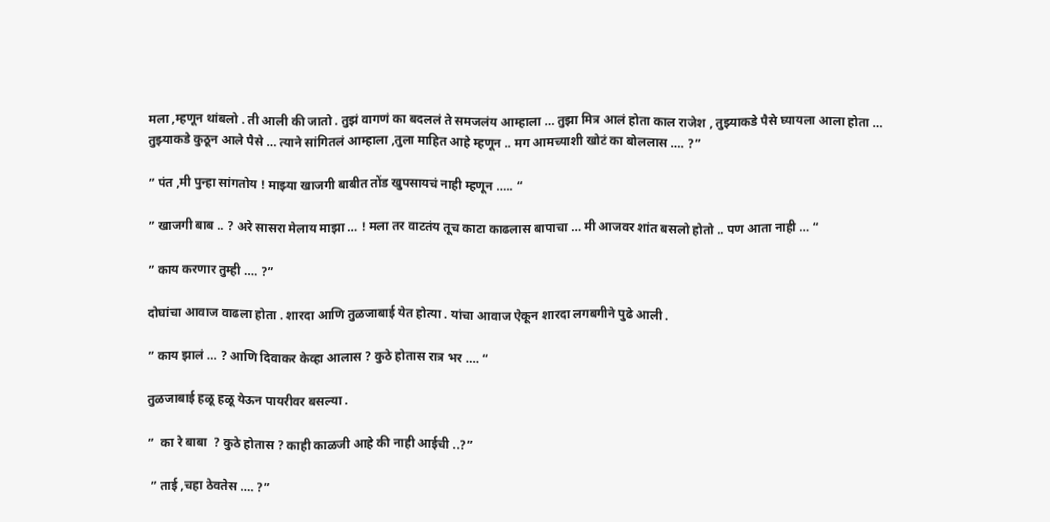मला ,म्हणून थांबलो . ती आली की जातो . तुझं वागणं का बदललं ते समजलंय आम्हाला … तुझा मित्र आलं होता काल राजेश , तुझ्याकडे पैसे घ्यायला आला होता … तुझ्याकडे कुठून आले पैसे … त्याने सांगितलं आम्हाला ,तुला माहित आहे म्हणून .. मग आमच्याशी खोटं का बोललास …. ?”

” पंत ,मी पुन्हा सांगतोय ! माझ्या खाजगी बाबीत तोंड खुपसायचं नाही म्हणून ….. “

” खाजगी बाब .. ? अरे सासरा मेलाय माझा … ! मला तर वाटतंय तूच काटा काढलास बापाचा … मी आजवर शांत बसलो होतो .. पण आता नाही … “

” काय करणार तुम्ही …. ?”

दोघांचा आवाज वाढला होता . शारदा आणि तुळजाबाई येत होत्या . यांचा आवाज ऐकून शारदा लगबगीने पुढे आली .

” काय झालं … ? आणि दिवाकर केव्हा आलास ? कुठे होतास रात्र भर …. “

तुळजाबाई हळू हळू येऊन पायरीवर बसल्या .

”  का रे बाबा  ? कुठे होतास ? काही काळजी आहे की नाही आईची ..?”

 ” ताई ,चहा ठेवतेस …. ?”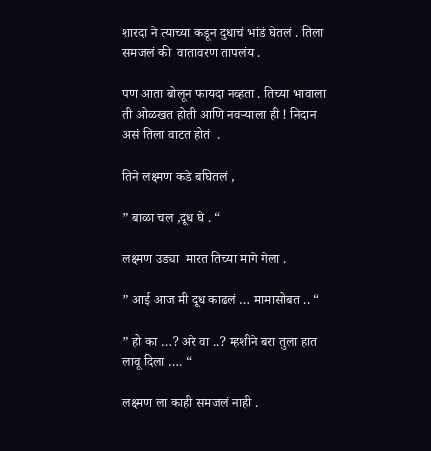शारदा ने त्याच्या कडून दुधाचं भांडं घेतलं . तिला समजलं की  वातावरण तापलंय .

पण आता बोलून फायदा नव्हता . तिच्या भावाला ती ओळखत होती आणि नवऱ्याला ही ! निदान असं तिला वाटत होतं  .

तिने लक्ष्मण कडे बघितलं ,

” बाळा चल ,दूध घे . “

लक्ष्मण उड्या  मारत तिच्या मागे गेला .

” आई आज मी दूध काढलं … मामासोबत .. “

” हो का …? अरे वा ..? म्हशीने बरा तुला हात लावू दिला …. “

लक्ष्मण ला काही समजलं नाही .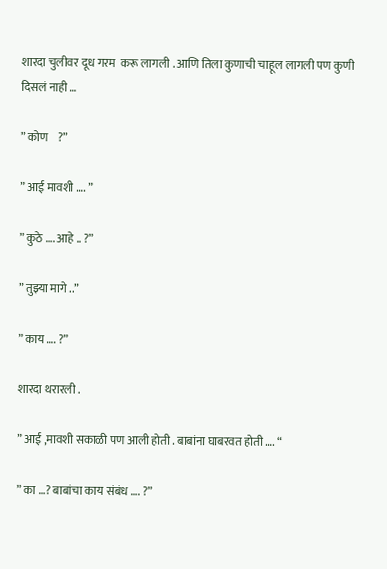शारदा चुलीवर दूध गरम  करू लागली . आणि तिला कुणाची चाहूल लागली पण कुणी दिसलं नाही …

” कोण    ?”

” आई मावशी …. ”

” कुठे …. आहे .. ?”

” तुझ्या मागे ..”

” काय …. ?”

शारदा थरारली .

” आई ,मावशी सकाळी पण आली होती . बाबांना घाबरवत होती …. “

” का …? बाबांचा काय संबंध …. ?”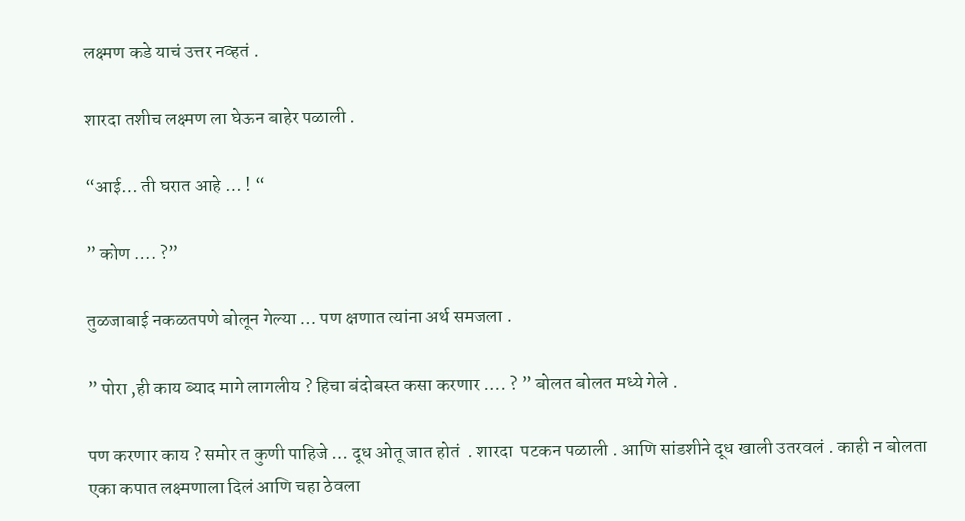लक्ष्मण कडे याचं उत्तर नव्हतं .

शारदा तशीच लक्ष्मण ला घेऊन बाहेर पळाली .

“आई… ती घरात आहे … ! “

” कोण …. ?”

तुळजाबाई नकळतपणे बोलून गेल्या … पण क्षणात त्यांना अर्थ समजला .

” पोरा ,ही काय ब्याद मागे लागलीय ? हिचा बंदोबस्त कसा करणार …. ? ” बोलत बोलत मध्ये गेले .

पण करणार काय ? समोर त कुणी पाहिजे … दूध ओतू जात होतं  . शारदा  पटकन पळाली . आणि सांडशीने दूध खाली उतरवलं . काही न बोलता एका कपात लक्ष्मणाला दिलं आणि चहा ठेवला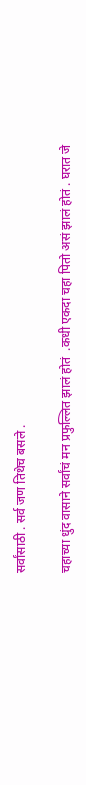सर्वांसाठी . सर्व जण तिथेच बसले .

चहाच्या धुंद वासाने सर्वांचं मन प्रफुल्लित झालं होतं  .कधी एकदा चहा पितो असं झालं होतं . घरात जे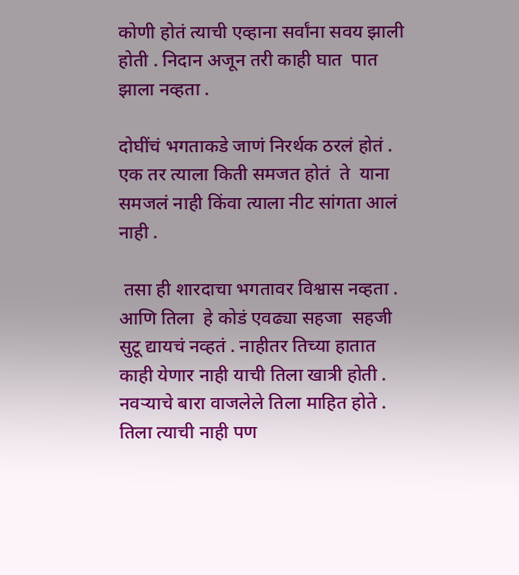कोणी होतं त्याची एव्हाना सर्वांना सवय झाली होती . निदान अजून तरी काही घात  पात  झाला नव्हता .

दोघींचं भगताकडे जाणं निरर्थक ठरलं होतं . एक तर त्याला किती समजत होतं  ते  याना समजलं नाही किंवा त्याला नीट सांगता आलं नाही .

 तसा ही शारदाचा भगतावर विश्वास नव्हता . आणि तिला  हे कोडं एवढ्या सहजा  सहजी सुटू द्यायचं नव्हतं . नाहीतर तिच्या हातात काही येणार नाही याची तिला खात्री होती . नवऱ्याचे बारा वाजलेले तिला माहित होते . तिला त्याची नाही पण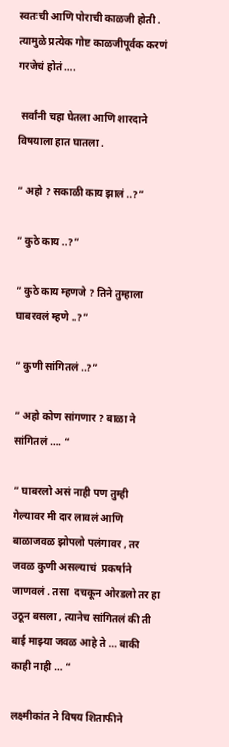स्वतःची आणि पोराची काळजी होती . त्यामुळे प्रत्येक गोष्ट काळजीपूर्वक करणं गरजेचं होतं ….

 सर्वांनी चहा घेतला आणि शारदाने विषयाला हात घातला .

” अहो ? सकाळी काय झालं ..?”

” कुठे काय ..?”

” कुठे काय म्हणजे ? तिने तुम्हाला घाबरवलं म्हणे ..?”

” कुणी सांगितलं ..?”

” अहो कोण सांगणार ? बाळा ने सांगितलं …. “

” घाबरलो असं नाही पण तुम्ही गेल्यावर मी दार लावलं आणि बाळाजवळ झोपलो पलंगावर , तर जवळ कुणी असल्याचं  प्रकर्षाने जाणवलं . तसा  दचकून ओरडलो तर हा उठून बसला , त्यानेच सांगितलं की ती बाई माझ्या जवळ आहे ते … बाकी काही नाही … “

लक्ष्मीकांत ने विषय शिताफीने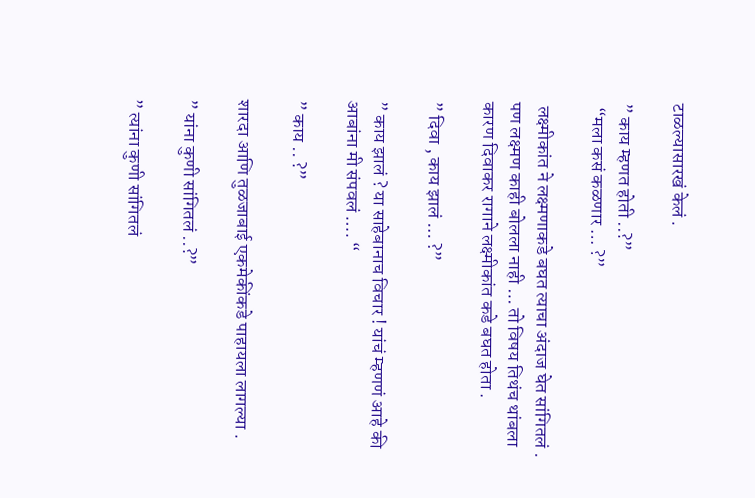टाळल्यासारखं केलं .

” काय म्हणत होती ..?”
 “मला कसं कळणार … ?”

 लक्ष्मीकांत ने लक्ष्मणाकडे बघत त्याचा अंदाज घेत सांगितलं . पण लक्ष्मण काही बोलला नाही … तो विषय तिथंच थांबला कारण दिवाकर रागाने लक्ष्मीकांत कडे बघत होता .

” दिवा , काय झालं … ?”

” काय झालं ? या साहेबानाच विचार ! यांचं म्हणणं आहे की  आबांना मी संपवलं …. “

” काय .. ?”

शारदा आणि तुळजाबाई एकमेकींकडे पाहायला लागल्या .

” यांना कुणी सांगितलं ..?”

” त्यांना कुणी सांगितलं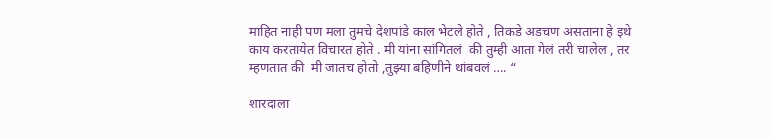माहित नाही पण मला तुमचे देशपांडे काल भेटले होते , तिकडे अडचण असताना हे इथे काय करतायेत विचारत होते . मी यांना सांगितलं  की तुम्ही आता गेलं तरी चालेल , तर म्हणतात की  मी जातच होतो ,तुझ्या बहिणीने थांबवलं …. “

शारदाला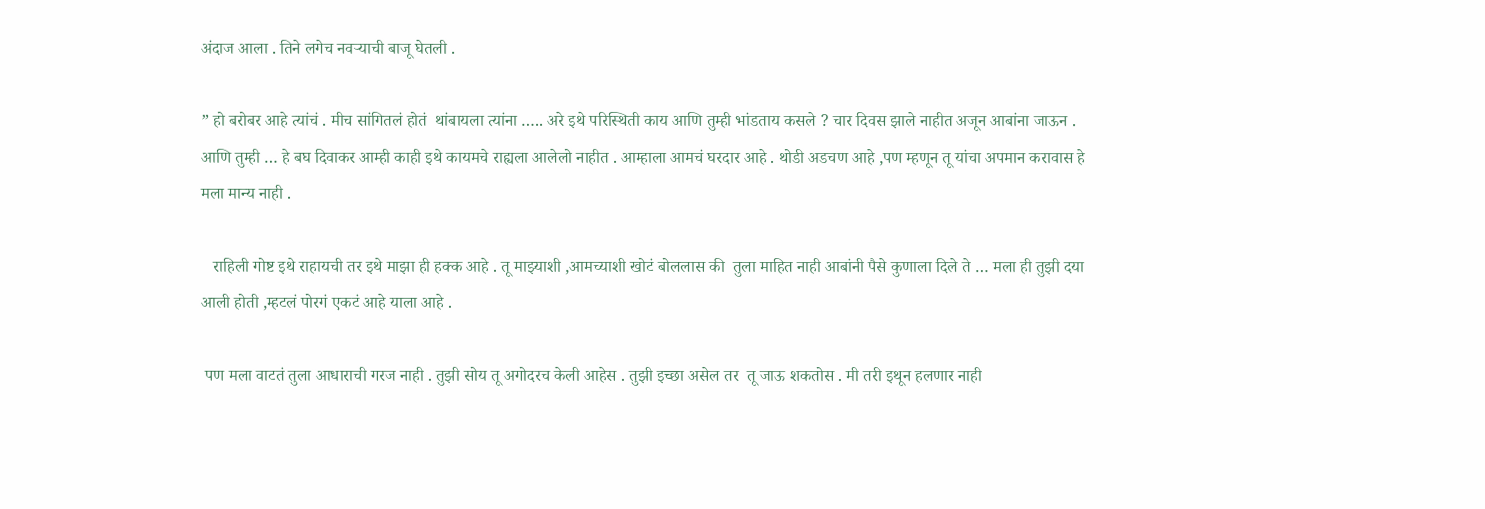अंदाज आला . तिने लगेच नवऱ्याची बाजू घेतली .

” हो बरोबर आहे त्यांचं . मीच सांगितलं होतं  थांबायला त्यांना ….. अरे इथे परिस्थिती काय आणि तुम्ही भांडताय कसले ? चार दिवस झाले नाहीत अजून आबांना जाऊन . आणि तुम्ही … हे बघ दिवाकर आम्ही काही इथे कायमचे राह्यला आलेलो नाहीत . आम्हाला आमचं घरदार आहे . थोडी अडचण आहे ,पण म्हणून तू यांचा अपमान करावास हे मला मान्य नाही .

   राहिली गोष्ट इथे राहायची तर इथे माझा ही हक्क आहे . तू माझ्याशी ,आमच्याशी खोटं बोललास की  तुला माहित नाही आबांनी पैसे कुणाला दिले ते … मला ही तुझी दया आली होती ,म्हटलं पोरगं एकटं आहे याला आहे .

 पण मला वाटतं तुला आधाराची गरज नाही . तुझी सोय तू अगोदरच केली आहेस . तुझी इच्छा असेल तर  तू जाऊ शकतोस . मी तरी इथून हलणार नाही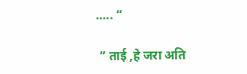….. “

 ” ताई ,हे जरा अति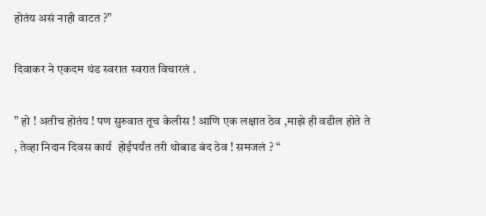होतंय असं नाही वाटत ?”

दिवाकर ने एकदम थंड स्वरात स्वरात विचारलं .

” हो ! अतीच होतंय ! पण सुरुवात तूच केलीस ! आणि एक लक्षात ठेव ,माझे ही वडील होते ते , तेव्हा निदान दिवस कार्य  होईपर्यंत तरी थोबाड बंद ठेव ! समजलं ? “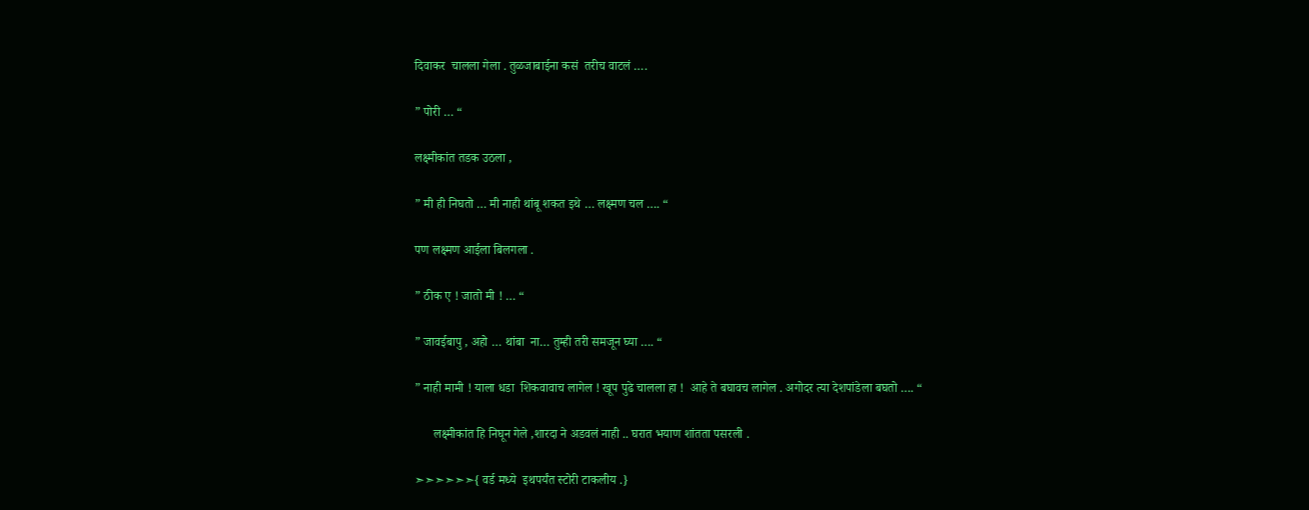दिवाकर  चालला गेला . तुळजाबाईना कसं  तरीच वाटलं ….

” पोरी … “

लक्ष्मीकांत तडक उठला ,

” मी ही निघतो … मी नाही थांबू शकत इथे … लक्ष्मण चल …. “

पण लक्ष्मण आईला बिलगला .

” ठीक ए ! जातो मी ! … “

” जावईबापु , अहो … थांबा  ना… तुम्ही तरी समजून घ्या …. “

” नाही मामी ! याला धडा  शिकवावाच लागेल ! खूप पुढे चालला हा !  आहे ते बघावच लागेल . अगोदर त्या देशपांडेला बघतो …. “

      लक्ष्मीकांत हि निघून गेले ,शारदा ने अडवलं नाही .. घरात भयाण शांतता पसरली .

➣➣➣➣➣➣{ वर्ड मध्ये  इथपर्यंत स्टोरी टाकलीय .}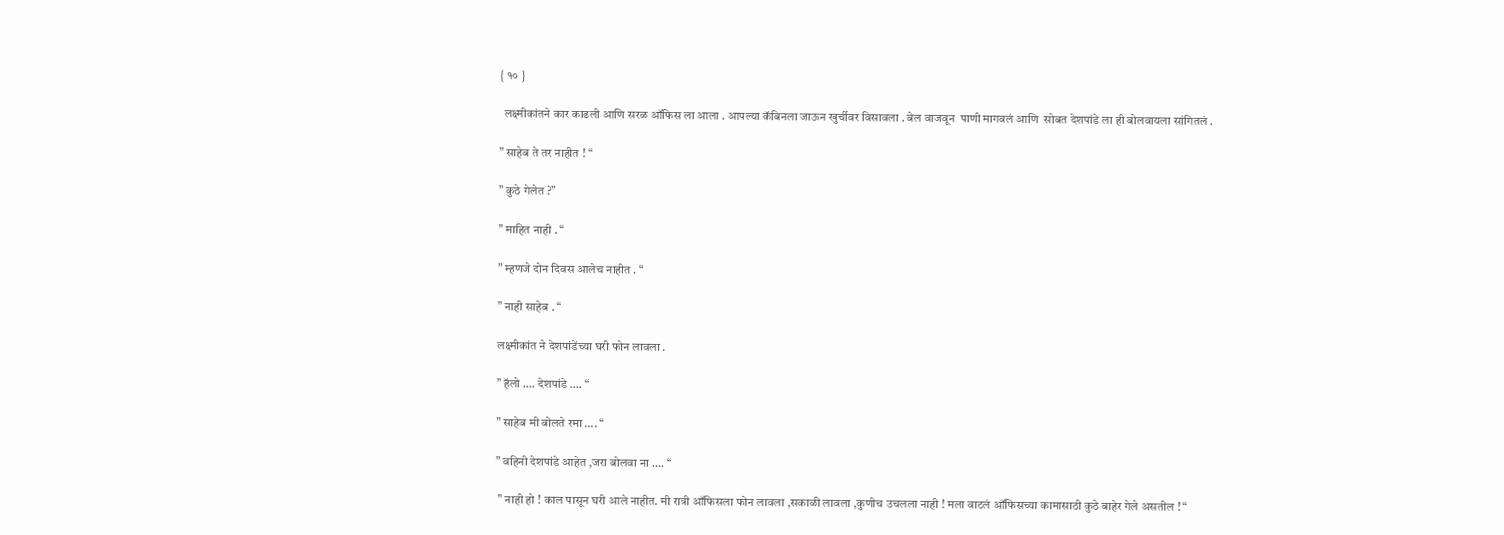{ १० }

  लक्ष्मीकांतने कार काढली आणि सरळ ऑफिस ला आला . आपल्या कॅबिनला जाऊन खुर्चीवर विसावला . बेल वाजवून  पाणी मागवलं आणि  सोबत देशपांडे ला ही बोलवायला सांगितलं .

” साहेब ते तर नाहीत ! “

” कुठे गेलेत ?”

” माहित नाही . “

” म्हणजे दोन दिवस आलेच नाहीत . “

” नाही साहेब . “

लक्ष्मीकांत ने देशपांडेंच्या घरी फोन लावला .

” हॅलो …. देशपांडे …. “

” साहेब मी बोलते रमा …. “

” वहिनी देशपांडे आहेत ,जरा बोलवा ना …. “

 ” नाही हो ! काल पासून घरी आले नाहीत. मी रात्री ऑफिसला फोन लावला ,सकाळी लावला ,कुणीच उचलला नाही ! मला वाटलं ऑफिसच्या कामासाठी कुठे बाहेर गेले असतील ! “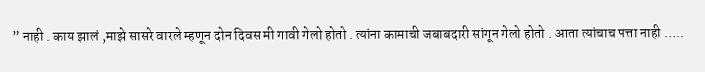” नाही . काय झालं ,माझे सासरे वारले म्हणून दोन दिवस मी गावी गेलो होतो . त्यांना कामाची जबाबदारी सांगून गेलो होतो . आता त्यांचाच पत्ता नाही …..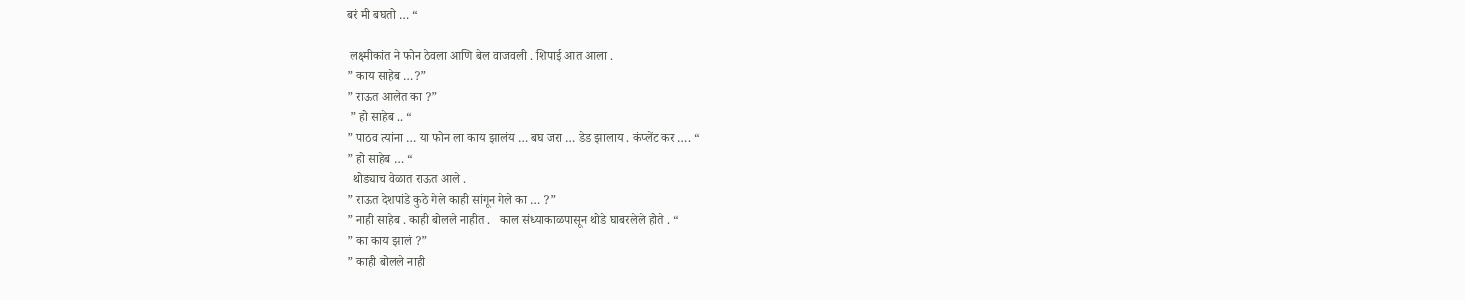बरं मी बघतो … “

 लक्ष्मीकांत ने फोन ठेवला आणि बेल वाजवली . शिपाई आत आला .
” काय साहेब …?”
” राऊत आलेत का ?”
 ” हो साहेब .. “
” पाठव त्यांना … या फोन ला काय झालंय … बघ जरा … डेड झालाय . कंप्लेंट कर …. “
” हो साहेब … “
  थोड्याच वेळात राऊत आले .
” राऊत देशपांडे कुठे गेले काही सांगून गेले का … ?”
” नाही साहेब . काही बोलले नाहीत .   काल संध्याकाळपासून थोडे घाबरलेले होते . “
” का काय झालं ?”
” काही बोलले नाही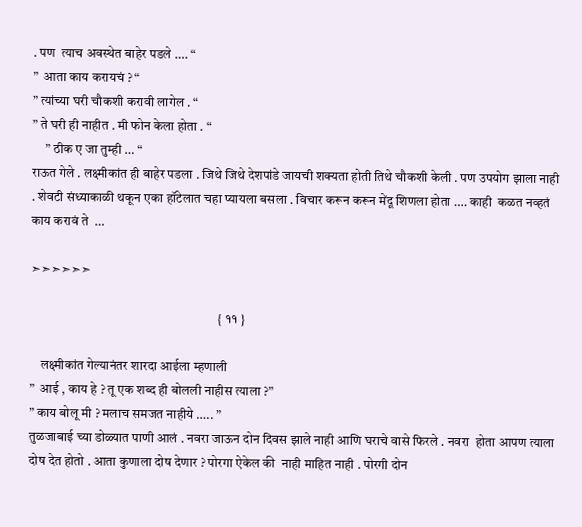. पण  त्याच अवस्थेत बाहेर पडले …. “
”  आता काय करायचं ? “
” त्यांच्या घरी चौकशी करावी लागेल . “
” ते घरी ही नाहीत . मी फोन केला होता . “
     ” ठीक ए जा तुम्ही … “
राऊत गेले . लक्ष्मीकांत ही बाहेर पडला . जिथे जिथे देशपांडे जायची शक्यता होती तिथे चौकशी केली . पण उपयोग झाला नाही . शेवटी संध्याकाळी थकून एका हॉटेलात चहा प्यायला बसला . विचार करून करून मेंदू शिणला होता …. काही  कळत नव्हतं काय करावं ते  …

➣➣➣➣➣➣

                                                                       { ११ }

    लक्ष्मीकांत गेल्यानंतर शारदा आईला म्हणाली
”  आई , काय हे ? तू एक शब्द ही बोलली नाहीस त्याला ?”
” काय बोलू मी ? मलाच समजत नाहीये ….. ”
तुळजाबाई च्या डोळ्यात पाणी आलं . नवरा जाऊन दोन दिवस झाले नाही आणि घराचे वासे फिरले . नवरा  होता आपण त्याला दोष देत होतो . आता कुणाला दोष देणार ? पोरगा ऐकेल की  नाही माहित नाही . पोरगी दोन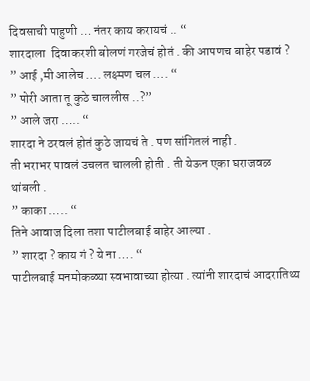दिवसाची पाहुणी … नंतर काय करायचं .. “
शारदाला  दिवाकरशी बोलणं गरजेचं होतं . की आपणच बाहेर पडावं ?
” आई ,मी आलेच …. लक्ष्मण चल …. “
” पोरी आता तू कुठे चाललीस ..?”
” आले जरा ….. “
शारदा ने ठरवलं होतं कुठे जायचं ते . पण सांगितलं नाही .
ती भराभर पावलं उचलत चालली होती . ती येऊन एका घराजवळ थांबली .
” काका ….. “
तिने आवाज दिला तशा पाटीलबाई बाहेर आल्या .
” शारदा ? काय गं ? ये ना …. “
पाटीलबाई मनमोकळ्या स्वभावाच्या होत्या . त्यांनी शारदाचं आदरातिथ्य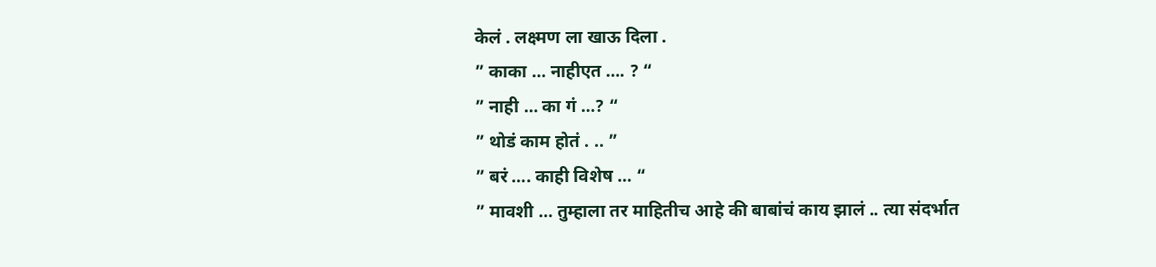केलं . लक्ष्मण ला खाऊ दिला .
” काका … नाहीएत …. ? “
” नाही … का गं …? “
” थोडं काम होतं . .. ”
” बरं …. काही विशेष … “
” मावशी … तुम्हाला तर माहितीच आहे की बाबांचं काय झालं .. त्या संदर्भात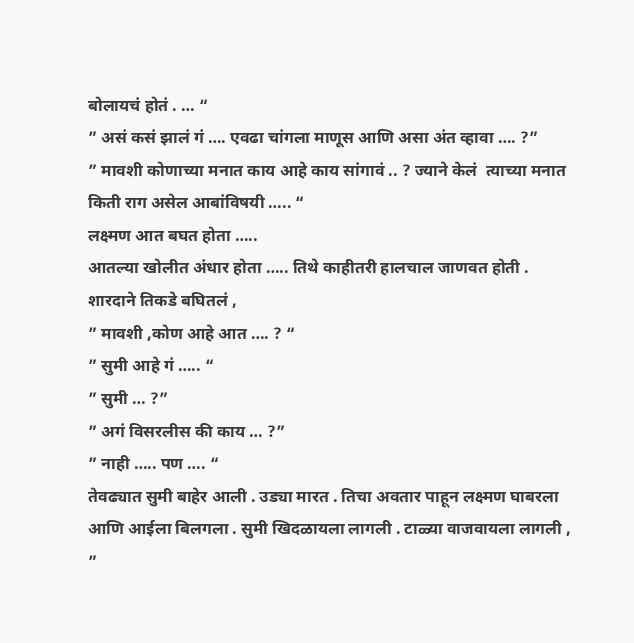बोलायचं होतं . … “
” असं कसं झालं गं …. एवढा चांगला माणूस आणि असा अंत व्हावा …. ?”
” मावशी कोणाच्या मनात काय आहे काय सांगावं .. ? ज्याने केलं  त्याच्या मनात किती राग असेल आबांविषयी ….. “
लक्ष्मण आत बघत होता …..
आतल्या खोलीत अंधार होता ….. तिथे काहीतरी हालचाल जाणवत होती .
शारदाने तिकडे बघितलं ,
” मावशी ,कोण आहे आत …. ? “
” सुमी आहे गं ….. “
” सुमी … ?”
” अगं विसरलीस की काय … ?”
” नाही ….. पण …. “
तेवढ्यात सुमी बाहेर आली . उड्या मारत . तिचा अवतार पाहून लक्ष्मण घाबरला आणि आईला बिलगला . सुमी खिदळायला लागली . टाळ्या वाजवायला लागली ,
”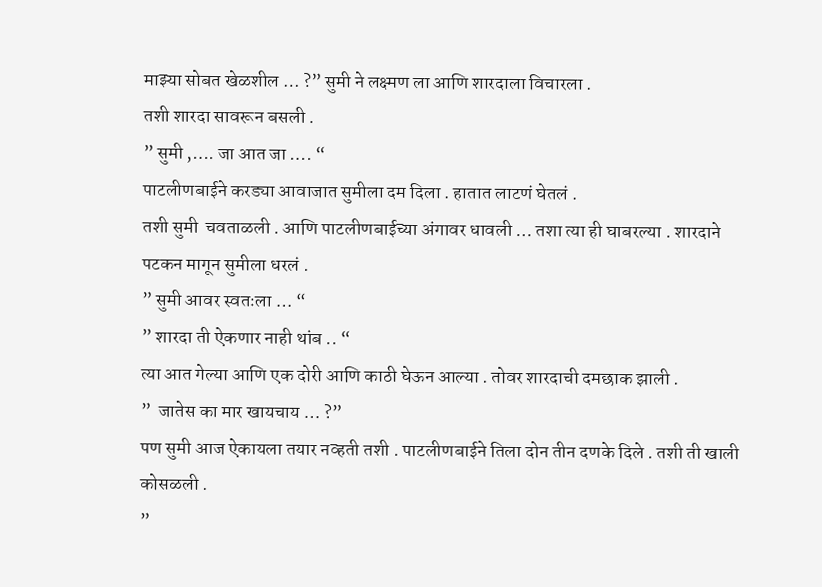माझ्या सोबत खेळशील … ?” सुमी ने लक्ष्मण ला आणि शारदाला विचारला .
तशी शारदा सावरून बसली .
” सुमी ,…. जा आत जा …. “
पाटलीणबाईने करड्या आवाजात सुमीला दम दिला . हातात लाटणं घेतलं .
तशी सुमी  चवताळली . आणि पाटलीणबाईच्या अंगावर धावली … तशा त्या ही घाबरल्या . शारदाने पटकन मागून सुमीला धरलं .
” सुमी आवर स्वतःला … “
” शारदा ती ऐकणार नाही थांब .. “
त्या आत गेल्या आणि एक दोरी आणि काठी घेऊन आल्या . तोवर शारदाची दमछाक झाली .
”  जातेस का मार खायचाय … ?”
पण सुमी आज ऐकायला तयार नव्हती तशी . पाटलीणबाईने तिला दोन तीन दणके दिले . तशी ती खाली कोसळली .
”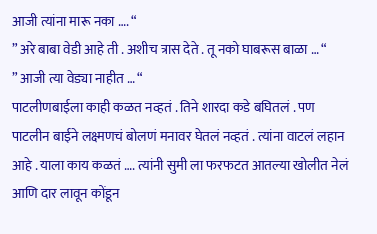आजी त्यांना मारू नका …. “
” अरे बाबा वेडी आहे ती . अशीच त्रास देते . तू नको घाबरूस बाळा … “
” आजी त्या वेड्या नाहीत … “
पाटलीणबाईला काही कळत नव्हतं . तिने शारदा कडे बघितलं . पण पाटलीन बाईने लक्ष्मणचं बोलणं मनावर घेतलं नव्हतं . त्यांना वाटलं लहान आहे . याला काय कळतं …. त्यांनी सुमी ला फरफटत आतल्या खोलीत नेलं आणि दार लावून कोंडून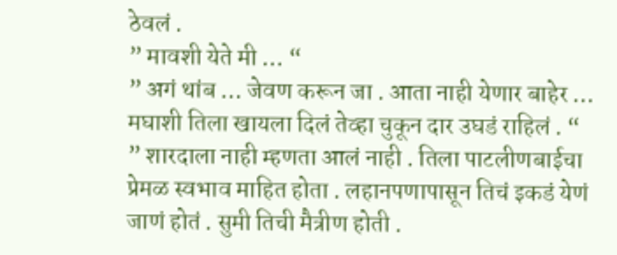ठेवलं .
” मावशी येते मी … “
” अगं थांब … जेवण करून जा . आता नाही येणार बाहेर … मघाशी तिला खायला दिलं तेव्हा चुकून दार उघडं राहिलं . “
” शारदाला नाही म्हणता आलं नाही . तिला पाटलीणबाईचा प्रेमळ स्वभाव माहित होता . लहानपणापासून तिचं इकडं येणं जाणं होतं . सुमी तिची मैत्रीण होती .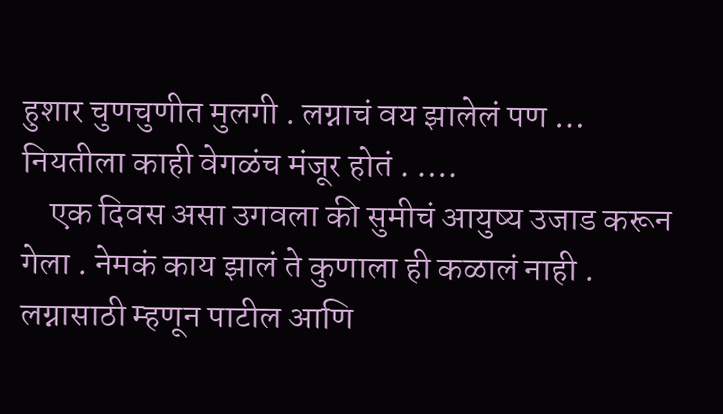हुशार चुणचुणीत मुलगी . लग्नाचं वय झालेलं पण … नियतीला काही वेगळंच मंजूर होतं . ….
    एक दिवस असा उगवला की सुमीचं आयुष्य उजाड करून गेला . नेमकं काय झालं ते कुणाला ही कळालं नाही . लग्नासाठी म्हणून पाटील आणि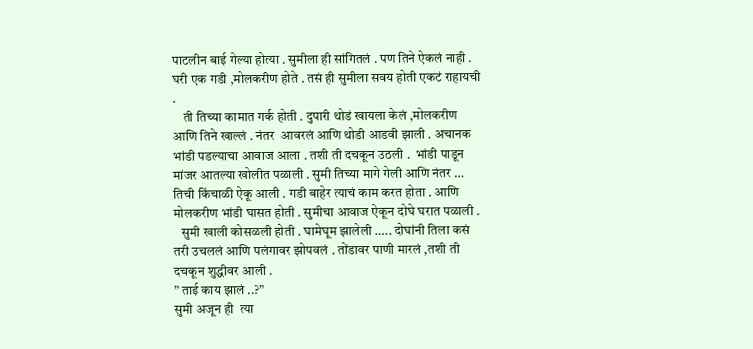पाटलीन बाई गेल्या होत्या . सुमीला ही सांगितलं . पण तिने ऐकलं नाही . घरी एक गडी ,मोलकरीण होते . तसं ही सुमीला सवय होती एकटं राहायची .
    ती तिच्या कामात गर्क होती . दुपारी थोडं खायला केलं ,मोलकरीण आणि तिने खाल्लं . नंतर  आवरलं आणि थोडी आडवी झाली . अचानक भांडी पडल्याचा आवाज आला . तशी ती दचकून उठली .  भांडी पाडून मांजर आतल्या खोलीत पळाली . सुमी तिच्या मागे गेली आणि नंतर … तिची किंचाळी ऐकू आली . गडी बाहेर त्याचं काम करत होता . आणि मोलकरीण भांडी घासत होती . सुमीचा आवाज ऐकून दोघे घरात पळाली .
   सुमी खाली कोसळली होती . घामेघूम झालेली ….. दोघांनी तिला कसं तरी उचललं आणि पलंगावर झोपवलं . तोंडावर पाणी मारलं ,तशी ती दचकून शुद्धीवर आली .
” ताई काय झालं ..?”
सुमी अजून ही  त्या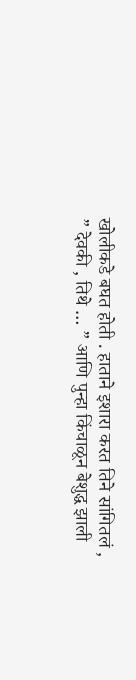खोलीकडे बघत होती . हाताने इशारा करत तिने सांगितलं ,
” देवकी , तिथे … ” आणि पुन्हा किंचाळून बेशुद्ध झाली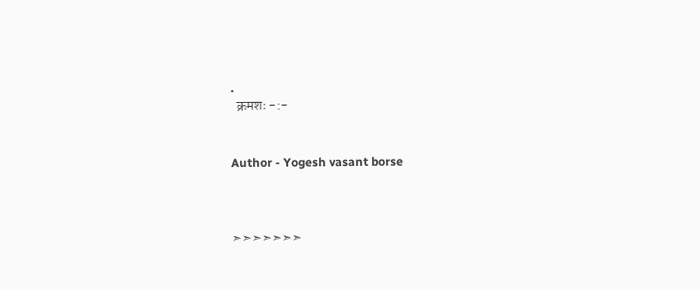.
  क्रमशः -:-


Author - Yogesh vasant borse



➣➣➣➣➣➣➣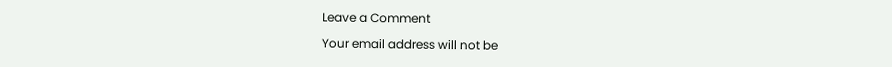Leave a Comment

Your email address will not be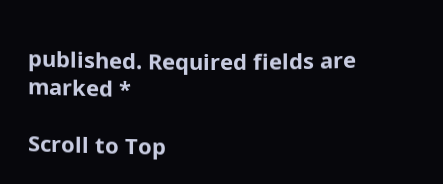published. Required fields are marked *

Scroll to Top